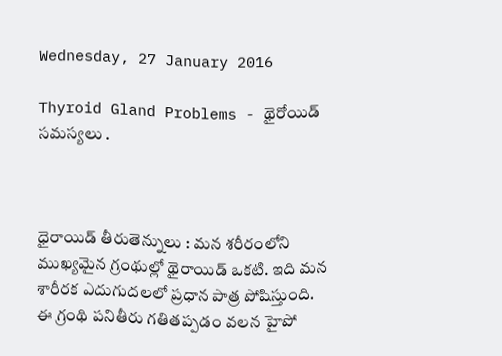Wednesday, 27 January 2016

Thyroid Gland Problems - థైరోయిడ్ సమస్యలు .



ధైరాయిడ్‌ తీరుతెన్నులు : మన శరీరంలోని ముఖ్యమైన గ్రంథుల్లో థైరాయిడ్‌ ఒకటి. ఇది మన శారీరక ఎదుగుదలలో ప్రధాన పాత్ర పోషిస్తుంది. ఈ గ్రంథి పనితీరు గతితప్పడం వలన హైపో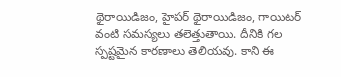థైరాయిడిజం, హైపర్‌ థైరాయిడిజం, గాయిటర్‌ వంటి సమస్యలు తలెత్తుతాయి. దీనికి గల స్పష్టమైన కారణాలు తెలియవు. కాని ఈ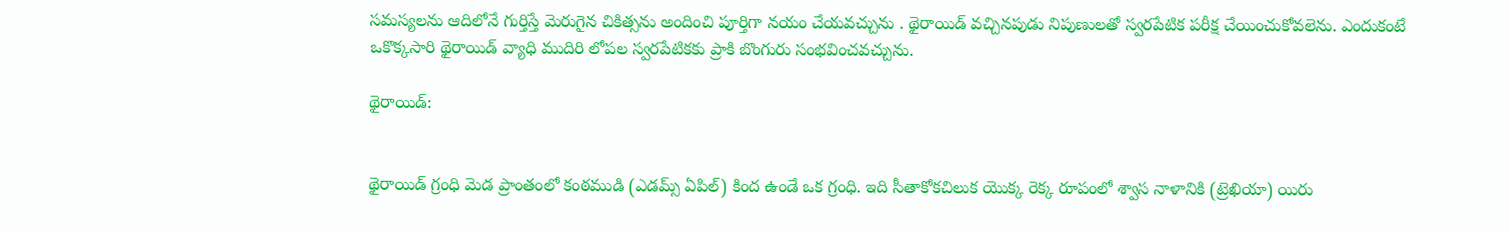సమస్యలను ఆదిలోనే గుర్తిస్తే మెరుగైన చికిత్సను అందించి పూర్తిగా నయం చేయవచ్చును . థైరాయిడ్‌ వచ్చినపుడు నిపుణులతో స్వరపేటిక పరీక్ష చేయించుకోవలెను. ఎందుకంటే ఒకొక్కసారి థైరాయిడ్‌ వ్యాధి ముదిరి లోపల స్వరపేటికకు ప్రాకి బొంగురు సంభవించవచ్చును.

థైరాయిడ్‌:


థైరాయిడ్‌ గ్రంధి మెడ ప్రాంతంలో కంఠముడి (ఎడమ్స్‌ ఏపిల్‌) కింద ఉండే ఒక గ్రంధి. ఇది సీతాకోకచిలుక యొక్క రెక్క రూపంలో శ్వాస నాళానికి (ట్రెఖియా) యిరు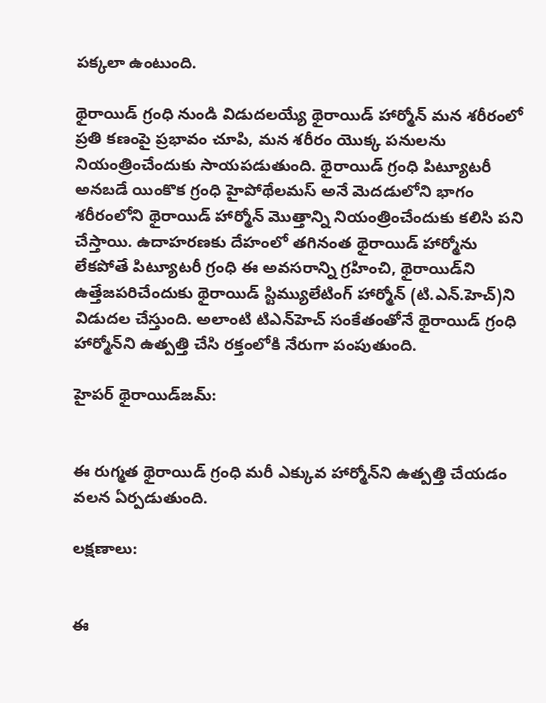పక్కలా ఉంటుంది.

థైరాయిడ్‌ గ్రంధి నుండి విడుదలయ్యే థైరాయిడ్‌ హార్మోన్‌ మన శరీరంలో ప్రతి కణంపై ప్రభావం చూపి, మన శరీరం యొక్క పనులను నియంత్రించేందుకు సాయపడుతుంది. థైరాయిడ్‌ గ్రంధి పిట్యూటరీ అనబడే యింకొక గ్రంధి హైపోథేలమస్‌ అనే మెదడులోని భాగం శరీరంలోని థైరాయిడ్‌ హార్మోన్‌ మొత్తాన్ని నియంత్రించేందుకు కలిసి పని చేస్తాయి. ఉదాహరణకు దేహంలో తగినంత థైరాయిడ్‌ హార్మోను లేకపోతే పిట్యూటరీ గ్రంధి ఈ అవసరాన్ని గ్రహించి, థైరాయిడ్‌ని ఉత్తేజపరిచేందుకు థైరాయిడ్‌ స్టిమ్యులేటింగ్‌ హార్మోన్‌ (టి.ఎన్‌.హెచ్‌)ని విడుదల చేస్తుంది. అలాంటి టిఎన్‌హెచ్‌ సంకేతంతోనే థైరాయిడ్‌ గ్రంధి హార్మోన్‌ని ఉత్పత్తి చేసి రక్తంలోకి నేరుగా పంపుతుంది.

హైపర్‌ థైరాయిడ్‌జమ్‌:


ఈ రుగ్మత థైరాయిడ్‌ గ్రంధి మరీ ఎక్కువ హార్మోన్‌ని ఉత్పత్తి చేయడం వలన ఏర్పడుతుంది.

లక్షణాలు:


ఈ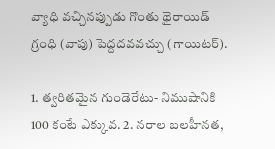వ్యాధి వచ్చినప్పుడు గొంతు థైరాయిడ్‌ గ్రంధి (వాపు) పెద్దదవవచ్చు (గాయిటర్‌).

1. త్వరితమైన గుండెరేటు- నిముషానికి 100 కంటే ఎక్కువ. 2. నరాల బలహీనత,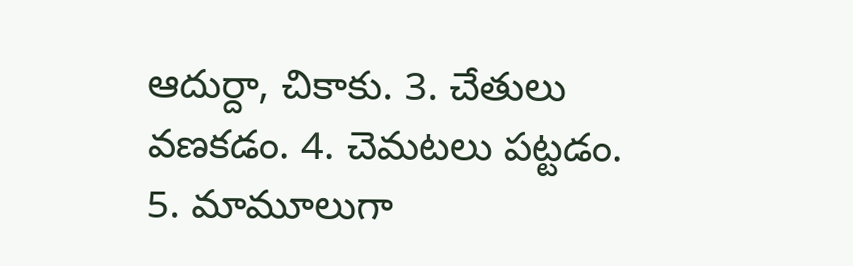ఆదుర్దా, చికాకు. 3. చేతులు వణకడం. 4. చెమటలు పట్టడం. 5. మామూలుగా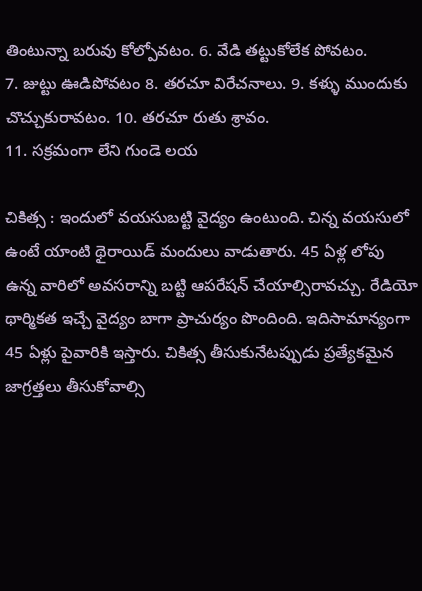తింటున్నా బరువు కోల్పోవటం. 6. వేడి తట్టుకోలేక పోవటం.
7. జుట్టు ఊడిపోవటం 8. తరచూ విరేచనాలు. 9. కళ్ళు ముందుకు చొచ్చుకురావటం. 10. తరచూ రుతు శ్రావం.
11. సక్రమంగా లేని గుండె లయ

చికిత్స : ఇందులో వయసుబట్టి వైద్యం ఉంటుంది. చిన్న వయసులో ఉంటే యాంటి థైరాయిడ్‌ మందులు వాడుతారు. 45 ఏళ్ల లోపు ఉన్న వారిలో అవసరాన్ని బట్టి ఆపరేషన్‌ చేయాల్సిరావచ్చు. రేడియో థార్మికత ఇచ్చే వైద్యం బాగా ప్రాచుర్యం పొందింది. ఇదిసామాన్యంగా 45 ఏళ్లు పైవారికి ఇస్తారు. చికిత్స తీసుకునేటప్పుడు ప్రత్యేకమైన జాగ్రత్తలు తీసుకోవాల్సి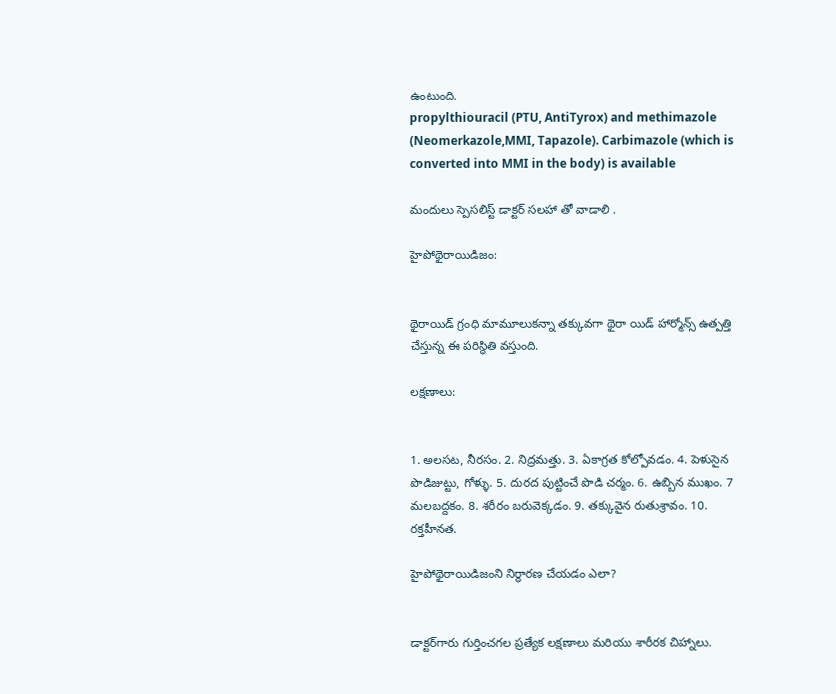ఉంటుంది.
propylthiouracil (PTU, AntiTyrox) and methimazole (Neomerkazole,MMI, Tapazole). Carbimazole (which is converted into MMI in the body) is available

మందులు స్పెసలిస్ట్ డాక్టర్ సలహా తో వాడాలి .

హైపోథైరాయిడిజం:


థైరాయిడ్‌ గ్రంధి మామూలుకన్నా తక్కువగా థైరా యిడ్‌ హార్మోన్స్‌ ఉత్పత్తి చేస్తున్న ఈ పరిస్థితి వస్తుంది.

లక్షణాలు:


1. అలసట, నీరసం. 2. నిద్రమత్తు. 3. ఏకాగ్రత కోల్పోవడం. 4. పెళుసైన పొడిజుట్టు, గోళ్ళు. 5. దురద పుట్టించే పొడి చర్మం. 6. ఉబ్బిన ముఖం. 7 మలబద్దకం. 8. శరీరం బరువెక్కడం. 9. తక్కువైన రుతుశ్రావం. 10. రక్తహీనత.

హైపోథైరాయిడిజంని నిర్ధారణ చేయడం ఎలా?


డాక్టర్‌గారు గుర్తించగల ప్రత్యేక లక్షణాలు మరియు శారీరక చిహ్నాలు.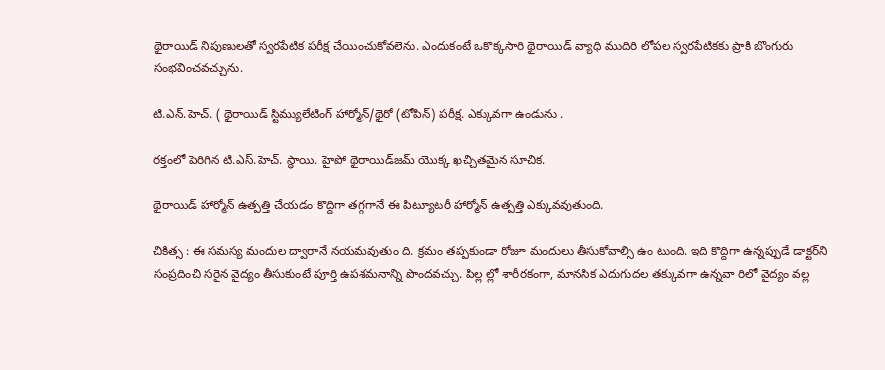థైరాయిడ్‌ నిపుణులతో స్వరపేటిక పరీక్ష చేయించుకోవలెను. ఎందుకంటే ఒకొక్కసారి థైరాయిడ్‌ వ్యాధి ముదిరి లోపల స్వరపేటికకు ప్రాకి బొంగురు సంభవించవచ్చును.

టి.ఎన్‌.హెచ్‌. ( థైరాయిడ్‌ స్టిమ్యులేటింగ్‌ హార్మోన్‌/థైరో (టోపిన్‌) పరీక్ష. ఎక్కువగా ఉండును .

రక్తంలో పెరిగిన టి.ఎస్‌.హెచ్‌. స్థాయి. హైపో థైరాయిడ్‌జమ్‌ యొక్క ఖచ్చితమైన సూచిక.

థైరాయిడ్‌ హార్మోన్‌ ఉత్పత్తి చేయడం కొద్దిగా తగ్గగానే ఈ పిట్యూటరీ హార్మోన్‌ ఉత్పత్తి ఎక్కువవుతుంది.

చికిత్స : ఈ సమస్య మందుల ద్వారానే నయమవుతుం ది. క్రమం తప్పకుండా రోజూ మందులు తీసుకోవాల్సి ఉం టుంది. ఇది కొద్దిగా ఉన్నప్పుడే డాక్టర్‌ని సంప్రదించి సరైన వైద్యం తీసుకుంటే పూర్తి ఉపశమనాన్ని పొందవచ్చు. పిల్ల ల్లో శారీరకంగా, మానసిక ఎదుగుదల తక్కువగా ఉన్నవా రిలో వైద్యం వల్ల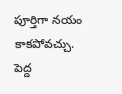పూర్తిగా నయం కాకపోవచ్చు. పెద్ద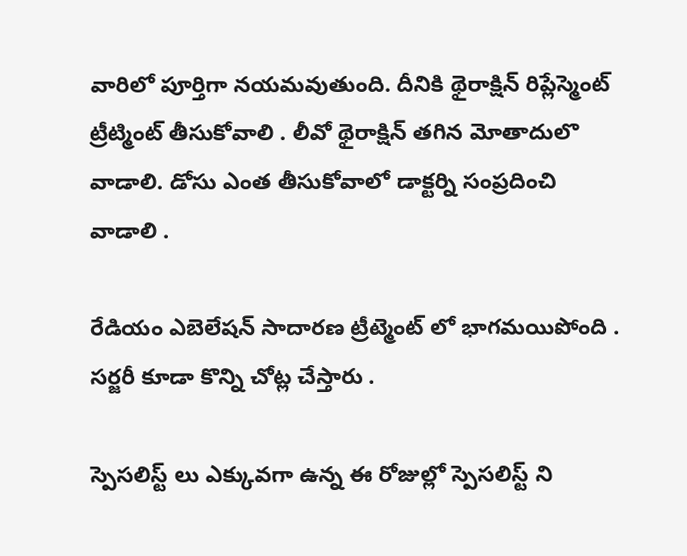వారిలో పూర్తిగా నయమవుతుంది. దీనికి థైరాక్షిన్‌ రిప్లేస్మెంట్ ట్రీట్మింట్ తీసుకోవాలి . లీవో థైరాక్షిన్‌ తగిన మోతాదులొ వాడాలి. డోసు ఎంత తీసుకోవాలో డాక్టర్ని సంప్రదించి వాడాలి .

రేడియం ఎబెలేషన్‌ సాదారణ ట్రీట్మెంట్ లో భాగమయిపోంది .
సర్జరీ కూడా కొన్ని చోట్ల చేస్తారు .

స్పెసలిస్ట్ లు ఎక్కువగా ఉన్న ఈ రోజుల్లో స్పెసలిస్ట్ ని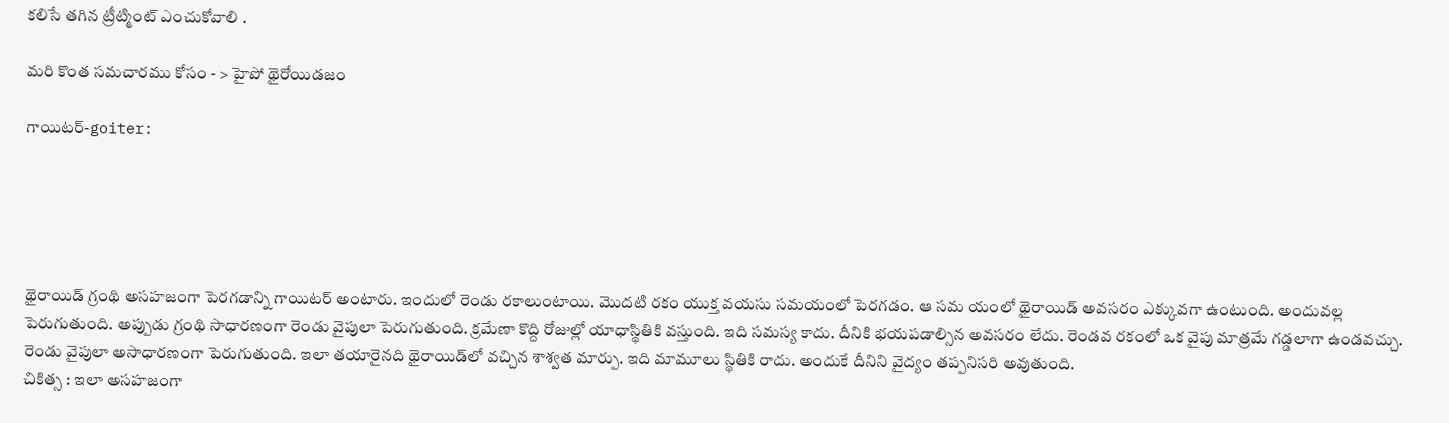కలిసే తగిన ట్రీట్మింట్ ఎంచుకోవాలి .

మరి కొంత సమచారము కోసం - > హైపో థైరోయిడజం

గాయిటర్‌-goiter:





థైరాయిడ్‌ గ్రంథి అసహజంగా పెరగడాన్ని గాయిటర్‌ అంటారు. ఇందులో రెండు రకాలుంటాయి. మొదటి రకం యుక్త వయసు సమయంలో పెరగడం. ఆ సమ యంలో థైరాయిడ్‌ అవసరం ఎక్కువగా ఉంటుంది. అందువల్ల పెరుగుతుంది. అప్పుడు గ్రంథి సాధారణంగా రెండు వైపులా పెరుగుతుంది. క్రమేణా కొద్ది రోజుల్లో యాధాస్థితికి వస్తుంది. ఇది సమస్య కాదు. దీనికి భయపడాల్సిన అవసరం లేదు. రెండవ రకంలో ఒక వైపు మాత్రమే గడ్డలాగా ఉండవచ్చు. రెండు వైపులా అసాధారణంగా పెరుగుతుంది. ఇలా తయారైనది థైరాయిడ్‌లో వచ్చిన శాశ్వత మార్పు. ఇది మామూలు స్థితికి రాదు. అందుకే దీనిని వైద్యం తప్పనిసరి అవుతుంది.
చికిత్స : ఇలా అసహజంగా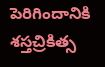పెరిగిందానికి శస్తచ్రికిత్స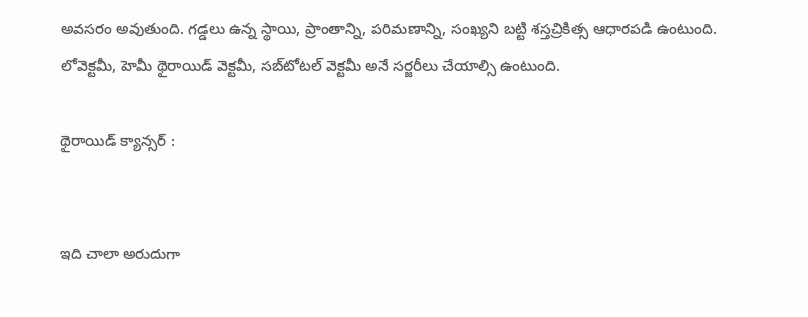అవసరం అవుతుంది. గడ్డలు ఉన్న స్థాయి, ప్రాంతాన్ని, పరిమణాన్ని, సంఖ్యని బట్టి శస్తచ్రికిత్స ఆధారపడి ఉంటుంది. లోవెక్టమీ, హెమీ థైరాయిడ్‌ వెక్టమీ, సబ్‌టోటల్‌ వెక్టమీ అనే సర్జరీలు చేయాల్సి ఉంటుంది.

థైరాయిడ్‌ క్యాన్సర్‌ :


ఇది చాలా అరుదుగా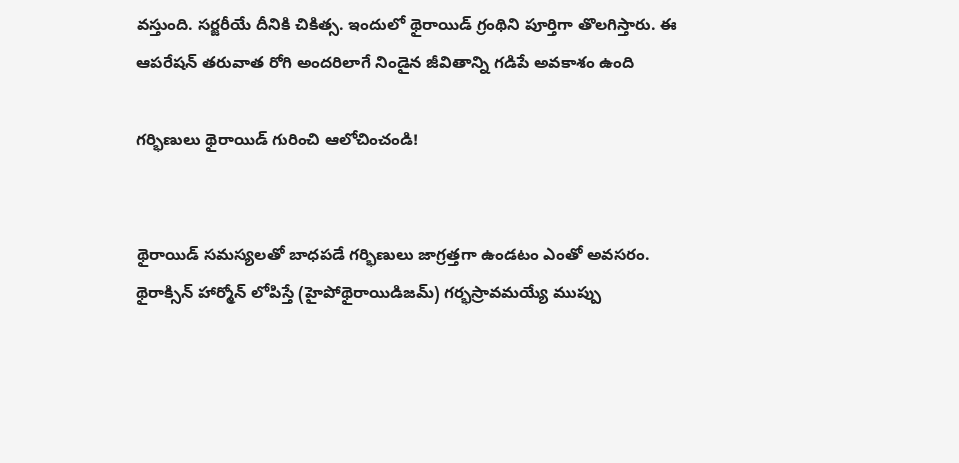వస్తుంది. సర్జరీయే దీనికి చికిత్స. ఇందులో థైరాయిడ్‌ గ్రంథిని పూర్తిగా తొలగిస్తారు. ఈ ఆపరేషన్‌ తరువాత రోగి అందరిలాగే నిండైన జీవితాన్ని గడిపే అవకాశం ఉంది

గర్భిణులు థైరాయిడ్‌ గురించి ఆలోచించండి!


థైరాయిడ్‌ సమస్యలతో బాధపడే గర్భిణులు జాగ్రత్తగా ఉండటం ఎంతో అవసరం. థైరాక్సిన్‌ హార్మోన్‌ లోపిస్తే (హైపోథైరాయిడిజమ్‌) గర్భస్రావమయ్యే ముప్పు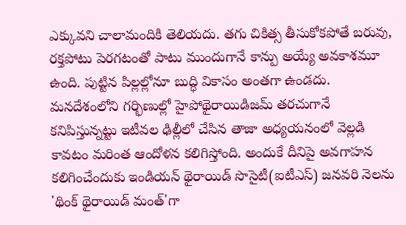ఎక్కువని చాలామందికి తెలియదు. తగు చికిత్స తీసుకోకపోతే బరువు, రక్తపోటు పెరగటంతో పాటు ముందుగానే కాన్పు అయ్యే అవకాశమూ ఉంది. పుట్టిన పిల్లల్లోనూ బుద్ధి వికాసం అంతగా ఉండదు. మనదేశంలోని గర్భిణుల్లో హైపోథైరాయిడిజమ్‌ తరచుగానే కనిపిస్తున్నట్టు ఇటీవల ఢిల్లీలో చేసిన తాజా అధ్యయనంలో వెల్లడి కావటం మరింత ఆందోళన కలిగిస్తోంది. అందుకే దీనిపై అవగాహన కలిగించేందుకు ఇండియన్‌ థైరాయిడ్‌ సొసైటీ(ఐటీఎస్‌) జనవరి నెలను 'థింక్‌ థైరాయిడ్‌ మంత్‌'గా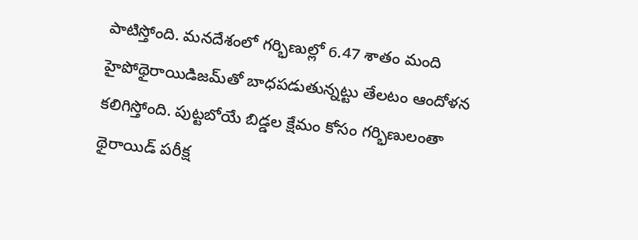పాటిస్తోంది. మనదేశంలో గర్భిణుల్లో 6.47 శాతం మంది హైపోథైరాయిడిజమ్‌తో బాధపడుతున్నట్టు తేలటం ఆందోళన కలిగిస్తోంది. పుట్టబోయే బిడ్డల క్షేమం కోసం గర్భిణులంతా థైరాయిడ్‌ పరీక్ష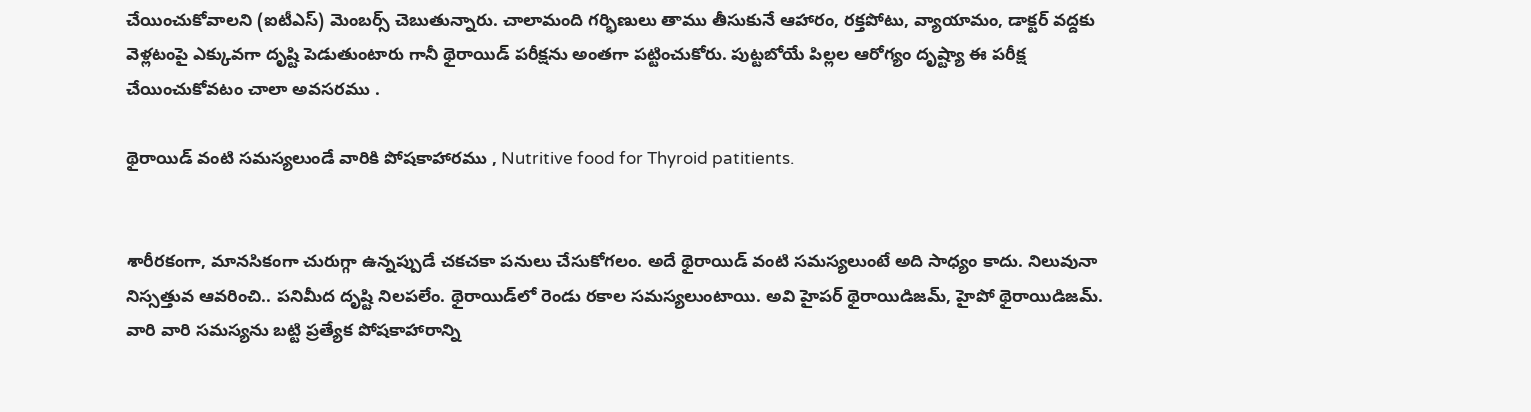చేయించుకోవాలని (ఐటీఎస్‌) మెంబర్స్ చెబుతున్నారు. చాలామంది గర్భిణులు తాము తీసుకునే ఆహారం, రక్తపోటు, వ్యాయామం, డాక్టర్‌ వద్దకు వెళ్లటంపై ఎక్కువగా దృష్టి పెడుతుంటారు గానీ థైరాయిడ్‌ పరీక్షను అంతగా పట్టించుకోరు. పుట్టబోయే పిల్లల ఆరోగ్యం దృష్ట్యా ఈ పరీక్ష చేయించుకోవటం చాలా అవసరము .

థైరాయిడ్‌ వంటి సమస్యలుండే వారికి పోషకాహారము , Nutritive food for Thyroid patitients.


శారీరకంగా, మానసికంగా చురుగ్గా ఉన్నప్పుడే చకచకా పనులు చేసుకోగలం. అదే థైరాయిడ్‌ వంటి సమస్యలుంటే అది సాధ్యం కాదు. నిలువునా నిస్సత్తువ ఆవరించి.. పనిమీద దృష్టి నిలపలేం. థైరాయిడ్‌లో రెండు రకాల సమస్యలుంటాయి. అవి హైపర్‌ థైరాయిడిజమ్‌, హైపో థైరాయిడిజమ్‌. వారి వారి సమస్యను బట్టి ప్రత్యేక పోషకాహారాన్ని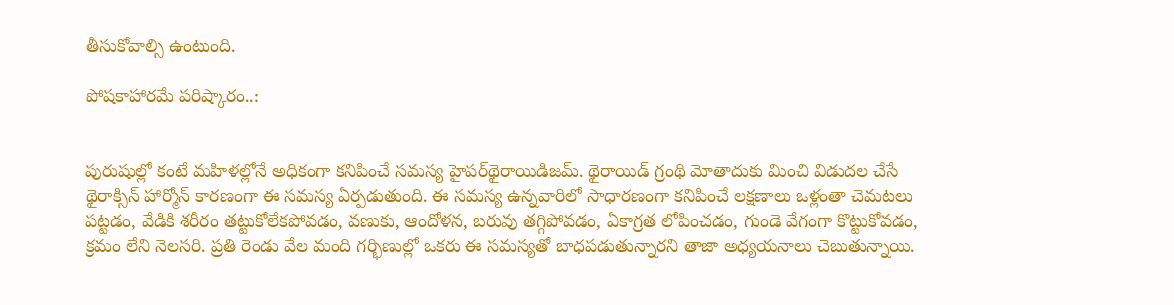తీసుకోవాల్సి ఉంటుంది.

పోషకాహారమే పరిష్కారం..:


పురుషుల్లో కంటే మహిళల్లోనే అధికంగా కనిపించే సమస్య హైపర్‌థైరాయిడిజమ్‌. థైరాయిడ్‌ గ్రంథి మోతాదుకు మించి విడుదల చేసే థైరాక్సిన్‌ హార్మోన్‌ కారణంగా ఈ సమస్య ఏర్పడుతుంది. ఈ సమస్య ఉన్నవారిలో సాధారణంగా కనిపించే లక్షణాలు ఒళ్లంతా చెమటలు పట్టడం, వేడికి శరీరం తట్టుకోలేకపోవడం, వణుకు, ఆందోళన, బరువు తగ్గిపోవడం, ఏకాగ్రత లోపించడం, గుండె వేగంగా కొట్టుకోవడం, క్రమం లేని నెలసరి. ప్రతి రెండు వేల మంది గర్భిణుల్లో ఒకరు ఈ సమస్యతో బాధపడుతున్నారని తాజా అధ్యయనాలు చెబుతున్నాయి.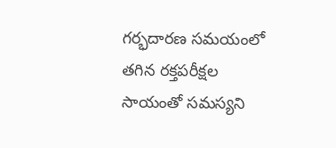గర్భదారణ సమయంలో తగిన రక్తపరీక్షల సాయంతో సమస్యని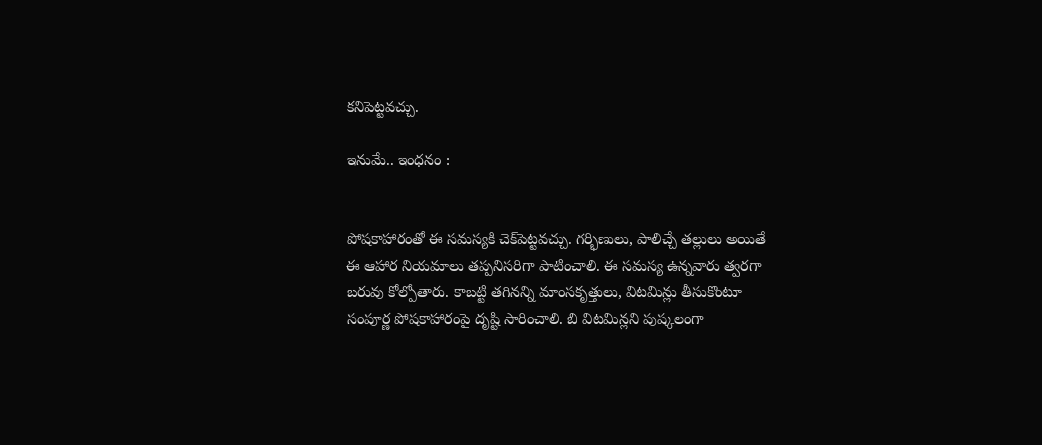కనిపెట్టవచ్చు.

ఇనుమే.. ఇంధనం :


పోషకాహారంతో ఈ సమస్యకి చెక్‌పెట్టవచ్చు. గర్భిణులు, పాలిచ్చే తల్లులు అయితే ఈ ఆహార నియమాలు తప్పనిసరిగా పాటించాలి. ఈ సమస్య ఉన్నవారు త్వరగా బరువు కోల్పోతారు. కాబట్టి తగినన్ని మాంసకృత్తులు, విటమిన్లు తీసుకొంటూ సంపూర్ణ పోషకాహారంపై దృష్టి సారించాలి. బి విటమిన్లని పుష్కలంగా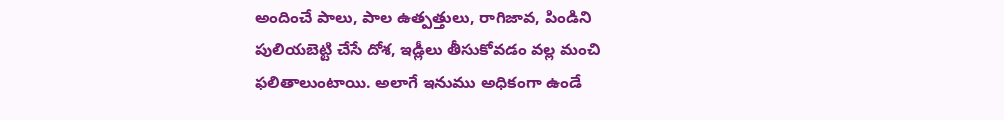అందించే పాలు, పాల ఉత్పత్తులు, రాగిజావ, పిండిని పులియబెట్టి చేసే దోశ, ఇడ్లీలు తీసుకోవడం వల్ల మంచి ఫలితాలుంటాయి. అలాగే ఇనుము అధికంగా ఉండే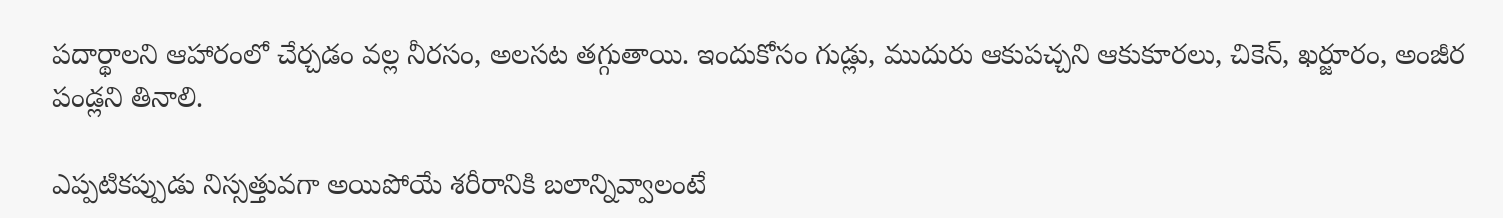పదార్థాలని ఆహారంలో చేర్చడం వల్ల నీరసం, అలసట తగ్గుతాయి. ఇందుకోసం గుడ్లు, ముదురు ఆకుపచ్చని ఆకుకూరలు, చికెన్‌, ఖర్జూరం, అంజీర పండ్లని తినాలి.

ఎప్పటికప్పుడు నిస్సత్తువగా అయిపోయే శరీరానికి బలాన్నివ్వాలంటే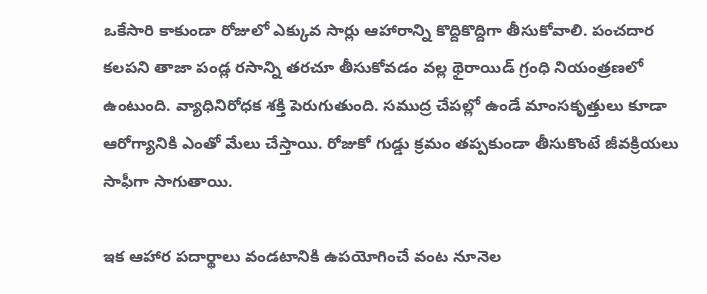ఒకేసారి కాకుండా రోజులో ఎక్కువ సార్లు ఆహారాన్ని కొద్దికొద్దిగా తీసుకోవాలి. పంచదార కలపని తాజా పండ్ల రసాన్ని తరచూ తీసుకోవడం వల్ల థైరాయిడ్‌ గ్రంధి నియంత్రణలో ఉంటుంది. వ్యాధినిరోధక శక్తి పెరుగుతుంది. సముద్ర చేపల్లో ఉండే మాంసకృత్తులు కూడా ఆరోగ్యానికి ఎంతో మేలు చేస్తాయి. రోజుకో గుడ్డు క్రమం తప్పకుండా తీసుకొంటే జీవక్రియలు సాఫీగా సాగుతాయి.

ఇక ఆహార పదార్థాలు వండటానికి ఉపయోగించే వంట నూనెల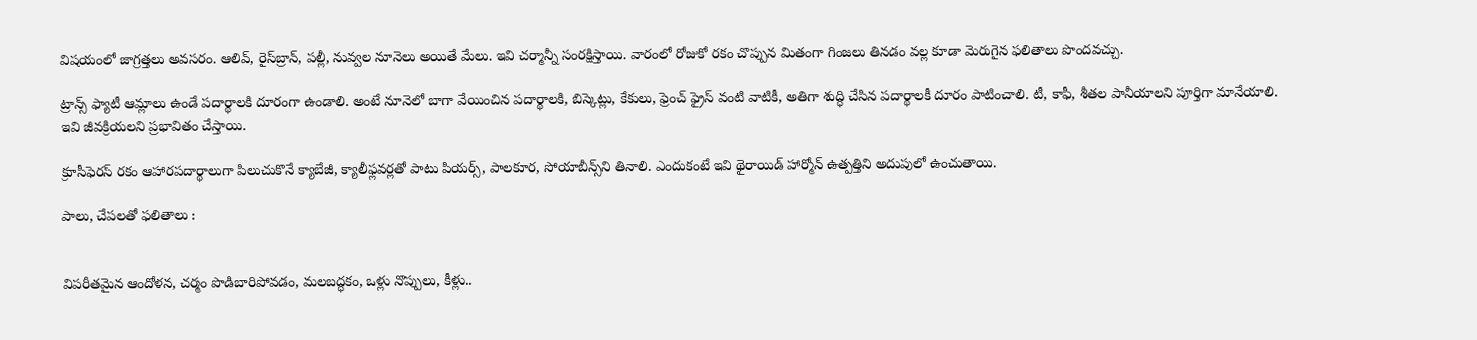విషయంలో జాగ్రత్తలు అవసరం. ఆలివ్‌, రైస్‌బ్రాన్‌, పల్లీ, నువ్వల నూనెలు అయితే మేలు. ఇవి చర్మాన్నీ సంరక్షిస్తాయి. వారంలో రోజుకో రకం చొప్పున మితంగా గింజలు తినడం వల్ల కూడా మెరుగైన ఫలితాలు పొందవచ్చు.

ట్రాన్స్‌ ఫ్యాటీ ఆమ్లాలు ఉండే పదార్థాలకి దూరంగా ఉండాలి. అంటే నూనెలో బాగా వేయించిన పదార్థాలకి, బిస్కెట్లు, కేకులు, ఫ్రెంచ్‌ ఫ్రైస్‌ వంటి వాటికీ, అతిగా శుద్ధి చేసిన పదార్థాలకీ దూరం పాటించాలి. టీ, కాఫీ, శీతల పానీయాలని పూర్తిగా మానేయాలి. ఇవి జీవక్రియలని ప్రభావితం చేస్తాయి.

క్రూసీఫెరస్‌ రకం ఆహారపదార్థాలుగా పిలుచుకొనే క్యాబేజీ, క్యాలీఫ్లవర్లతో పాటు పియర్స్‌, పాలకూర, సోయాబీన్స్‌ని తినాలి. ఎందుకంటే ఇవి థైరాయిడ్‌ హార్మోన్‌ ఉత్పత్తిని అదుపులో ఉంచుతాయి.

పాలు, చేపలతో ఫలితాలు :


విపరీతమైన ఆందోళన, చర్మం పొడిబారిపోవడం, మలబద్ధకం, ఒళ్లు నొప్పులు, కీళ్లు..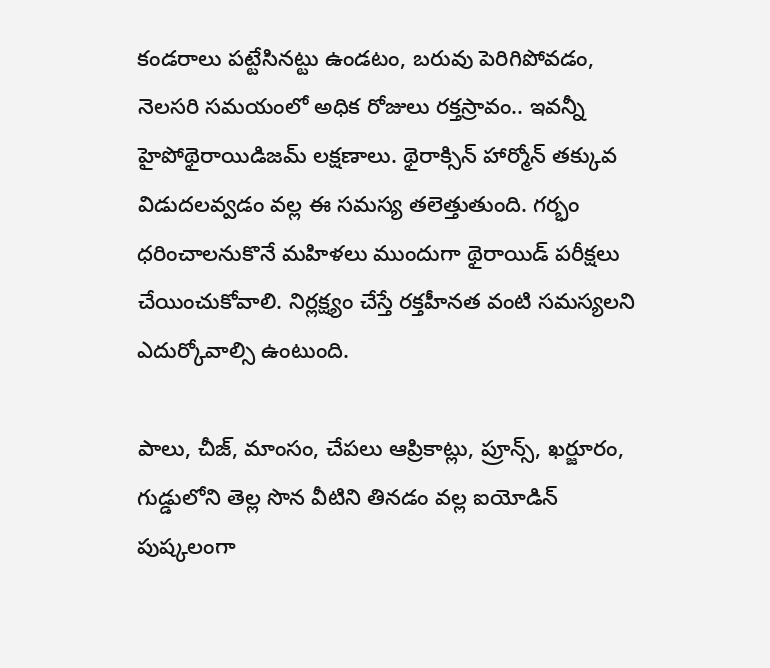కండరాలు పట్టేసినట్టు ఉండటం, బరువు పెరిగిపోవడం, నెలసరి సమయంలో అధిక రోజులు రక్తస్రావం.. ఇవన్నీ హైపోథైరాయిడిజమ్‌ లక్షణాలు. థైరాక్సిన్‌ హార్మోన్‌ తక్కువ విడుదలవ్వడం వల్ల ఈ సమస్య తలెత్తుతుంది. గర్భం ధరించాలనుకొనే మహిళలు ముందుగా థైరాయిడ్‌ పరీక్షలు చేయించుకోవాలి. నిర్లక్ష్యం చేస్తే రక్తహీనత వంటి సమస్యలని ఎదుర్కోవాల్సి ఉంటుంది.

పాలు, చీజ్‌, మాంసం, చేపలు ఆప్రికాట్లు, ప్రూన్స్‌, ఖర్జూరం, గుడ్డులోని తెల్ల సొన వీటిని తినడం వల్ల ఐయోడిన్‌ పుష్కలంగా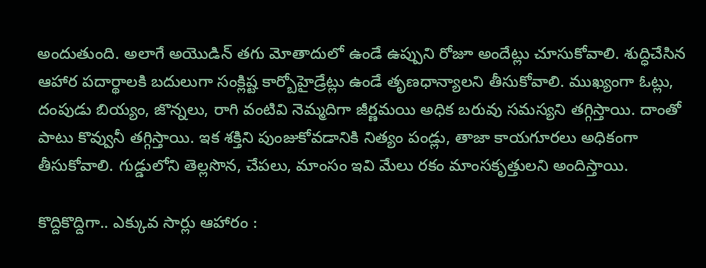అందుతుంది. అలాగే అయొడిన్‌ తగు మోతాదులో ఉండే ఉప్పుని రోజూ అందేట్లు చూసుకోవాలి. శుద్ధిచేసిన ఆహార పదార్థాలకి బదులుగా సంక్లిష్ట కార్బోహైడ్రేట్లు ఉండే తృణధాన్యాలని తీసుకోవాలి. ముఖ్యంగా ఓట్లు, దంపుడు బియ్యం, జొన్నలు, రాగి వంటివి నెమ్మదిగా జీర్ణమయి అధిక బరువు సమస్యని తగ్గిస్తాయి. దాంతో పాటు కొవ్వునీ తగ్గిస్తాయి. ఇక శక్తిని పుంజుకోవడానికి నిత్యం పండ్లు, తాజా కాయగూరలు అధికంగా తీసుకోవాలి. గుడ్డులోని తెల్లసొన, చేపలు, మాంసం ఇవి మేలు రకం మాంసకృత్తులని అందిస్తాయి.

కొద్దికొద్దిగా.. ఎక్కువ సార్లు ఆహారం :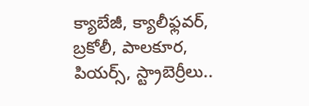క్యాబేజీ, క్యాలీఫ్లవర్‌, బ్రకోలీ, పాలకూర, పియర్స్‌, స్ట్రాబెర్రీలు..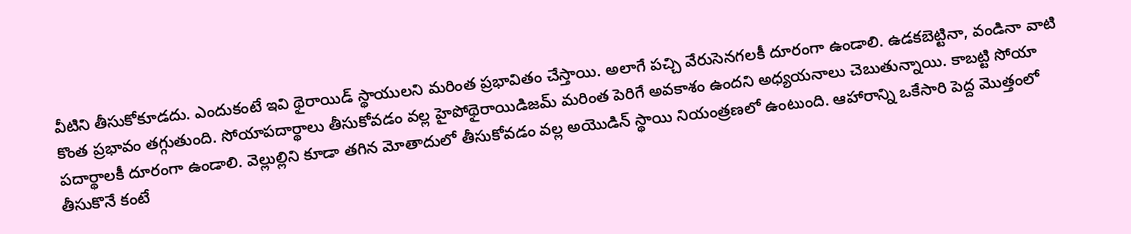వీటిని తీసుకోకూడదు. ఎందుకంటే ఇవి థైరాయిడ్‌ స్థాయులని మరింత ప్రభావితం చేస్తాయి. అలాగే పచ్చి వేరుసెనగలకీ దూరంగా ఉండాలి. ఉడకబెట్టినా, వండినా వాటి కొంత ప్రభావం తగ్గుతుంది. సోయాపదార్థాలు తీసుకోవడం వల్ల హైపోథైరాయిడిజమ్‌ మరింత పెరిగే అవకాశం ఉందని అధ్యయనాలు చెబుతున్నాయి. కాబట్టి సోయా పదార్థాలకీ దూరంగా ఉండాలి. వెల్లుల్లిని కూడా తగిన మోతాదులో తీసుకోవడం వల్ల అయొడిన్‌ స్థాయి నియంత్రణలో ఉంటుంది. ఆహారాన్ని ఒకేసారి పెద్ద మొత్తంలో తీసుకొనే కంటే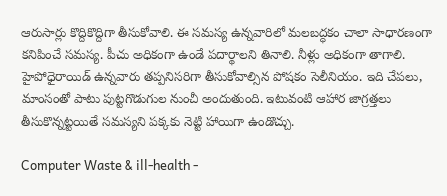ఆరుసార్లు కొద్దికొద్దిగా తీసుకోవాలి. ఈ సమస్య ఉన్నవారిలో మలబద్ధకం చాలా సాధారణంగా కనిపించే సమస్య. పీచు అధికంగా ఉండే పదార్థాలని తినాలి. నీళ్లు అధికంగా తాగాలి. హైపోధైరాయిడ్‌ ఉన్నవారు తప్పనిసరిగా తీసుకోవాల్సిన పోషకం సెలీనియం. ఇది చేపలు, మాంసంతో పాటు పుట్టగొడుగుల నుంచీ అందుతుంది. ఇటువంటి ఆహార జాగ్రత్తలు తీసుకొన్నట్టయితే సమస్యని పక్కకు నెట్టి హాయిగా ఉండొచ్చు.

Computer Waste & ill-health -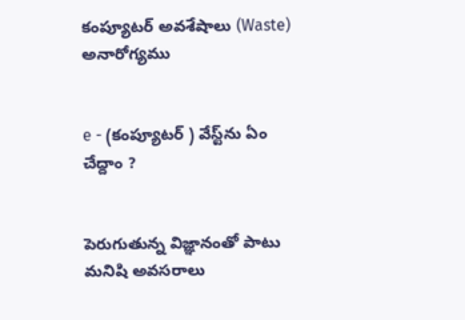కంప్యూటర్ అవశేషాలు (Waste) అనారోగ్యము


e - (కంప్యూటర్ ) వేస్ట్‌ను ఏం చేద్దాం ?


పెరుగుతున్న విజ్ఞానంతో పాటు మనిషి అవసరాలు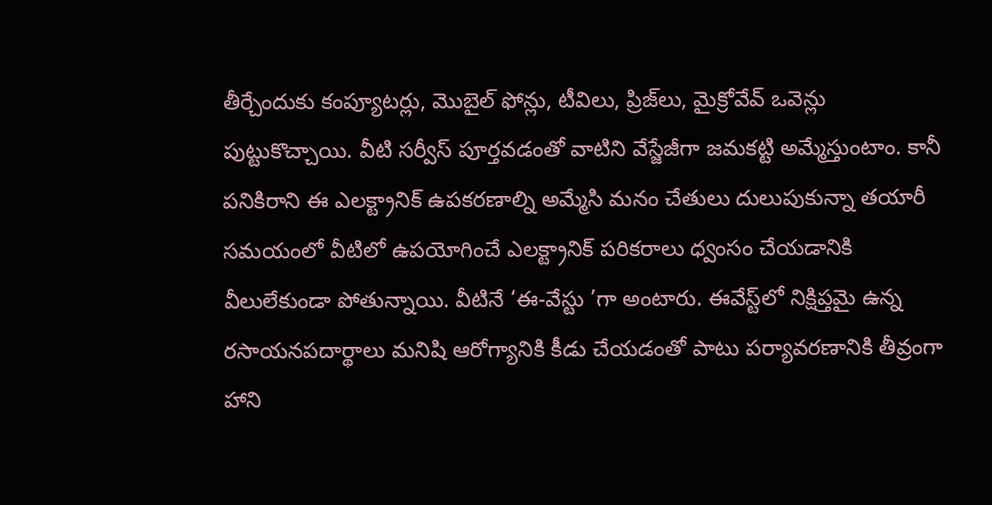తీర్చేందుకు కంప్యూటర్లు, మొబైల్‌ ఫోన్లు, టీవిలు, ప్రిజ్‌లు, మైక్రోవేవ్‌ ఒవెన్లు పుట్టుకొచ్చాయి. వీటి సర్వీస్‌ పూర్తవడంతో వాటిని వేస్జేజీగా జమకట్టి అమ్మేస్తుంటాం. కానీ పనికిరాని ఈ ఎలక్ట్రానిక్‌ ఉపకరణాల్ని అమ్మేసి మనం చేతులు దులుపుకున్నా తయారీ సమయంలో వీటిలో ఉపయోగించే ఎలక్ట్రానిక్‌ పరికరాలు ధ్వంసం చేయడానికి వీలులేకుండా పోతున్నాయి. వీటినే ‘ఈ-వేస్టు ‌’గా అంటారు. ఈవేస్ట్‌లో నిక్షిప్తమై ఉన్న రసాయనపదార్థాలు మనిషి ఆరోగ్యానికి కీడు చేయడంతో పాటు పర్యావరణానికి తీవ్రంగా హాని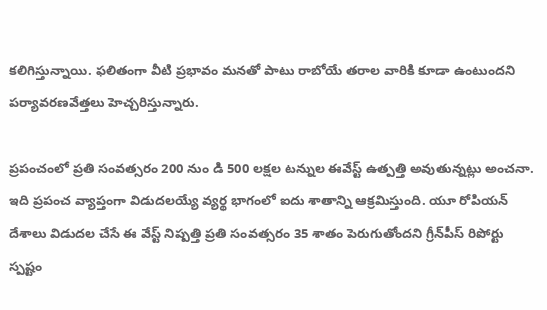కలిగిస్తున్నాయి. ఫలితంగా వీటి ప్రభావం మనతో పాటు రాబోయే తరాల వారికి కూడా ఉంటుందని పర్యావరణవేత్తలు హెచ్చరిస్తున్నారు.

ప్రపంచంలో ప్రతి సంవత్సరం 200 నుం డి 500 లక్షల టన్నుల ఈవేస్ట్‌ ఉత్పత్తి అవుతున్నట్లు అంచనా. ఇది ప్రపంచ వ్యాప్తంగా విడుదలయ్యే వ్యర్థ భాగంలో ఐదు శాతాన్ని ఆక్రమిస్తుంది. యూ రోపియన్‌ దేశాలు విడుదల చేసే ఈ వేస్ట్‌ నిష్పత్తి ప్రతి సంవత్సరం 35 శాతం పెరుగుతోందని గ్రీన్‌పీస్‌ రిపోర్టు స్పష్టం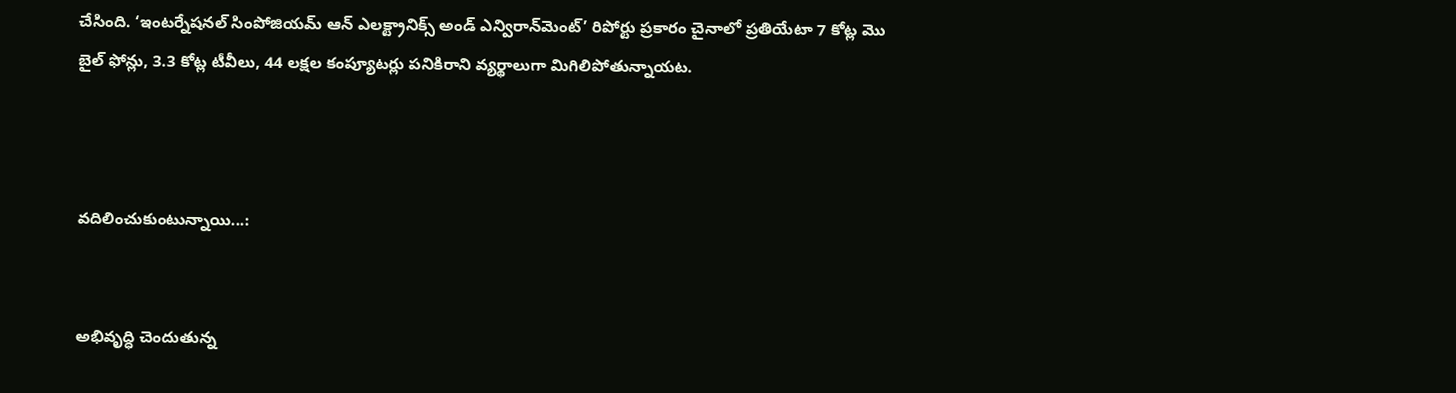చేసింది. ‘ఇంటర్నేషనల్‌ సింపోజియమ్‌ ఆన్‌ ఎలక్ట్రానిక్స్‌ అండ్‌ ఎన్విరాన్‌మెంట్‌’ రిపోర్టు ప్రకారం చైనాలో ప్రతియేటా 7 కోట్ల మొ బైల్‌ ఫోన్లు, 3.3 కోట్ల టీవీలు, 44 లక్షల కంప్యూటర్లు పనికిరాని వ్యర్థాలుగా మిగిలిపోతున్నాయట.



వదిలించుకుంటున్నాయి...:


అభివృద్ధి చెందుతున్న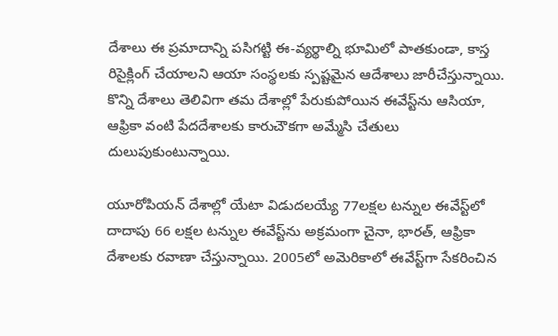దేశాలు ఈ ప్రమాదాన్ని పసిగట్టి ఈ-వ్యర్థాల్ని భూమిలో పాతకుండా, కాస్త రిసైక్లింగ్‌ చేయాలని ఆయా సంస్థలకు స్పష్టమైన ఆదేశాలు జారీచేస్తున్నాయి. కొన్ని దేశాలు తెలివిగా తమ దేశాల్లో పేరుకుపోయిన ఈవేస్ట్‌ను ఆసియా, ఆఫ్రికా వంటి పేదదేశాలకు కారుచౌకగా అమ్మేసి చేతులు దులుపుకుంటున్నాయి.

యూరోపియన్‌ దేశాల్లో యేటా విడుదలయ్యే 77లక్షల టన్నుల ఈవేస్ట్‌లో దాదాపు 66 లక్షల టన్నుల ఈవేస్ట్‌ను అక్రమంగా చైనా, భారత్‌, ఆఫ్రికా దేశాలకు రవాణా చేస్తున్నాయి. 2005లో అమెరికాలో ఈవేస్ట్‌గా సేకరించిన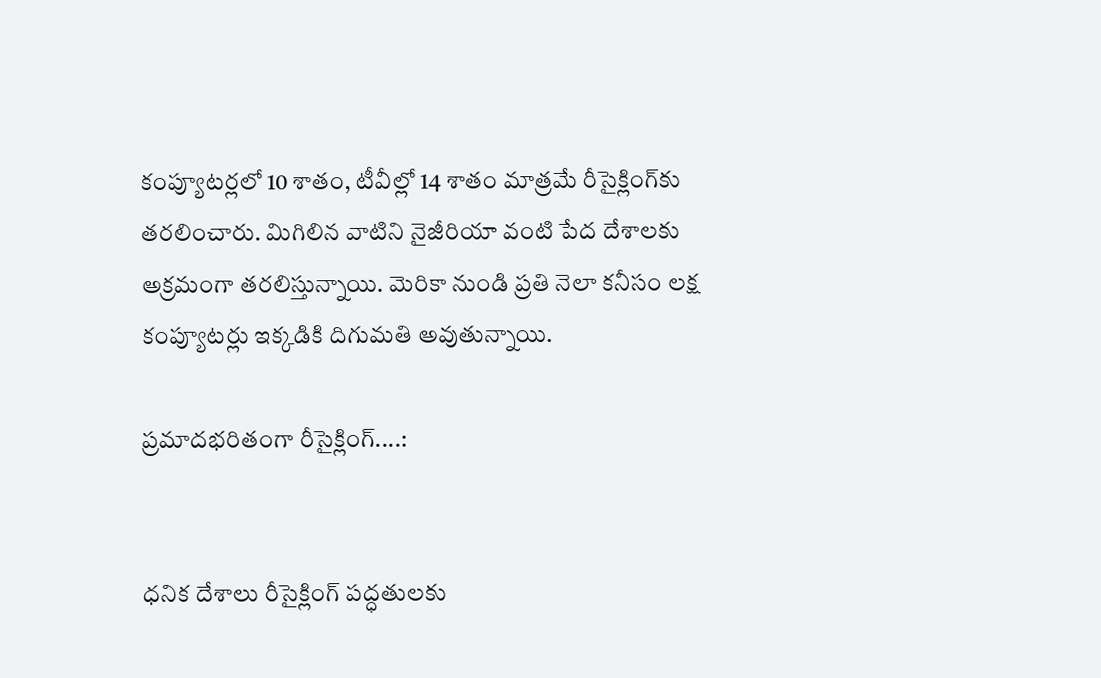కంప్యూటర్లలో 10 శాతం, టీవీల్లో 14 శాతం మాత్రమే రీసైక్లింగ్‌కు తరలించారు. మిగిలిన వాటిని నైజీరియా వంటి పేద దేశాలకు అక్రమంగా తరలిస్తున్నాయి. మెరికా నుండి ప్రతి నెలా కనీసం లక్ష కంప్యూటర్లు ఇక్కడికి దిగుమతి అవుతున్నాయి.

ప్రమాదభరితంగా రీసైక్లింగ్‌....:


ధనిక దేశాలు రీసైక్లింగ్‌ పద్ధతులకు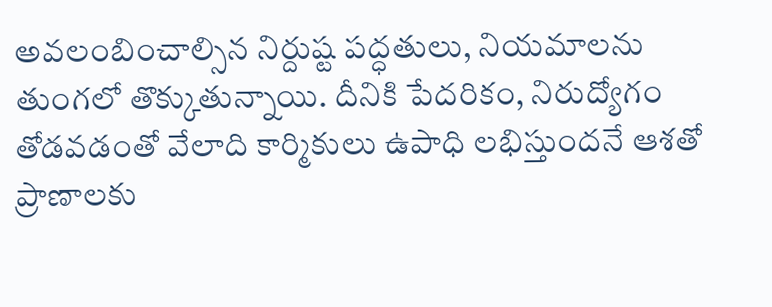అవలంబించాల్సిన నిర్దుష్ట పద్ధతులు, నియమాలను తుంగలో తొక్కుతున్నాయి. దీనికి పేదరికం, నిరుద్యోగం తోడవడంతో వేలాది కార్మికులు ఉపాధి లభిస్తుందనే ఆశతో ప్రాణాలకు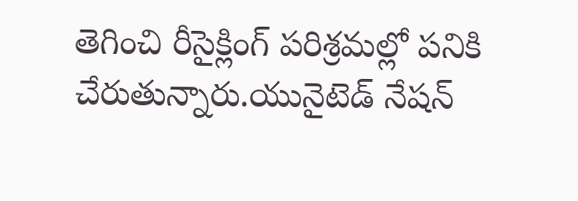తెగించి రీసైక్లింగ్‌ పరిశ్రమల్లో పనికి చేరుతున్నారు.యునైటెడ్‌ నేషన్‌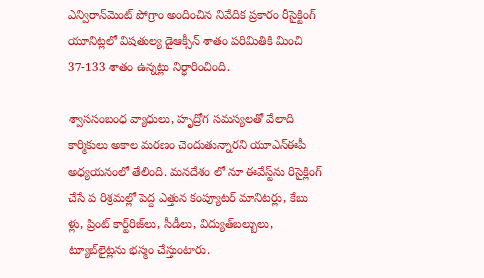ఎన్విరాన్‌మెంట్‌ పోగ్రాం అందించిన నివేదిక ప్రకారం రీసైక్టింగ్‌ యూనిట్లలో విషతుల్య డైఆక్సీన్‌ శాతం పరిమితికి మించి 37-133 శాతం ఉన్నట్లు నిర్ధారించింది.

శ్వాససంబంధ వ్యాధులు, హృద్రోగ సమస్యలతో వేలాది కార్మికులు అకాల మరణం చెందుతున్నారని యూఎన్‌ఈపీ అధ్యయనంలో తేలింది. మనదేశం లో నూ ఈవేస్ట్‌ను రిసైక్లింగ్‌ చేసే ప రిశ్రమల్లో పెద్ద ఎత్తున కంప్యూటర్‌ మానిటర్లు, కేబు ళ్లు, ప్రింట్‌ కార్ట్‌రిజ్‌లు, సీడీలు, విద్యుత్‌బల్బులు, ట్యూబ్‌లైట్లను భస్మం చేస్తుంటారు.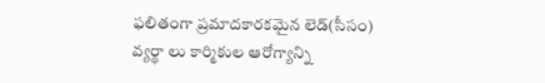ఫలితంగా ప్రమాదకారకమైన లెడ్‌(సీసం) వ్యర్థా లు కార్మికుల ఆరోగ్యాన్ని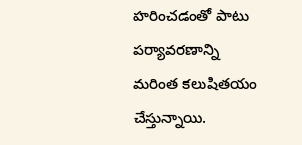హరించడంతో పాటు పర్యావరణాన్ని మరింత కలుషితయం చేస్తున్నాయి.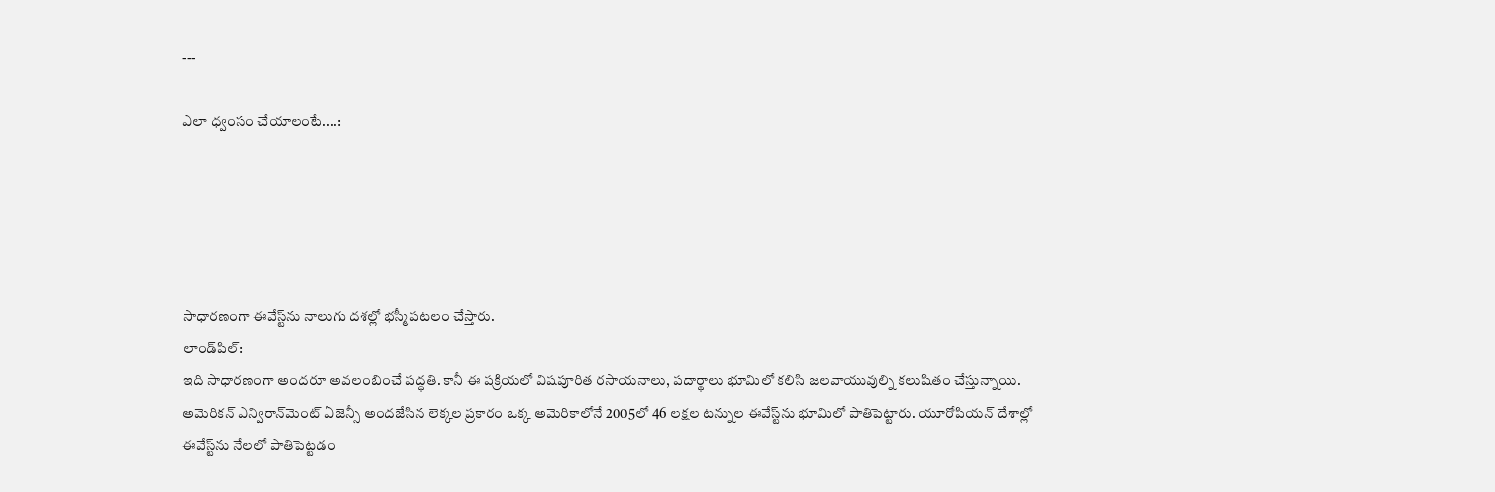---

ఎలా ధ్వంసం చేయాలంటే....:





సాధారణంగా ఈవేస్ట్‌ను నాలుగు దశల్లో భస్మీపటలం చేస్తారు.
లాండ్‌పిల్‌:
ఇది సాధారణంగా అందరూ అవలంబించే పద్ధతి. కానీ ఈ పక్రియలో విషపూరిత రసాయనాలు, పదార్థాలు భూమిలో కలిసి జలవాయువుల్ని కలుషితం చేస్తున్నాయి. అమెరికన్‌ ఎన్విరాన్‌మెంట్‌ ఏజెన్సీ అందజేసిన లెక్కల ప్రకారం ఒక్క అమెరికాలోనే 2005లో 46 లక్షల టన్నుల ఈవేస్ట్‌ను భూమిలో పాతిపెట్టారు. యూరోపియన్‌ దేశాల్లో ఈవేస్ట్‌ను నేలలో పాతిపెట్టడం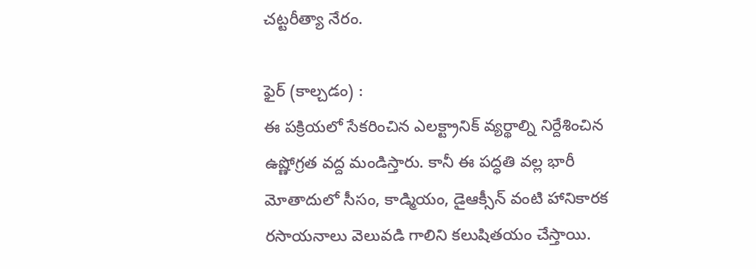చట్టరీత్యా నేరం.

ఫైర్‌ (కాల్చడం) :
ఈ పక్రియలో సేకరించిన ఎలక్ట్రానిక్‌ వ్యర్థాల్ని నిర్దేశించిన ఉష్ణోగ్రత వద్ద మండిస్తారు. కానీ ఈ పద్ధతి వల్ల భారీ మోతాదులో సీసం, కాడ్మియం, డైఆక్సీన్‌ వంటి హానికారక రసాయనాలు వెలువడి గాలిని కలుషితయం చేస్తాయి.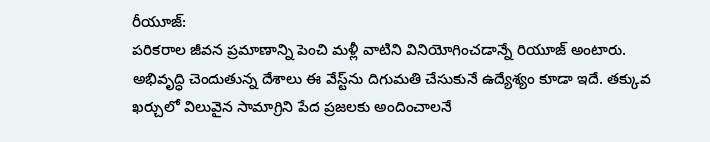రీయూజ్‌:
పరికరాల జీవన ప్రమాణాన్ని పెంచి మళ్లీ వాటిని వినియోగించడాన్నే రియూజ్‌ అంటారు. అభివృద్ధి చెందుతున్న దేశాలు ఈ వేస్ట్‌ను దిగుమతి చేసుకునే ఉద్యేశ్యం కూడా ఇదే. తక్కువ ఖర్చులో విలువైన సామాగ్రిని పేద ప్రజలకు అందించాలనే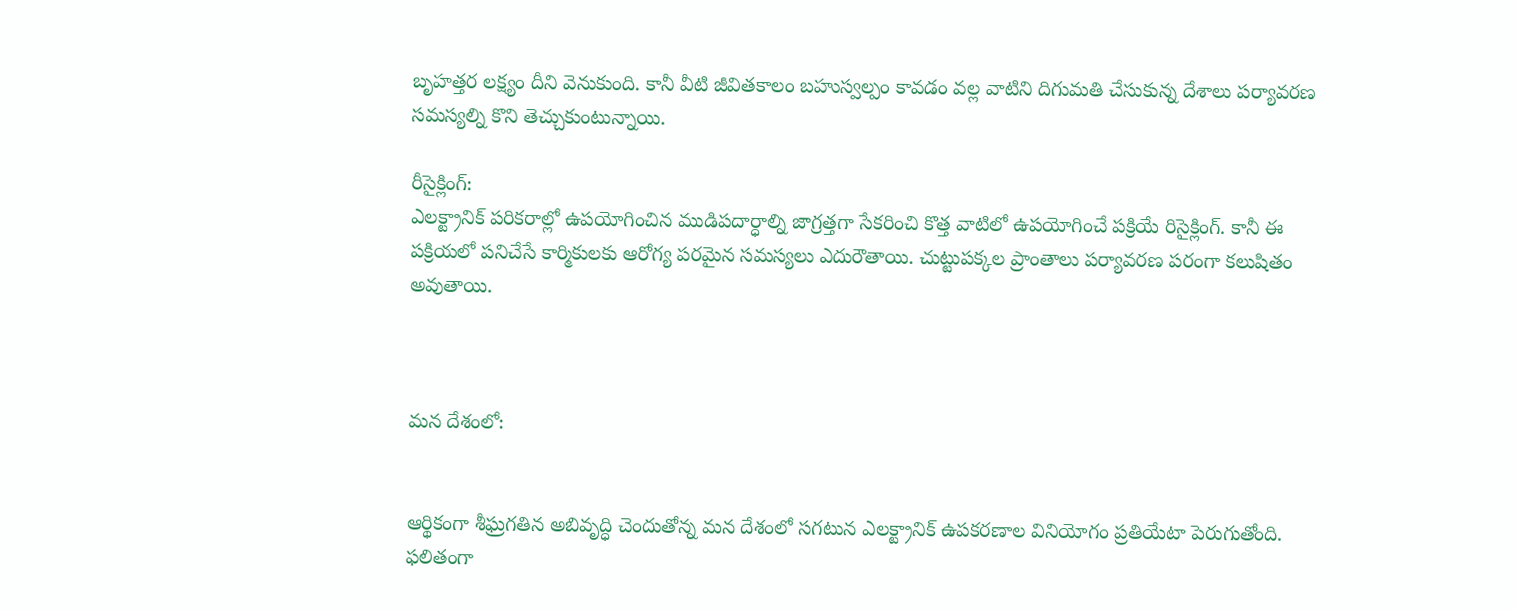బృహత్తర లక్ష్యం దీని వెనుకుంది. కానీ వీటి జీవితకాలం బహుస్వల్పం కావడం వల్ల వాటిని దిగుమతి చేసుకున్న దేశాలు పర్యావరణ సమస్యల్ని కొని తెచ్చుకుంటున్నాయి.

రీసైక్లింగ్‌:
ఎలక్ట్రానిక్‌ పరికరాల్లో ఉపయోగించిన ముడిపదార్ధాల్ని జాగ్రత్తగా సేకరించి కొత్త వాటిలో ఉపయోగించే పక్రియే రిసైక్లింగ్‌. కానీ ఈ పక్రియలో పనిచేసే కార్మికులకు ఆరోగ్య పరమైన సమస్యలు ఎదురౌతాయి. చుట్టుపక్కల ప్రాంతాలు పర్యావరణ పరంగా కలుషితం అవుతాయి.



మన దేశంలో:


ఆర్థికంగా శీఘ్రగతిన అబివృద్ధి చెందుతోన్న మన దేశంలో సగటున ఎలక్ట్రానిక్‌ ఉపకరణాల వినియోగం ప్రతియేటా పెరుగుతోంది. ఫలితంగా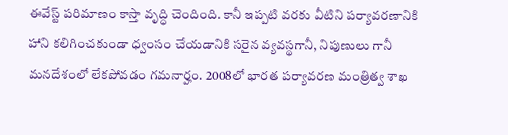ఈవేస్ట్‌ పరిమాణం కాస్తా వృద్ధి చెందింది. కానీ ఇప్పటి వరకు వీటిని పర్యావరణానికి హాని కలిగించకుండా ధ్వంసం చేయడానికి సరైన వ్యవస్థగానీ, నిపుణులు గానీ మనదేశంలో లేకపోవడం గమనార్హం. 2008లో భారత పర్యావరణ మంత్రిత్వ శాఖ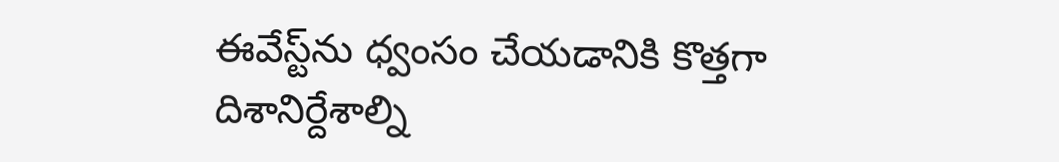ఈవేస్ట్‌ను ధ్వంసం చేయడానికి కొత్తగా దిశానిర్దేశాల్ని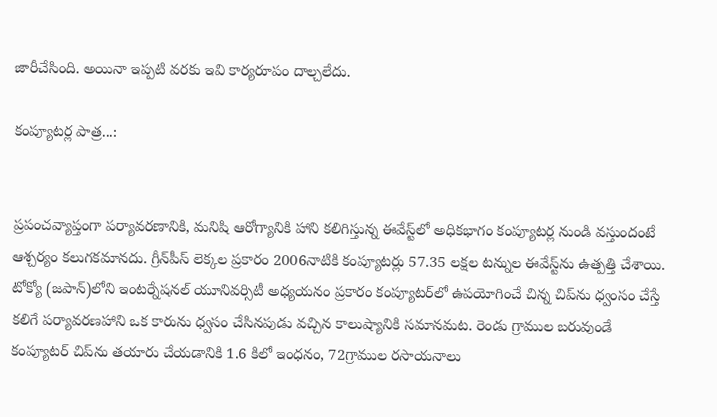జారీచేసింది. అయినా ఇప్పటి వరకు ఇవి కార్యరూపం దాల్చలేదు.

కంప్యూటర్ల పాత్ర...:


ప్రపంచవ్యాప్తంగా పర్యావరణానికి, మనిషి ఆరోగ్యానికి హాని కలిగిస్తున్న ఈవేస్ట్‌లో అధికభాగం కంప్యూటర్ల నుండి వస్తుందంటే ఆశ్చర్యం కలుగకమానదు. గ్రీన్‌పీస్‌ లెక్కల ప్రకారం 2006నాటికి కంప్యూటర్లు 57.35 లక్షల టన్నుల ఈవేస్ట్‌ను ఉత్పత్తి చేశాయి. టోక్యో (జపాన్‌)లోని ఇంటర్నేషనల్‌ యూనివర్సిటీ అధ్యయనం ప్రకారం కంప్యూటర్‌లో ఉపయోగించే చిన్న చిప్‌ను ధ్వంసం చేస్తే కలిగే పర్యావరణహాని ఒక కారును ధ్వసం చేసినపుడు వచ్చిన కాలుష్యానికి సమానమట. రెండు గ్రాముల బరువుండే కంప్యూటర్‌ చిప్‌ను తయారు చేయడానికి 1.6 కిలో ఇంధనం, 72గ్రాముల రసాయనాలు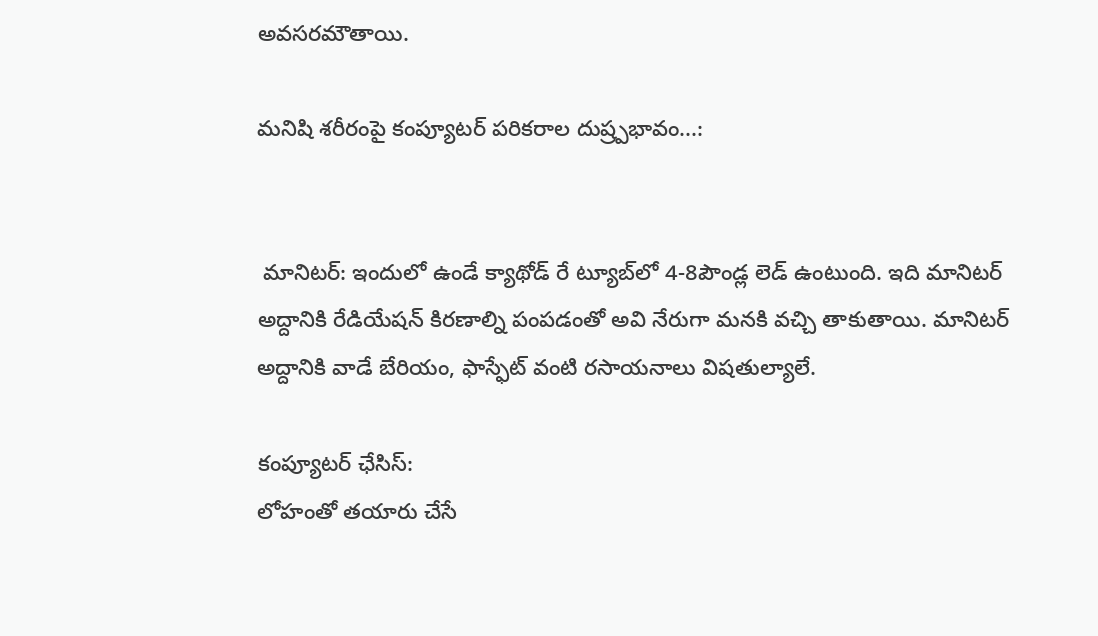అవసరమౌతాయి.

మనిషి శరీరంపై కంప్యూటర్‌ పరికరాల దుష్ర్పభావం...:


 మానిటర్‌: ఇందులో ఉండే క్యాథోడ్‌ రే ట్యూబ్‌లో 4-8పౌండ్ల లెడ్‌ ఉంటుంది. ఇది మానిటర్‌ అద్దానికి రేడియేషన్‌ కిరణాల్ని పంపడంతో అవి నేరుగా మనకి వచ్చి తాకుతాయి. మానిటర్‌ అద్దానికి వాడే బేరియం, ఫాస్ఫేట్‌ వంటి రసాయనాలు విషతుల్యాలే.

కంప్యూటర్‌ ఛేసిస్‌:
లోహంతో తయారు చేసే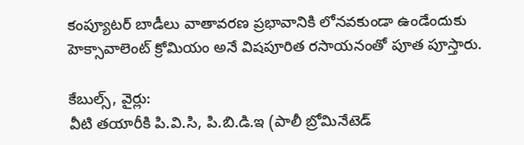కంప్యూటర్‌ బాడీలు వాతావరణ ప్రభావానికి లోనవకుండా ఉండేందుకు హెక్సావాలెంట్‌ క్రోమియం అనే విషపూరిత రసాయనంతో పూత పూస్తారు.

కేబుల్స్‌, వైర్లు:
వీటి తయారీకి పి.వి.సి, పి.బి.డి.ఇ (పాలీ బ్రోమినేటెడ్‌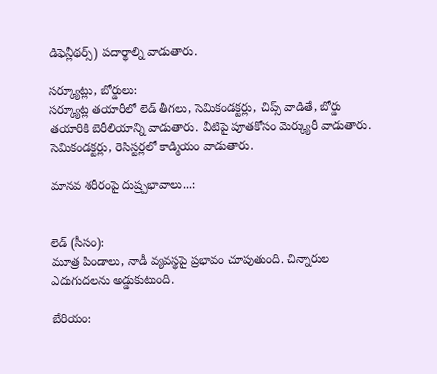డిఫెన్లీథర్స్‌) పదార్థాల్ని వాడుతారు.

సర్క్యూట్లు, బోర్డులు:
సర్క్యూట్ల తయారీలో లెడ్‌ తీగలు, సెమికండక్టర్లు, చిప్స్‌ వాడితే, బోర్డు తయారికి బెరీలియాన్ని వాడుతారు. వీటిపై పూతకోసం మెర్క్యురీ వాడుతారు. సెమికండక్టర్లు, రెసిస్టర్లలో కాడ్మియం వాడుతారు.

మానవ శరీరంపై దుష్ర్పభావాలు...:


లెడ్‌ (సీసం):
మూత్ర పిండాలు, నాడీ వ్యవస్థపై ప్రభావం చూపుతుంది. చిన్నారుల ఎదుగుదలను అడ్డుకుటుంది.

బేరియం: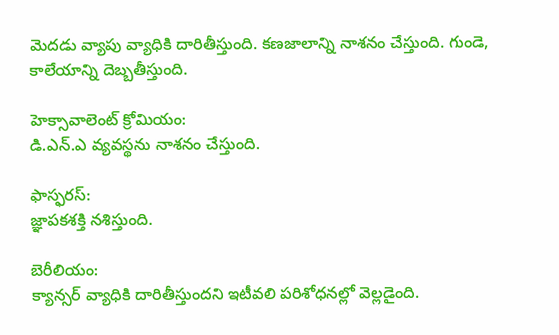మెదడు వ్యాపు వ్యాధికి దారితీస్తుంది. కణజాలాన్ని నాశనం చేస్తుంది. గుండె, కాలేయాన్ని దెబ్బతీస్తుంది.

హెక్సావాలెంట్‌ క్రోమియం:
డి.ఎన్‌.ఎ వ్యవస్థను నాశనం చేస్తుంది.

ఫాస్ఫరస్‌:
జ్ఞాపకశక్తి నశిస్తుంది.

బెరీలియం:
క్యాన్సర్‌ వ్యాధికి దారితీస్తుందని ఇటీవలి పరిశోధనల్లో వెల్లడైంది.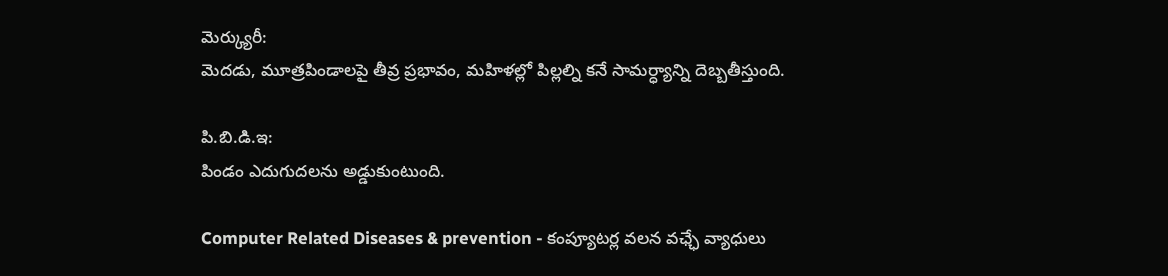మెర్క్యురీ:
మెదడు, మూత్రపిండాలపై తీవ్ర ప్రభావం, మహిళల్లో పిల్లల్ని కనే సామర్ధ్యాన్ని దెబ్బతీస్తుంది.

పి.బి.డి.ఇ:
పిండం ఎదుగుదలను అడ్డుకుంటుంది.

Computer Related Diseases & prevention - కంప్యూటర్ల వలన వఛ్ఛే వ్యాధులు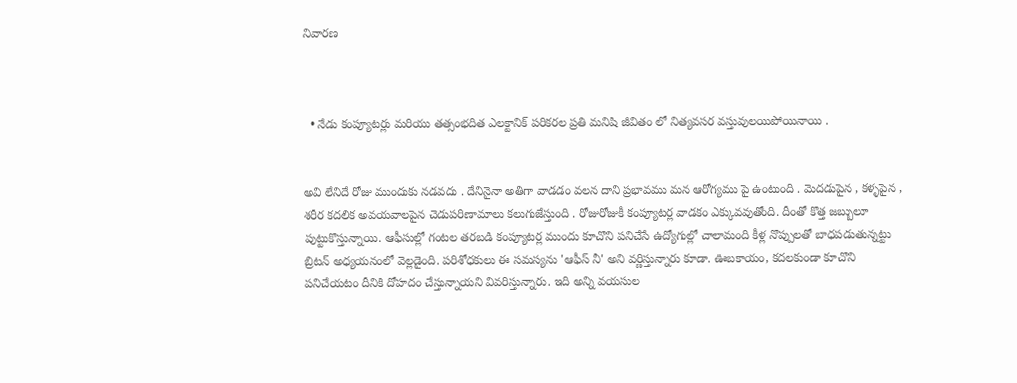నివారణ



  • నేడు కంప్యూటర్లు మరియు తత్సంభదిత ఎలక్టానిక్ పరికరల ప్రతి మనిషి జీవితం లో నిత్యవసర వస్తువులయిపోయినాయి .


అవి లేనిదే రోజు ముందుకు నడవదు . దేనినైనా అతిగా వాడడం వలన దాని ప్రభావము మన ఆరోగ్యము పై ఉంటుంది . మెదడుపైన , కళ్ళపైన , శరీర కదలిక అవయవాలపైన చెడుపరిణామాలు కలుగుజేస్తుంది . రోజురోజుకీ కంప్యూటర్ల వాడకం ఎక్కువవుతోంది. దీంతో కొత్త జబ్బులూ పుట్టుకొస్తున్నాయి. ఆఫీసుల్లో గంటల తరబడి కంప్యూటర్ల ముందు కూచొని పనిచేసే ఉద్యోగుల్లో చాలామంది కీళ్ల నొప్పులతో బాధపడుతున్నట్టు బ్రిటన్‌ అధ్యయనంలో వెల్లడైంది. పరిశోధకులు ఈ సమస్యను 'ఆఫీస్‌ నీ' అని వర్ణిస్తున్నారు కూడా. ఊబకాయం, కదలకుండా కూచొని పనిచేయటం దీనికి దోహదం చేస్తున్నాయని వివరిస్తున్నారు. ఇది అన్ని వయసుల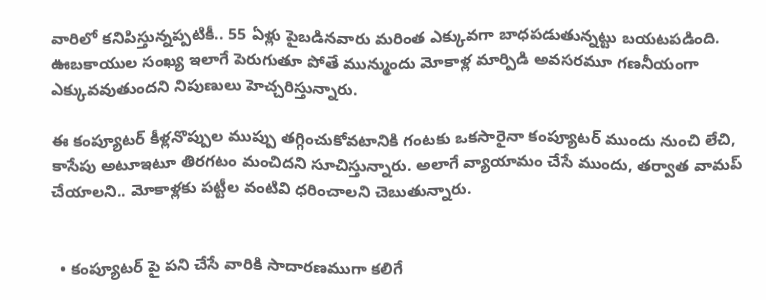వారిలో కనిపిస్తున్నప్పటికీ.. 55 ఏళ్లు పైబడినవారు మరింత ఎక్కువగా బాధపడుతున్నట్టు బయటపడింది. ఊబకాయుల సంఖ్య ఇలాగే పెరుగుతూ పోతే మున్ముందు మోకాళ్ల మార్పిడి అవసరమూ గణనీయంగా ఎక్కువవుతుందని నిపుణులు హెచ్చరిస్తున్నారు.

ఈ కంప్యూటర్‌ కీళ్లనొప్పుల ముప్పు తగ్గించుకోవటానికి గంటకు ఒకసారైనా కంప్యూటర్‌ ముందు నుంచి లేచి, కాసేపు అటూఇటూ తిరగటం మంచిదని సూచిస్తున్నారు. అలాగే వ్యాయామం చేసే ముందు, తర్వాత వామప్‌ చేయాలని.. మోకాళ్లకు పట్టీల వంటివి ధరించాలని చెబుతున్నారు.


  • కంప్యూటర్ పై పని చేసే వారికి సాదారణముగా కలిగే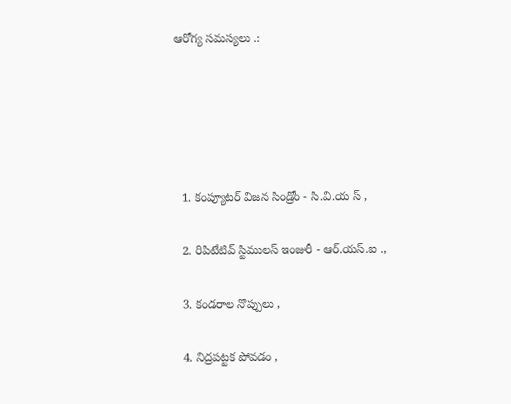ఆరోగ్య సమస్యలు .:





  1. కంప్యూటర్ విజన సిండ్రోం - సి.వి.య స్ ,

  2. రిపిటేటివ్ స్టిములస్ ఇంజురీ - ఆర్.యస్.ఐ .,

  3. కండరాల నొప్పులు ,

  4. నిద్రపట్టక పోవడం ,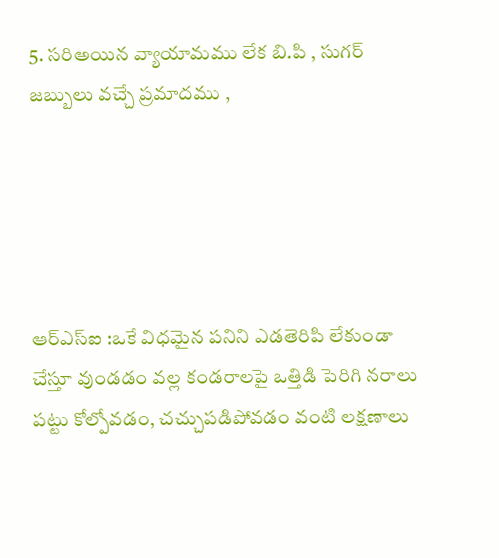5. సరిఅయిన వ్యాయామము లేక బి.పి , సుగర్ జబ్బులు వచ్చే ప్రమాదము ,





ఆర్‌ఎస్‌ఐ :ఒకే విధమైన పనిని ఎడతెరిపి లేకుండా చేస్తూ వుండడం వల్ల కండరాలపై ఒత్తిడి పెరిగి నరాలు పట్టు కోల్పోవడం, చచ్చుపడిపోవడం వంటి లక్షణాలు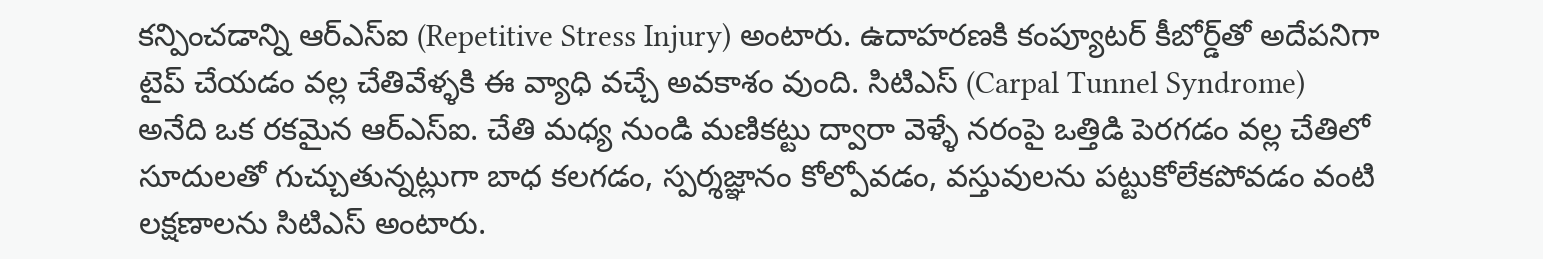కన్పించడాన్ని ఆర్‌ఎస్‌ఐ (Repetitive Stress Injury) అంటారు. ఉదాహరణకి కంప్యూటర్‌ కీబోర్డ్‌తో అదేపనిగా టైప్‌ చేయడం వల్ల చేతివేళ్ళకి ఈ వ్యాధి వచ్చే అవకాశం వుంది. సిటిఎస్‌ (Carpal Tunnel Syndrome) అనేది ఒక రకమైన ఆర్‌ఎస్‌ఐ. చేతి మధ్య నుండి మణికట్టు ద్వారా వెళ్ళే నరంపై ఒత్తిడి పెరగడం వల్ల చేతిలో సూదులతో గుచ్చుతున్నట్లుగా బాధ కలగడం, స్పర్శజ్ఞానం కోల్పోవడం, వస్తువులను పట్టుకోలేకపోవడం వంటి లక్షణాలను సిటిఎస్‌ అంటారు.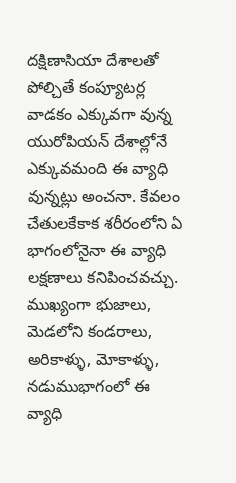దక్షిణాసియా దేశాలతో పోల్చితే కంప్యూటర్ల వాడకం ఎక్కువగా వున్న యురోపియన్‌ దేశాల్లోనే ఎక్కువమంది ఈ వ్యాధి వున్నట్లు అంచనా. కేవలం చేతులకేకాక శరీరంలోని ఏ భాగంలోనైనా ఈ వ్యాధి లక్షణాలు కనిపించవచ్చు. ముఖ్యంగా భుజాలు, మెడలోని కండరాలు, అరికాళ్ళు, మోకాళ్ళు, నడుముభాగంలో ఈ వ్యాధి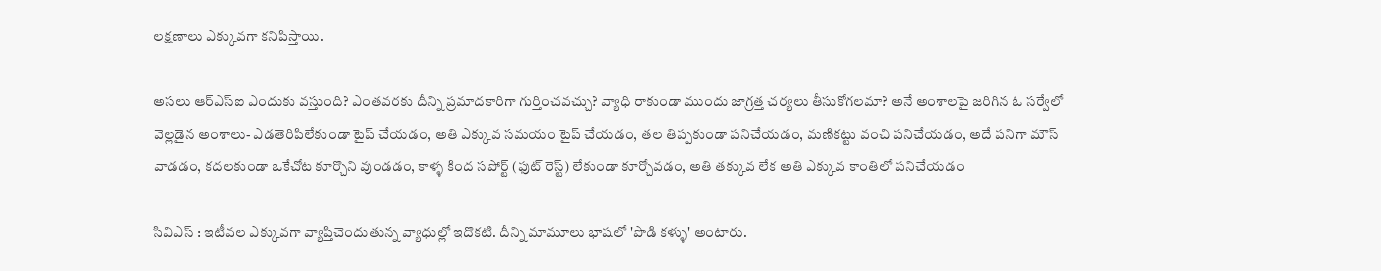లక్షణాలు ఎక్కువగా కనిపిస్తాయి.

అసలు ఆర్‌ఎస్‌ఐ ఎందుకు వస్తుంది? ఎంతవరకు దీన్ని ప్రమాదకారిగా గుర్తించవచ్చు? వ్యాధి రాకుండా ముందు జాగ్రత్త చర్యలు తీసుకోగలమా? అనే అంశాలపై జరిగిన ఓ సర్వేలో వెల్లడైన అంశాలు- ఎడతెరిపిలేకుండా టైప్‌ చేయడం, అతి ఎక్కువ సమయం టైప్‌ చేయడం, తల తిప్పకుండా పనిచేయడం, మణికట్టు వంచి పనిచేయడం, అదే పనిగా మౌస్‌ వాడడం, కదలకుండా ఒకేచోట కూర్చొని వుండడం, కాళ్ళ కింద సపోర్ట్‌ (ఫుట్‌ రెస్ట్‌) లేకుండా కూర్చోవడం, అతి తక్కువ లేక అతి ఎక్కువ కాంతిలో పనిచేయడం

సివిఎస్‌ : ఇటీవల ఎక్కువగా వ్యాప్తిచెందుతున్న వ్యాధుల్లో ఇదొకటి. దీన్ని మామూలు భాషలో 'పొడి కళ్ళు' అంటారు.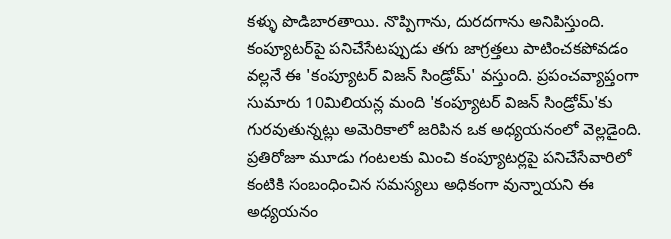కళ్ళు పొడిబారతాయి. నొప్పిగాను, దురదగాను అనిపిస్తుంది. కంప్యూటర్‌పై పనిచేసేటప్పుడు తగు జాగ్రత్తలు పాటించకపోవడం వల్లనే ఈ 'కంప్యూటర్‌ విజన్‌ సిండ్రోమ్‌' వస్తుంది. ప్రపంచవ్యాప్తంగా సుమారు 10మిలియన్ల మంది 'కంప్యూటర్‌ విజన్‌ సిండ్రోమ్‌'కు గురవుతున్నట్లు అమెరికాలో జరిపిన ఒక అధ్యయనంలో వెల్లడైంది. ప్రతిరోజూ మూడు గంటలకు మించి కంప్యూటర్లపై పనిచేసేవారిలో కంటికి సంబంధించిన సమస్యలు అధికంగా వున్నాయని ఈ అధ్యయనం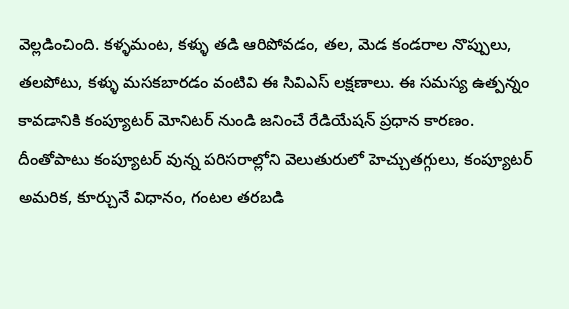వెల్లడించింది. కళ్ళమంట, కళ్ళు తడి ఆరిపోవడం, తల, మెడ కండరాల నొప్పులు, తలపోటు, కళ్ళు మసకబారడం వంటివి ఈ సివిఎస్‌ లక్షణాలు. ఈ సమస్య ఉత్పన్నం కావడానికి కంప్యూటర్‌ మోనిటర్‌ నుండి జనించే రేడియేషన్‌ ప్రధాన కారణం. దీంతోపాటు కంప్యూటర్‌ వున్న పరిసరాల్లోని వెలుతురులో హెచ్చుతగ్గులు, కంప్యూటర్‌ అమరిక, కూర్చునే విధానం, గంటల తరబడి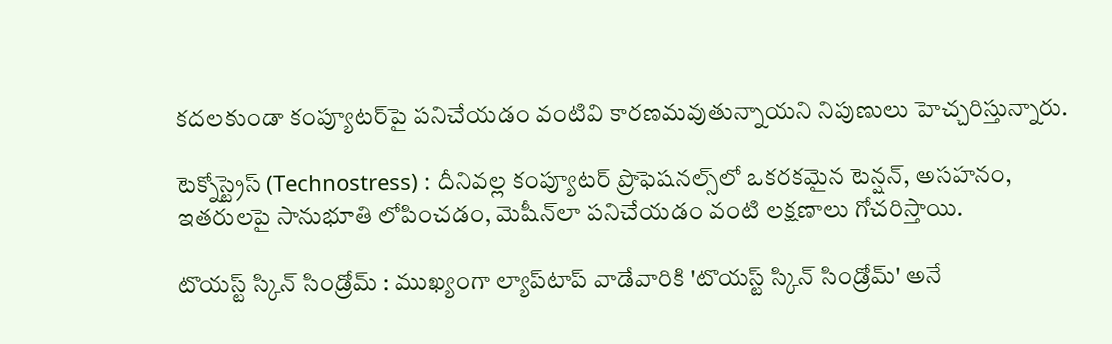కదలకుండా కంప్యూటర్‌పై పనిచేయడం వంటివి కారణమవుతున్నాయని నిపుణులు హెచ్చరిస్తున్నారు.

టెక్నోస్ట్రెస్‌ (Technostress) : దీనివల్ల కంప్యూటర్‌ ప్రొఫెషనల్స్‌లో ఒకరకమైన టెన్షన్‌, అసహనం, ఇతరులపై సానుభూతి లోపించడం, మెషీన్‌లా పనిచేయడం వంటి లక్షణాలు గోచరిస్తాయి.

టొయస్ట్‌ స్కిన్‌ సిండ్రోమ్‌ : ముఖ్యంగా ల్యాప్‌టాప్‌ వాడేవారికి 'టొయస్ట్‌ స్కిన్‌ సిండ్రోమ్‌' అనే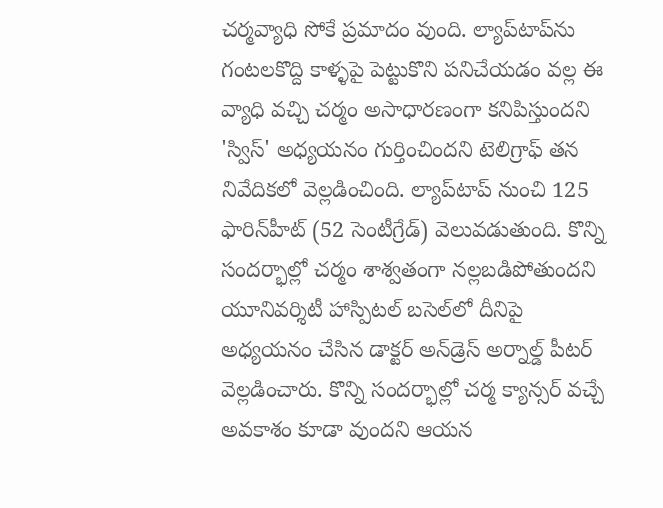చర్మవ్యాధి సోకే ప్రమాదం వుంది. ల్యాప్‌టాప్‌ను గంటలకొద్ది కాళ్ళపై పెట్టుకొని పనిచేయడం వల్ల ఈ వ్యాధి వచ్చి చర్మం అసాధారణంగా కనిపిస్తుందని 'స్విస్‌' అధ్యయనం గుర్తించిందని టెలిగ్రాఫ్‌ తన నివేదికలో వెల్లడించింది. ల్యాప్‌టాప్‌ నుంచి 125 ఫారిన్‌హీట్‌ (52 సెంటీగ్రేడ్‌) వెలువడుతుంది. కొన్ని సందర్భాల్లో చర్మం శాశ్వతంగా నల్లబడిపోతుందని యూనివర్శిటీ హాస్పిటల్‌ బసెల్‌లో దీనిపై అధ్యయనం చేసిన డాక్టర్‌ అన్‌డ్రెస్‌ అర్నాల్డ్‌ పీటర్‌ వెల్లడించారు. కొన్ని సందర్భాల్లో చర్మ క్యాన్సర్‌ వచ్చే అవకాశం కూడా వుందని ఆయన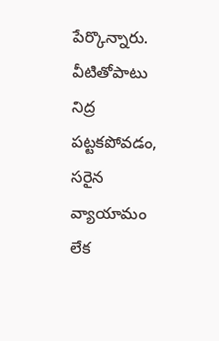పేర్కొన్నారు. వీటితోపాటు నిద్ర పట్టకపోవడం, సరైన వ్యాయామం లేక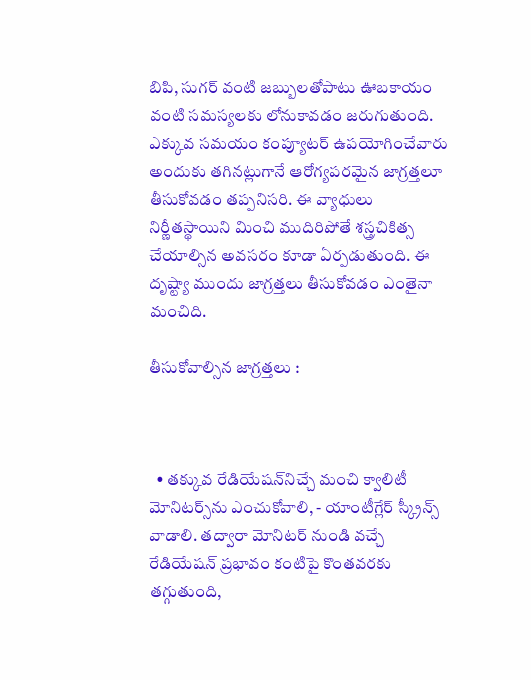బిపి, సుగర్‌ వంటి జబ్బులతోపాటు ఊబకాయం వంటి సమస్యలకు లోనుకావడం జరుగుతుంది. ఎక్కువ సమయం కంప్యూటర్‌ ఉపయోగించేవారు అందుకు తగినట్లుగానే ఆరోగ్యపరమైన జాగ్రత్తలూ తీసుకోవడం తప్పనిసరి. ఈ వ్యాధులు నిర్ణీతస్థాయిని మించి ముదిరిపోతే శస్త్రచికిత్స చేయాల్సిన అవసరం కూడా ఏర్పడుతుంది. ఈ దృష్ట్యా ముందు జాగ్రత్తలు తీసుకోవడం ఎంతైనా మంచిది.

తీసుకోవాల్సిన జాగ్రత్తలు :



  • తక్కువ రేడియేషన్‌నిచ్చే మంచి క్వాలిటీ మోనిటర్స్‌ను ఎంచుకోవాలి, - యాంటీగ్లేర్‌ స్క్రీన్స్‌ వాడాలి. తద్వారా మోనిటర్‌ నుండి వచ్చే రేడియేషన్‌ ప్రభావం కంటిపై కొంతవరకు తగ్గుతుంది,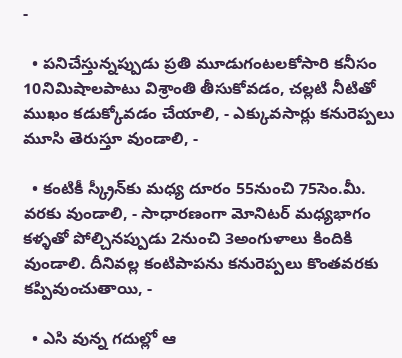-

  • పనిచేస్తున్నప్పుడు ప్రతి మూడుగంటలకోసారి కనీసం 10నిమిషాలపాటు విశ్రాంతి తీసుకోవడం, చల్లటి నీటితో ముఖం కడుక్కోవడం చేయాలి, - ఎక్కువసార్లు కనురెప్పలు మూసి తెరుస్తూ వుండాలి, -

  • కంటికీ స్క్రీన్‌కు మధ్య దూరం 55నుంచి 75సెం.మీ. వరకు వుండాలి, - సాధారణంగా మోనిటర్‌ మధ్యభాగం కళ్ళతో పోల్చినప్పుడు 2నుంచి 3అంగుళాలు కిందికి వుండాలి. దీనివల్ల కంటిపాపను కనురెప్పలు కొంతవరకు కప్పివుంచుతాయి, -

  • ఎసి వున్న గదుల్లో ఆ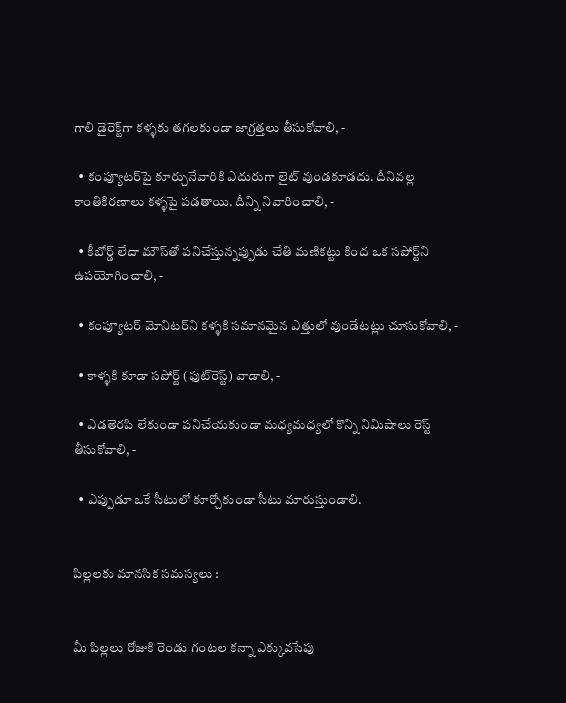గాలి డైరెక్ట్‌గా కళ్ళకు తగలకుండా జాగ్రత్తలు తీసుకోవాలి, -

  • కంప్యూటర్‌పై కూర్చునేవారికి ఎదురుగా లైట్‌ వుండకూడదు. దీనివల్ల కాంతికిరణాలు కళ్ళపై పడతాయి. దీన్ని నివారించాలి, -

  • కీబోర్డ్‌ లేదా మౌస్‌తో పనిచేస్తున్నప్పుడు చేతి మణికట్టు కింద ఒక సపోర్ట్‌ని ఉపయోగించాలి, -

  • కంప్యూటర్‌ మోనిటర్‌ని కళ్ళకి సమానమైన ఎత్తులో వుండేటట్లు చూసుకోవాలి, -

  • కాళ్ళకి కూడా సపోర్ట్‌ (ఫుట్‌రెస్ట్‌) వాడాలి, -

  • ఎడతెరపి లేకుండా పనిచేయకుండా మధ్యమధ్యలో కొన్ని నిమిషాలు రెస్ట్‌ తీసుకోవాలి, -

  • ఎప్పుడూ ఒకే సీటులో కూర్చోకుండా సీటు మారుస్తుండాలి.


పిల్లలకు మానసిక సమస్యలు :


మీ పిల్లలు రోజుకి రెండు గంటల కన్నా ఎక్కువసేపు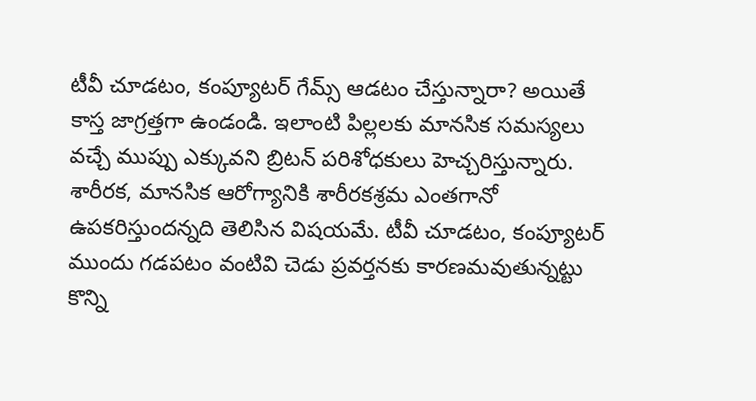టీవీ చూడటం, కంప్యూటర్‌ గేమ్స్‌ ఆడటం చేస్తున్నారా? అయితే కాస్త జాగ్రత్తగా ఉండండి. ఇలాంటి పిల్లలకు మానసిక సమస్యలు వచ్చే ముప్పు ఎక్కువని బ్రిటన్‌ పరిశోధకులు హెచ్చరిస్తున్నారు. శారీరక, మానసిక ఆరోగ్యానికి శారీరకశ్రమ ఎంతగానో ఉపకరిస్తుందన్నది తెలిసిన విషయమే. టీవీ చూడటం, కంప్యూటర్‌ ముందు గడపటం వంటివి చెడు ప్రవర్తనకు కారణమవుతున్నట్టు కొన్ని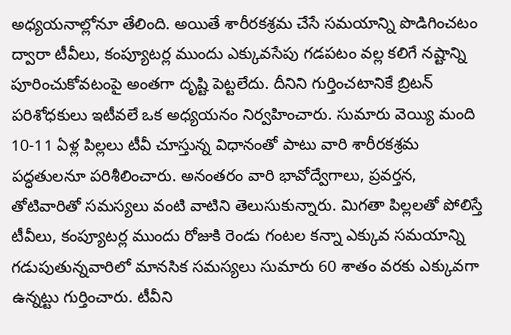అధ్యయనాల్లోనూ తేలింది. అయితే శారీరకశ్రమ చేసే సమయాన్ని పొడిగించటం ద్వారా టీవీలు, కంప్యూటర్ల ముందు ఎక్కువసేపు గడపటం వల్ల కలిగే నష్టాన్ని పూరించుకోవటంపై అంతగా దృష్టి పెట్టలేదు. దీనిని గుర్తించటానికే బ్రిటన్‌ పరిశోధకులు ఇటీవలే ఒక అధ్యయనం నిర్వహించారు. సుమారు వెయ్యి మంది 10-11 ఏళ్ల పిల్లలు టీవీ చూస్తున్న విధానంతో పాటు వారి శారీరకశ్రమ పద్ధతులనూ పరిశీలించారు. అనంతరం వారి భావోద్వేగాలు, ప్రవర్తన, తోటివారితో సమస్యలు వంటి వాటిని తెలుసుకున్నారు. మిగతా పిల్లలతో పోలిస్తే టీవీలు, కంప్యూటర్ల ముందు రోజుకి రెండు గంటల కన్నా ఎక్కువ సమయాన్ని గడుపుతున్నవారిలో మానసిక సమస్యలు సుమారు 60 శాతం వరకు ఎక్కువగా ఉన్నట్టు గుర్తించారు. టీవీని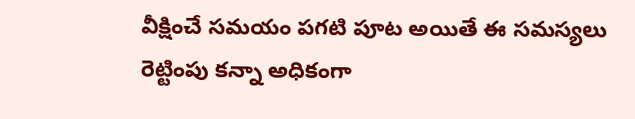వీక్షించే సమయం పగటి పూట అయితే ఈ సమస్యలు రెట్టింపు కన్నా అధికంగా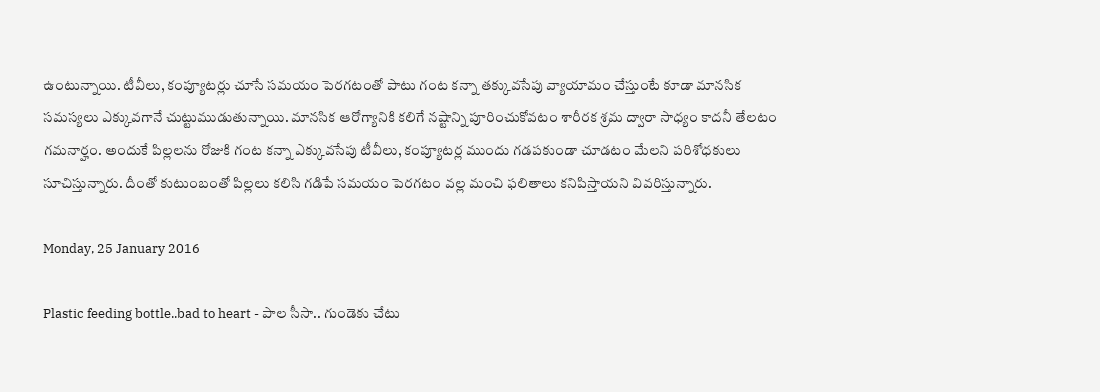ఉంటున్నాయి. టీవీలు, కంప్యూటర్లు చూసే సమయం పెరగటంతో పాటు గంట కన్నా తక్కువసేపు వ్యాయామం చేస్తుంటే కూడా మానసిక సమస్యలు ఎక్కువగానే చుట్టుముడుతున్నాయి. మానసిక ఆరోగ్యానికి కలిగే నష్టాన్ని పూరించుకోవటం శారీరక శ్రమ ద్వారా సాధ్యం కాదనీ తేలటం గమనార్హం. అందుకే పిల్లలను రోజుకి గంట కన్నా ఎక్కువసేపు టీవీలు, కంప్యూటర్ల ముందు గడపకుండా చూడటం మేలని పరిశోధకులు సూచిస్తున్నారు. దీంతో కుటుంబంతో పిల్లలు కలిసి గడిపే సమయం పెరగటం వల్ల మంచి ఫలితాలు కనిపిస్తాయని వివరిస్తున్నారు.

Monday, 25 January 2016

Plastic feeding bottle..bad to heart - పాల సీసా.. గుండెకు చేటు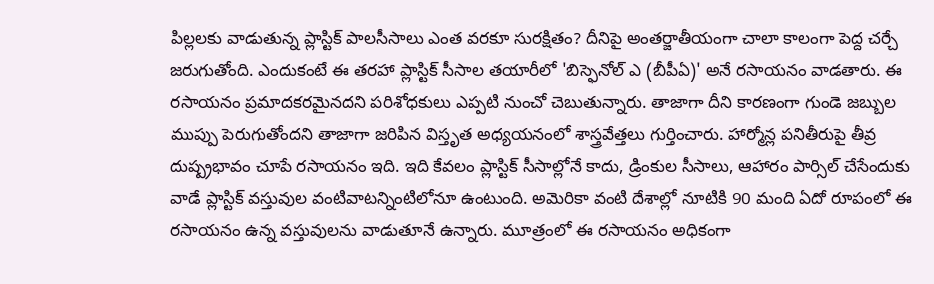పిల్లలకు వాడుతున్న ప్లాస్టిక్‌ పాలసీసాలు ఎంత వరకూ సురక్షితం? దీనిపై అంతర్జాతీయంగా చాలా కాలంగా పెద్ద చర్చే జరుగుతోంది. ఎందుకంటే ఈ తరహా ప్లాస్టిక్‌ సీసాల తయారీలో 'బిస్ఫెనోల్‌ ఎ (బీపీఏ)' అనే రసాయనం వాడతారు. ఈ రసాయనం ప్రమాదకరమైనదని పరిశోధకులు ఎప్పటి నుంచో చెబుతున్నారు. తాజాగా దీని కారణంగా గుండె జబ్బుల ముప్పు పెరుగుతోందని తాజాగా జరిపిన విస్తృత అధ్యయనంలో శాస్త్రవేత్తలు గుర్తించారు. హార్మోన్ల పనితీరుపై తీవ్ర దుష్ప్రభావం చూపే రసాయనం ఇది. ఇది కేవలం ప్లాస్టిక్‌ సీసాల్లోనే కాదు, డ్రింకుల సీసాలు, ఆహారం పార్సిల్‌ చేసేందుకు వాడే ప్లాస్టిక్‌ వస్తువుల వంటివాటన్నింటిలోనూ ఉంటుంది. అమెరికా వంటి దేశాల్లో నూటికి 90 మంది ఏదో రూపంలో ఈ రసాయనం ఉన్న వస్తువులను వాడుతూనే ఉన్నారు. మూత్రంలో ఈ రసాయనం అధికంగా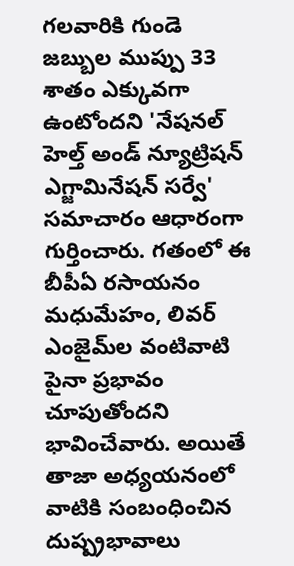గలవారికి గుండె జబ్బుల ముప్పు 33 శాతం ఎక్కువగా ఉంటోందని 'నేషనల్‌ హెల్త్‌ అండ్‌ న్యూట్రిషన్‌ ఎగ్జామినేషన్‌ సర్వే' సమాచారం ఆధారంగా గుర్తించారు. గతంలో ఈ బీపీఏ రసాయనం మధుమేహం, లివర్‌ ఎంజైమ్‌ల వంటివాటి పైనా ప్రభావం చూపుతోందని భావించేవారు. అయితే తాజా అధ్యయనంలో వాటికి సంబంధించిన దుష్ప్రభావాలు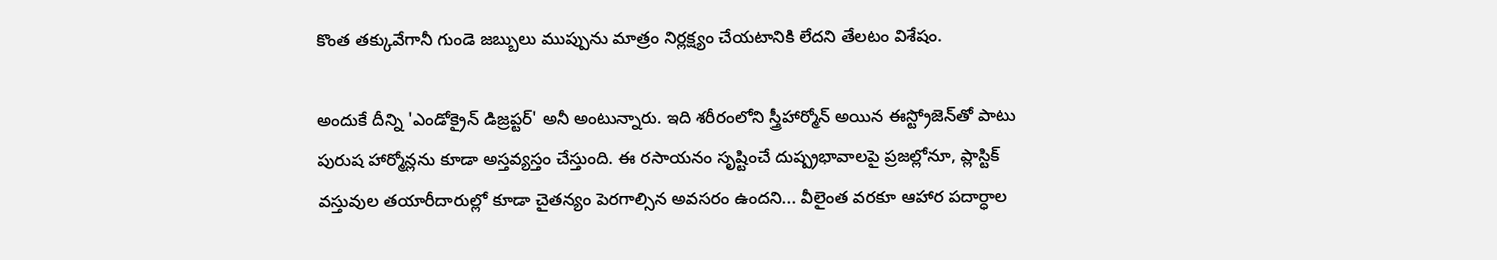కొంత తక్కువేగానీ గుండె జబ్బులు ముప్పును మాత్రం నిర్లక్ష్యం చేయటానికి లేదని తేలటం విశేషం.

అందుకే దీన్ని 'ఎండోక్రైన్‌ డిజ్రప్టర్‌' అనీ అంటున్నారు. ఇది శరీరంలోని స్త్రీహార్మోన్‌ అయిన ఈస్ట్రోజెన్‌తో పాటు పురుష హార్మోన్లను కూడా అస్తవ్యస్తం చేస్తుంది. ఈ రసాయనం సృష్టించే దుష్ప్రభావాలపై ప్రజల్లోనూ, ప్లాస్టిక్‌ వస్తువుల తయారీదారుల్లో కూడా చైతన్యం పెరగాల్సిన అవసరం ఉందని... వీలైంత వరకూ ఆహార పదార్ధాల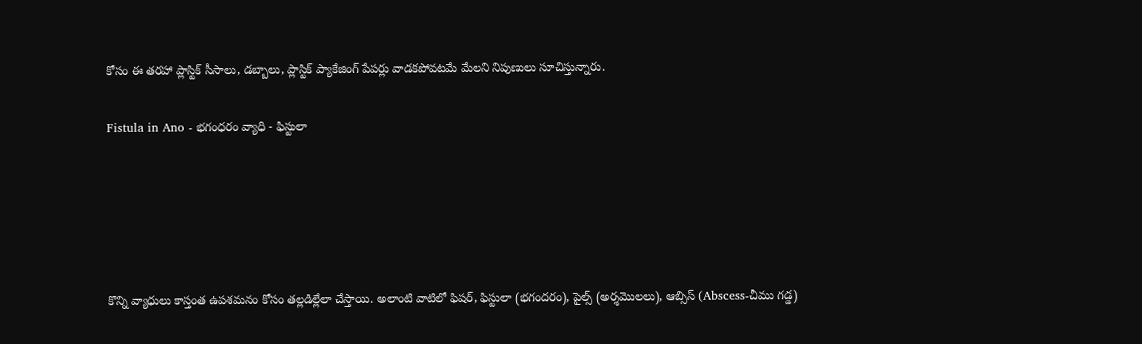కోసం ఈ తరహా ప్లాస్టిక్‌ సీసాలు, డబ్బాలు, ప్లాస్టిక్‌ ప్యాకేజింగ్‌ పేపర్లు వాడకపోవటమే మేలని నిపుణులు సూచిస్తున్నారు.

Fistula in Ano - భగంధరం వ్యాధి - ఫిస్టులా





కొన్ని వ్యాధులు కాస్తంత ఉపశమనం కోసం తల్లడిల్లేలా చేస్తాయి. అలాంటి వాటిలో ఫిషర్, ఫిస్టులా (భగందరం), పైల్స్ (అర్శమొలలు), ఆబ్సిస్ (Abscess-చీము గడ్డ)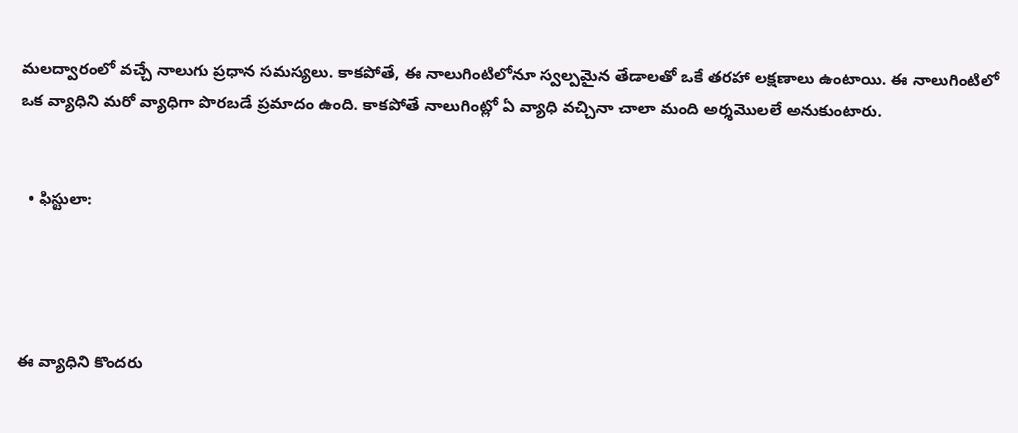మలద్వారంలో వచ్చే నాలుగు ప్రధాన సమస్యలు. కాకపోతే, ఈ నాలుగింటిలోనూ స్వల్పమైన తేడాలతో ఒకే తరహా లక్షణాలు ఉంటాయి. ఈ నాలుగింటిలో ఒక వ్యాధిని మరో వ్యాధిగా పొరబడే ప్రమాదం ఉంది. కాకపోతే నాలుగింట్లో ఏ వ్యాధి వచ్చినా చాలా మంది అర్శమొలలే అనుకుంటారు.


  • ఫిస్టులా:




ఈ వ్యాధిని కొందరు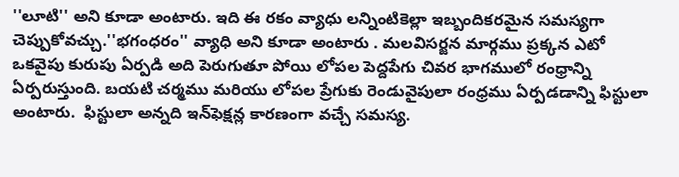''లూటి'' అని కూడా అంటారు. ఇది ఈ రకం వ్యాధు లన్నింటికెల్లా ఇబ్బందికరమైన సమస్యగా చెప్పుకోవచ్చు.''భగంధరం'' వ్యాధి అని కూడా అంటారు . మలవిసర్జన మార్గము ప్రక్కన ఎటో ఒకవైపు కురుపు ఏర్పడి అది పెరుగుతూ పోయి లోపల పెద్దపేగు చివర భాగములో రంధ్రాన్ని ఏర్పరుస్తుంది. బయటి చర్మము మరియు లోపల ప్రేగుకు రెండువైపులా రంధ్రము ఏర్పడడాన్ని ఫిస్టులా అంటారు.  ఫిస్టులా అన్నది ఇన్‌ఫెక్షన్ల కారణంగా వచ్చే సమస్య.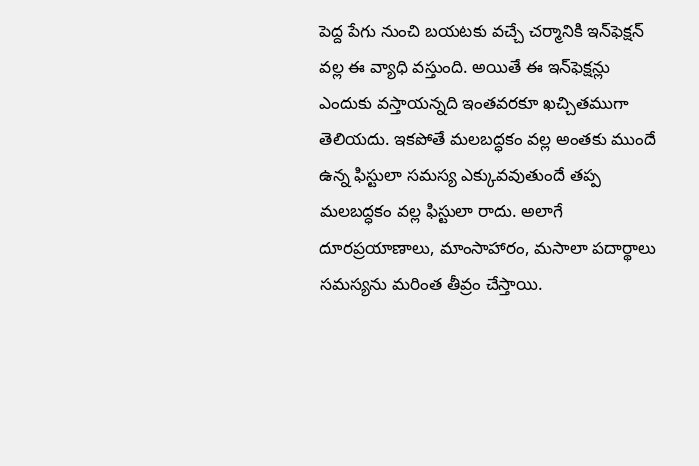పెద్ద పేగు నుంచి బయటకు వచ్చే చర్మానికి ఇన్‌ఫెక్షన్‌ వల్ల ఈ వ్యాధి వస్తుంది. అయితే ఈ ఇన్‌ఫెక్షన్లు ఎందుకు వస్తాయన్నది ఇంతవరకూ ఖచ్చితముగా తెలియదు. ఇకపోతే మలబద్ధకం వల్ల అంతకు ముందే ఉన్న ఫిస్టులా సమస్య ఎక్కువవుతుందే తప్ప మలబద్ధకం వల్ల ఫిస్టులా రాదు. అలాగే దూరప్రయాణాలు, మాంసాహారం, మసాలా పదార్థాలు సమస్యను మరింత తీవ్రం చేస్తాయి.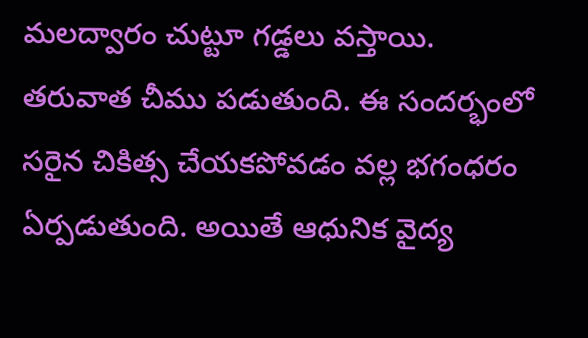మలద్వారం చుట్టూ గడ్డలు వస్తాయి. తరువాత చీము పడుతుంది. ఈ సందర్భంలో సరైన చికిత్స చేయకపోవడం వల్ల భగంధరం ఏర్పడుతుంది. అయితే ఆధునిక వైద్య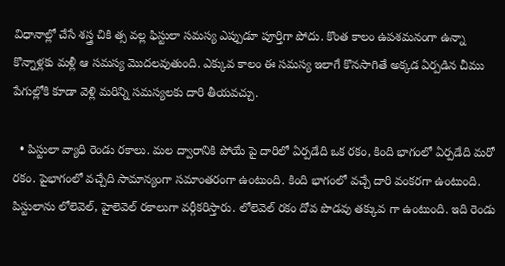విధానాల్లో చేసే శస్త్ర చికి త్స వల్ల ఫిస్టులా సమస్య ఎప్పుడూ పూర్తిగా పోదు. కొంత కాలం ఉపశమనంగా ఉన్నా కొన్నాళ్లకు మళ్లీ ఆ సమస్య మొదలవుతుంది. ఎక్కువ కాలం ఈ సమస్య ఇలాగే కొనసాగితే అక్కడ ఏర్పడిన చీము పేగుల్లోకి కూడా వెళ్లి మరిన్ని సమస్యలకు దారి తీయవచ్చు.

  • పిస్టులా వ్యాధి రెండు రకాలు. మల ద్వారానికి పోయే పై దారిలో ఏర్పడేది ఒక రకం, కింది భాగంలో ఏర్పడేది మరో రకం. పైభాగంలో వచ్చేది సామాన్యంగా సమాంతరంగా ఉంటుంది. కింది భాగంలో వచ్చే దారి వంకరగా ఉంటుంది. పిస్టులాను లోలెవెల్‌, హైలెవెల్‌ రకాలుగా వర్గీకరిస్తారు. లోలెవెల్‌ రకం దోవ పొడవు తక్కువ గా ఉంటుంది. ఇది రెండు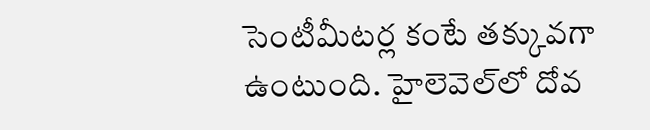సెంటీమీటర్ల కంటే తక్కువగా ఉంటుంది. హైలెవెల్‌లో దోవ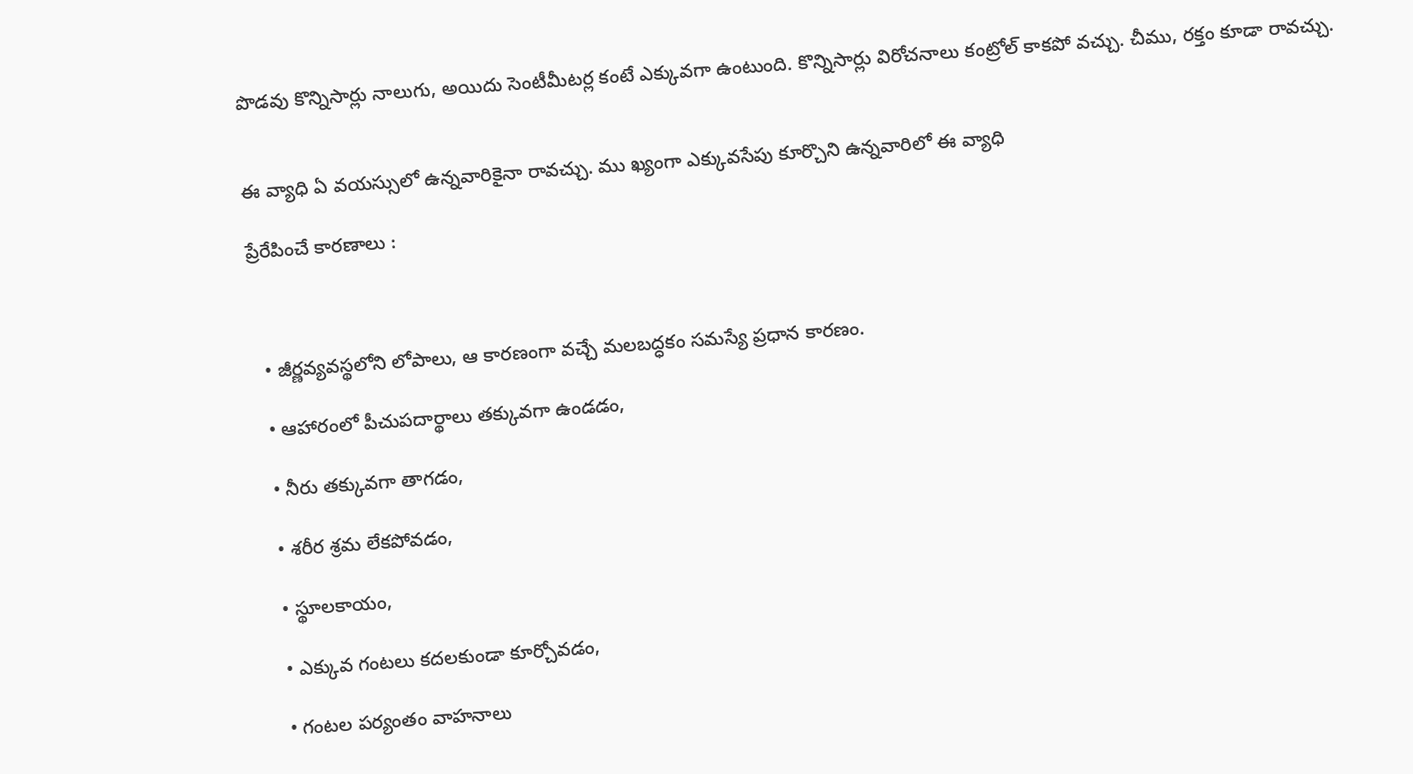పొడవు కొన్నిసార్లు నాలుగు, అయిదు సెంటీమీటర్ల కంటే ఎక్కువగా ఉంటుంది. కొన్నిసార్లు విరోచనాలు కంట్రోల్‌ కాకపో వచ్చు. చీము, రక్తం కూడా రావచ్చు.


ఈ వ్యాధి ఏ వయస్సులో ఉన్నవారికైనా రావచ్చు. ము ఖ్యంగా ఎక్కువసేపు కూర్చొని ఉన్నవారిలో ఈ వ్యాధి

ప్రేరేపించే కారణాలు :



  • జీర్ణవ్యవస్థలోని లోపాలు, ఆ కారణంగా వచ్చే మలబద్ధకం సమస్యే ప్రధాన కారణం.

  • ఆహారంలో పీచుపదార్థాలు తక్కువగా ఉండడం,

  • నీరు తక్కువగా తాగడం,

  • శరీర శ్రమ లేకపోవడం,

  • స్థూలకాయం,

  • ఎక్కువ గంటలు కదలకుండా కూర్చోవడం,

  • గంటల పర్యంతం వాహనాలు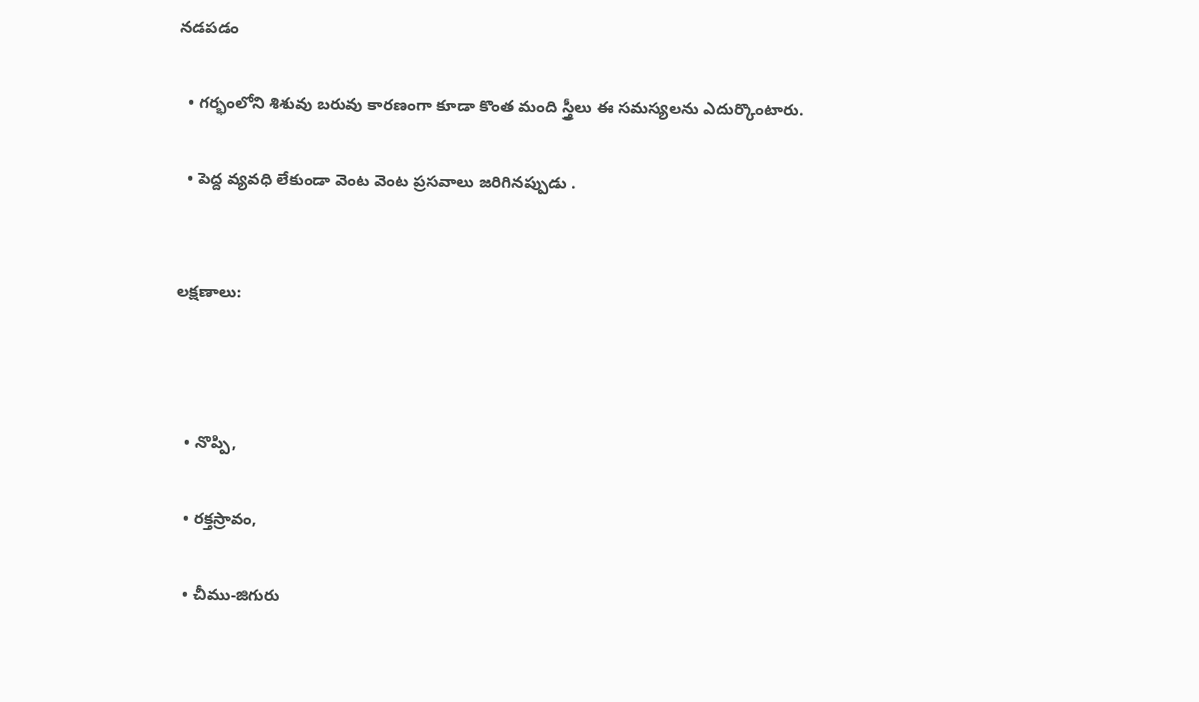నడపడం

  • గర్భంలోని శిశువు బరువు కారణంగా కూడా కొంత మంది స్త్రీలు ఈ సమస్యలను ఎదుర్కొంటారు.

  • పెద్ద వ్యవధి లేకుండా వెంట వెంట ప్రసవాలు జరిగినప్పుడు .


లక్షణాలు:



  • నొప్పి,

  • రక్తస్రావం,

  • చీము-జిగురు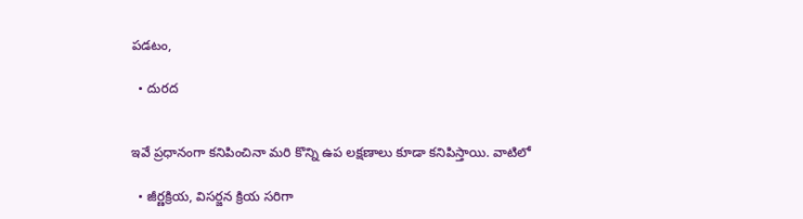పడటం,

  • దురద


ఇవే ప్రధానంగా కనిపించినా మరి కొన్ని ఉప లక్షణాలు కూడా కనిపిస్తాయి. వాటిలో

  • జీర్ణక్రియ, విసర్జన క్రియ సరిగా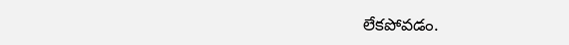లేకపోవడం.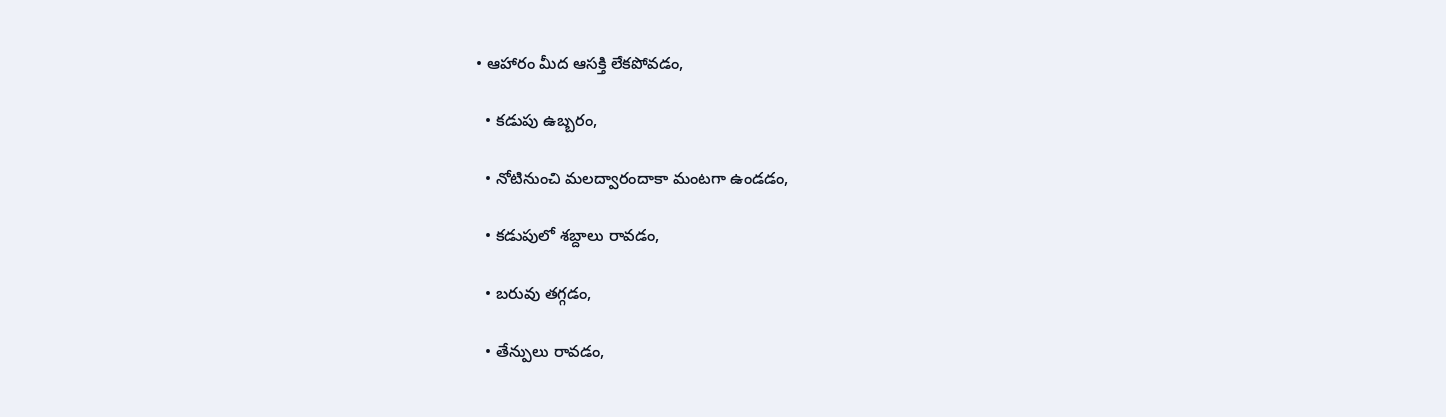• ఆహారం మీద ఆసక్తి లేకపోవడం,

  • కడుపు ఉబ్బరం,

  • నోటినుంచి మలద్వారందాకా మంటగా ఉండడం,

  • కడుపులో శబ్దాలు రావడం,

  • బరువు తగ్గడం,

  • తేన్పులు రావడం,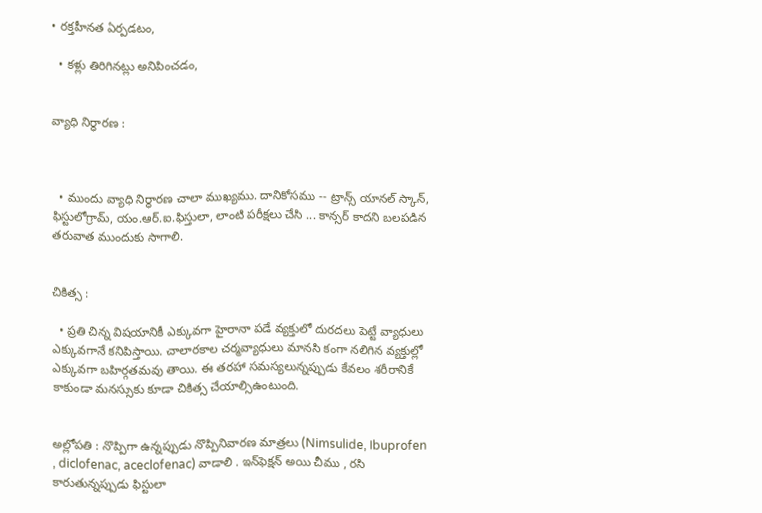• రక్తహీనత ఏర్పడటం,

  • కళ్లు తిరిగినట్లు అనిపించడం,


వ్యాధి నిర్ధారణ :



  • ముందు వ్యాధి నిర్ధారణ చాలా ముఖ్యము. దానికోసము -- ట్రాన్స్ యానల్ స్కాన్‌, ఫిస్టులోగ్రామ్‌, యం.ఆర్.ఐ.ఫిస్తులా, లాంటి పరీక్షలు చేసి ... కాన్సర్ కాదని బలపడిన తరువాత ముందుకు సాగాలి.


చికిత్స :

  • ప్రతి చిన్న విషయానికీ ఎక్కువగా హైరానా పడే వ్యక్తులో దురదలు పెట్టే వ్యాధులు ఎక్కువగానే కనిపిస్తాయి. చాలారకాల చర్మవ్యాధులు మానసి కంగా నలిగిన వ్యక్తుల్లో ఎక్కువగా బహిర్గతమవు తాయి. ఈ తరహా సమస్యలున్నప్పుడు కేవలం శరీరానికే కాకుండా మనస్సుకు కూడా చికిత్స చేయాల్సిఉంటుంది.


అల్లోపతి : నొప్పిగా ఉన్నప్పుడు నొప్పినివారణ మాత్రలు (Nimsulide, Ibuprofen , diclofenac, aceclofenac) వాడాలి . ఇన్‌ఫెక్షన్‌ అయి చీము , రసి కారుతున్నప్పుడు ఫిస్టులా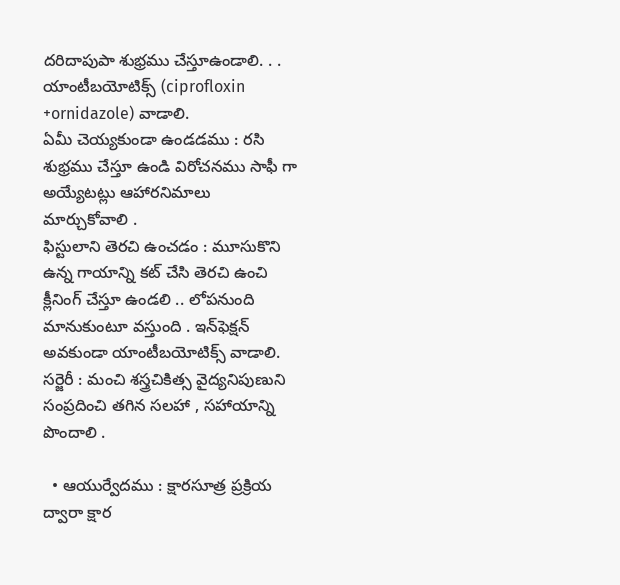దరిదాపుపా శుభ్రము చేస్తూఉండాలి. . . యాంటీబయోటిక్స్ (ciprofloxin +ornidazole) వాడాలి.
ఏమీ చెయ్యకుండా ఉండడము : రసి శుభ్రము చేస్తూ ఉండి విరోచనము సాఫీ గా అయ్యేటట్లు ఆహారనిమాలు మార్చుకోవాలి .
ఫిస్టులాని తెరచి ఉంచడం : మూసుకొని ఉన్న గాయాన్ని కట్ చేసి తెరచి ఉంచి క్లీనింగ్ చేస్తూ ఉండలి .. లోపనుంది మానుకుంటూ వస్తుంది . ఇన్‌ఫెక్షన్‌ అవకుండా యాంటీబయోటిక్స్ వాడాలి.
సర్జెరీ : మంచి శస్త్రచికిత్స వైద్యనిపుణుని సంప్రదించి తగిన సలహా , సహాయాన్ని పొందాలి .

  • ఆయుర్వేదము : క్షారసూత్ర ప్రక్రియ ద్వారా క్షార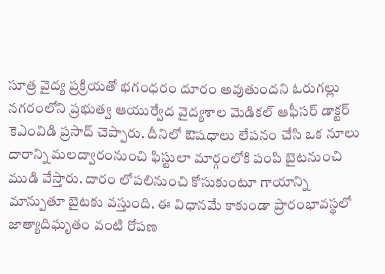సూత్ర వైద్య ప్రక్రియతో భగంధరం దూరం అవుతుందని ఓరుగల్లు నగరంలోని ప్రభుత్వ ఆయుర్వేద వైద్యశాల మెడికల్‌ ఆఫీసర్‌ డాక్టర్‌ కెఎంవిడి ప్రసాద్‌ చెప్పారు. దీనిలో ఔషధాలు లేపనం చేసి ఒక నూలు దారాన్ని మలద్వారంనుంచి ఫిస్టులా మార్గంలోకి పంపి బైటనుంచి ముడి వేస్తారు. దారం లోపలినుంచి కోసుకుంటూ గాయాన్ని మాన్పుతూ బైటకు వస్తుంది. ఈ విధానమే కాకుండా ప్రారంభావస్థలో జాత్యాదిఘృతం వంటి రోపణ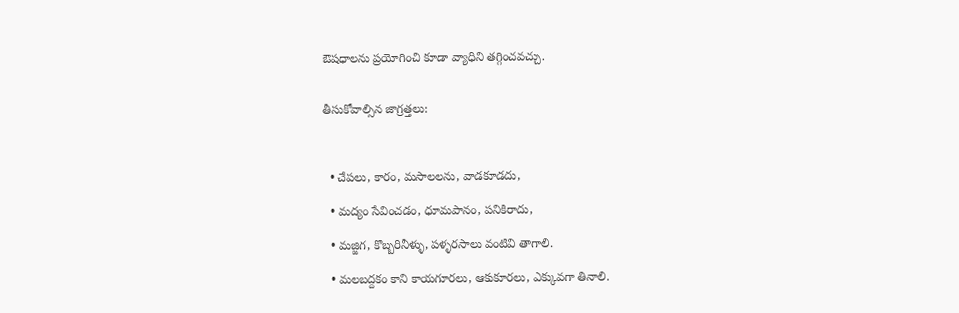ఔషధాలను ప్రయోగించి కూడా వ్యాధిని తగ్గించవచ్చు.


తీసుకోవాల్సిన జాగ్రత్తలు:



  • చేపలు, కారం, మసాలలను, వాడకూడదు,

  • మద్యం సేవించడం, ధూమపానం, పనికిరాదు,

  • మజ్జిగ, కొబ్బరినీళ్ళు, పళ్ళరసాలు వంటివి తాగాలి.

  • మలబద్దకం కాని కాయగూరలు, ఆకుకూరలు, ఎక్కువగా తినాలి.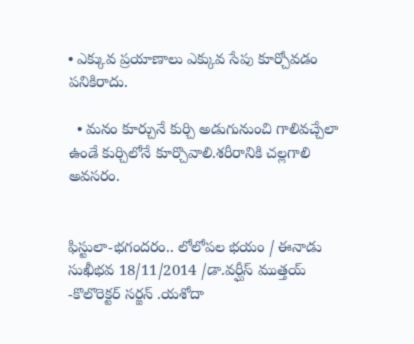• ఎక్కువ ప్రయాణాలు ఎక్కువ సేపు కూర్చోవడం పనికిరాదు.

  • మనం కూర్చునే కుర్చి అడుగునుంచి గాలివచ్చేలా ఉండే కుర్చిలోనే కూర్చొవాలి.శరీరానికి చల్లగాలి అవసరం.


ఫిస్టులా-భగందరం.. లోలోపల భయం / ఈనాడు సుఖీభవ 18/11/2014 /డా.వర్ఘీస్ ముత్తయ్ -కొలొరెక్టర్ సర్జన్‌ .యశోదా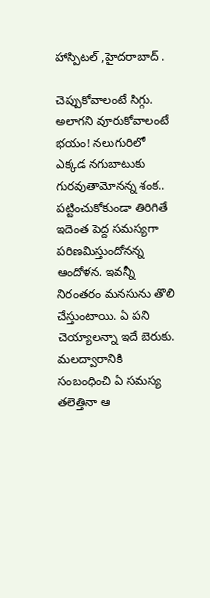హాస్పిటల్ ,హైదరాబాద్ .

చెప్పుకోవాలంటే సిగ్గు. అలాగని వూరుకోవాలంటే భయం! నలుగురిలో ఎక్కడ నగుబాటుకు గురవుతామోనన్న శంక.. పట్టించుకోకుండా తిరిగితే ఇదెంత పెద్ద సమస్యగా పరిణమిస్తుందోనన్న ఆందోళన. ఇవన్నీ నిరంతరం మనసును తొలి చేస్తుంటాయి. ఏ పని చెయ్యాలన్నా ఇదే బెరుకు. మలద్వారానికి సంబంధించి ఏ సమస్య తలెత్తినా ఆ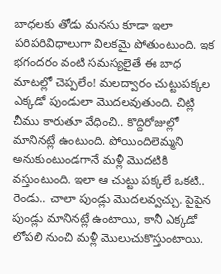బాధలకు తోడు మనసు కూడా ఇలా పరిపరివిధాలుగా విలకమై పోతుంటుంది. ఇక భగందరం వంటి సమస్యలైతే ఈ బాధ మాటల్లో చెప్పలేం! మలద్వారం చుట్టుపక్కల ఎక్కడో పుండులా మొదలవుతుంది. చిట్లి చీము కారుతూ వేధించి.. కొద్దిరోజుల్లో మానినట్లే ఉంటుంది. పోయిందిలెమ్మని అనుకుంటుండగానే మళ్లీ మొదటికి వస్తుంటుంది. ఇలా ఆ చుట్టు పక్కలే ఒకటి.. రెండు.. చాలా పుండ్లు మొదలవ్వచ్చు. పైపైన పుండ్లు మానినట్లే ఉంటాయి, కానీ ఎక్కడో లోపలి నుంచి మళ్లీ మొలుచుకొస్తుంటాయి.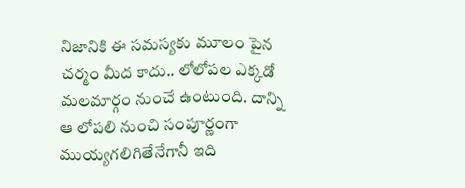నిజానికి ఈ సమస్యకు మూలం పైన చర్మం మీద కాదు.. లోలోపల ఎక్కడో మలమార్గం నుంచే ఉంటుంది. దాన్ని ఆ లోపలి నుంచి సంపూర్ణంగా ముయ్యగలిగితేనేగానీ ఇది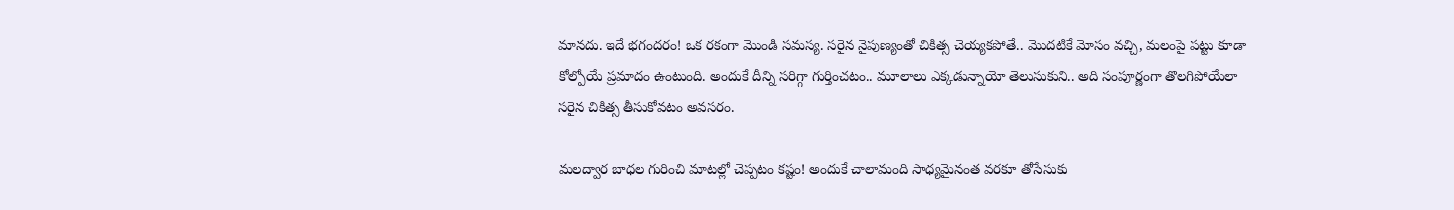మానదు. ఇదే భగందరం! ఒక రకంగా మొండి సమస్య. సరైన నైపుణ్యంతో చికిత్స చెయ్యకపోతే.. మొదటికే మోసం వచ్చి, మలంపై పట్టు కూడా కోల్పోయే ప్రమాదం ఉంటుంది. అందుకే దీన్ని సరిగ్గా గుర్తించటం.. మూలాలు ఎక్కడున్నాయో తెలుసుకుని.. అది సంపూర్ణంగా తొలగిపోయేలా సరైన చికిత్స తీసుకోవటం అవసరం.

మలద్వార బాధల గురించి మాటల్లో చెప్పటం కష్టం! అందుకే చాలామంది సాధ్యమైనంత వరకూ తోసేసుకు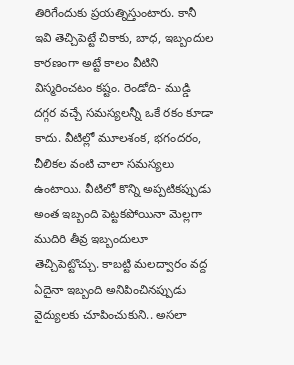తిరిగేందుకు ప్రయత్నిస్తుంటారు. కానీ ఇవి తెచ్చిపెట్టే చికాకు, బాధ, ఇబ్బందుల కారణంగా అట్టే కాలం వీటిని విస్మరించటం కష్టం. రెండోది- ముడ్డి దగ్గర వచ్చే సమస్యలన్నీ ఒకే రకం కూడా కాదు. వీటిల్లో మూలశంక, భగందరం, చీలికల వంటి చాలా సమస్యలు ఉంటాయి. వీటిలో కొన్ని అప్పటికప్పుడు అంత ఇబ్బంది పెట్టకపోయినా మెల్లగా ముదిరి తీవ్ర ఇబ్బందులూ తెచ్చిపెట్టొచ్చు. కాబట్టి మలద్వారం వద్ద ఏదైనా ఇబ్బంది అనిపించినప్పుడు వైద్యులకు చూపించుకుని.. అసలా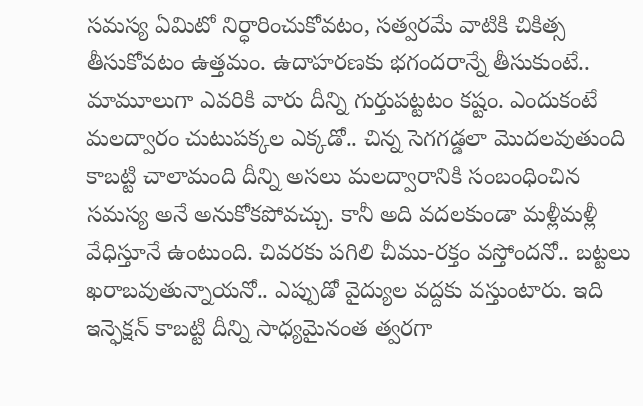సమస్య ఏమిటో నిర్ధారించుకోవటం, సత్వరమే వాటికి చికిత్స తీసుకోవటం ఉత్తమం. ఉదాహరణకు భగందరాన్నే తీసుకుంటే.. మామూలుగా ఎవరికి వారు దీన్ని గుర్తుపట్టటం కష్టం. ఎందుకంటే మలద్వారం చుటుపక్కల ఎక్కడో.. చిన్న సెగగడ్డలా మొదలవుతుంది కాబట్టి చాలామంది దీన్ని అసలు మలద్వారానికి సంబంధించిన సమస్య అనే అనుకోకపోవచ్చు. కానీ అది వదలకుండా మళ్లీమళ్లీ వేధిస్తూనే ఉంటుంది. చివరకు పగిలి చీము-రక్తం వస్తోందనో.. బట్టలు ఖరాబవుతున్నాయనో.. ఎప్పుడో వైద్యుల వద్దకు వస్తుంటారు. ఇది ఇన్ఫెక్షన్‌ కాబట్టి దీన్ని సాధ్యమైనంత త్వరగా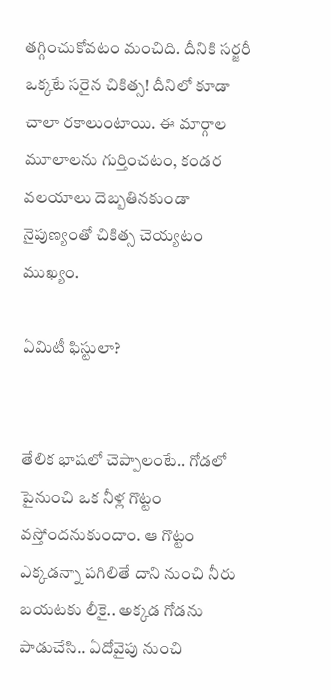తగ్గించుకోవటం మంచిది. దీనికి సర్జరీ ఒక్కటే సరైన చికిత్స! దీనిలో కూడా చాలా రకాలుంటాయి. ఈ మార్గాల మూలాలను గుర్తించటం, కండర వలయాలు దెబ్బతినకుండా నైపుణ్యంతో చికిత్స చెయ్యటం ముఖ్యం.

ఏమిటీ ఫిస్టులా?


తేలిక భాషలో చెప్పాలంటే.. గోడలో పైనుంచి ఒక నీళ్ల గొట్టం వస్తోందనుకుందాం. ఆ గొట్టం ఎక్కడన్నా పగిలితే దాని నుంచి నీరు బయటకు లీకై.. అక్కడ గోడను పాడుచేసి.. ఏదోవైపు నుంచి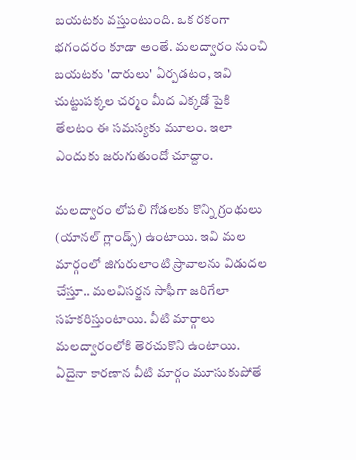బయటకు వస్తుంటుంది. ఒక రకంగా భగందరం కూడా అంతే. మలద్వారం నుంచి బయటకు 'దారులు' ఏర్పడటం, ఇవి చుట్టుపక్కల చర్మం మీద ఎక్కడో పైకి తేలటం ఈ సమస్యకు మూలం. ఇలా ఎందుకు జరుగుతుందో చూద్దాం.

మలద్వారం లోపలి గోడలకు కొన్ని గ్రంథులు (యానల్‌ గ్లాండ్స్‌) ఉంటాయి. ఇవి మల మార్గంలో జిగురులాంటి స్రావాలను విడుదల చేస్తూ.. మలవిసర్జన సాఫీగా జరిగేలా సహకరిస్తుంటాయి. వీటి మార్గాలు మలద్వారంలోకి తెరచుకొని ఉంటాయి. ఏదైనా కారణాన వీటి మార్గం మూసుకుపోతే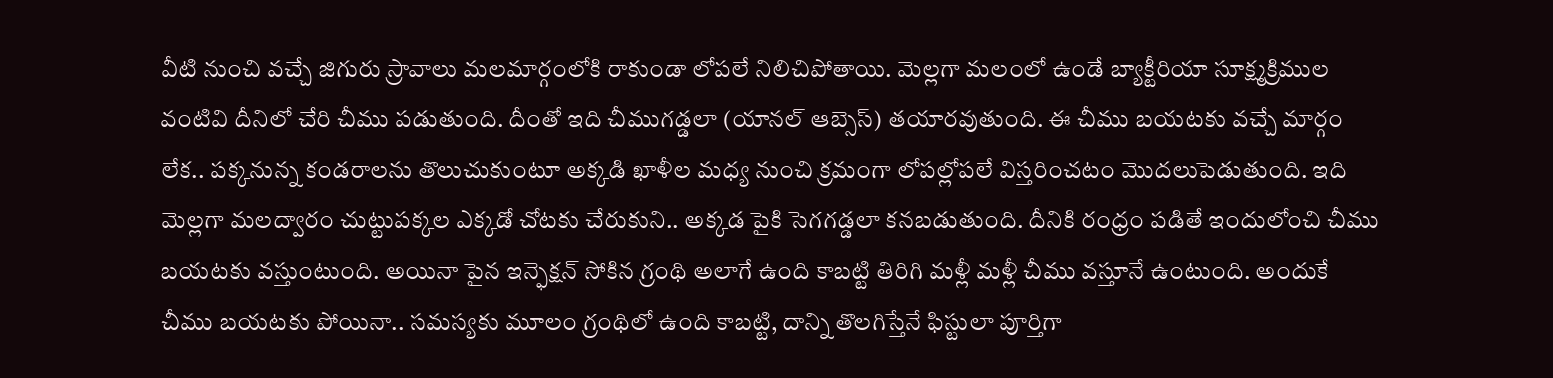వీటి నుంచి వచ్చే జిగురు స్రావాలు మలమార్గంలోకి రాకుండా లోపలే నిలిచిపోతాయి. మెల్లగా మలంలో ఉండే బ్యాక్టీరియా సూక్ష్మక్రిముల వంటివి దీనిలో చేరి చీము పడుతుంది. దీంతో ఇది చీముగడ్డలా (యానల్‌ ఆబ్సెస్‌) తయారవుతుంది. ఈ చీము బయటకు వచ్చే మార్గం లేక.. పక్కనున్న కండరాలను తొలుచుకుంటూ అక్కడి ఖాళీల మధ్య నుంచి క్రమంగా లోపల్లోపలే విస్తరించటం మొదలుపెడుతుంది. ఇది మెల్లగా మలద్వారం చుట్టుపక్కల ఎక్కడో చోటకు చేరుకుని.. అక్కడ పైకి సెగగడ్డలా కనబడుతుంది. దీనికి రంధ్రం పడితే ఇందులోంచి చీము బయటకు వస్తుంటుంది. అయినా పైన ఇన్ఫెక్షన్‌ సోకిన గ్రంథి అలాగే ఉంది కాబట్టి తిరిగి మళ్లీ మళ్లీ చీము వస్తూనే ఉంటుంది. అందుకే చీము బయటకు పోయినా.. సమస్యకు మూలం గ్రంథిలో ఉంది కాబట్టి, దాన్ని తొలగిస్తేనే ఫిస్టులా పూర్తిగా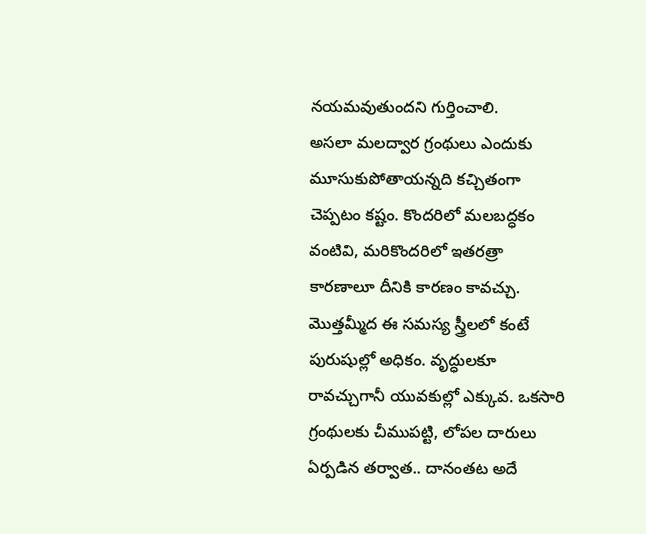నయమవుతుందని గుర్తించాలి.
అసలా మలద్వార గ్రంథులు ఎందుకు మూసుకుపోతాయన్నది కచ్చితంగా చెప్పటం కష్టం. కొందరిలో మలబద్ధకం వంటివి, మరికొందరిలో ఇతరత్రా కారణాలూ దీనికి కారణం కావచ్చు. మొత్తమ్మీద ఈ సమస్య స్త్రీలలో కంటే పురుషుల్లో అధికం. వృద్ధులకూ రావచ్చుగానీ యువకుల్లో ఎక్కువ. ఒకసారి గ్రంథులకు చీముపట్టి, లోపల దారులు ఏర్పడిన తర్వాత.. దానంతట అదే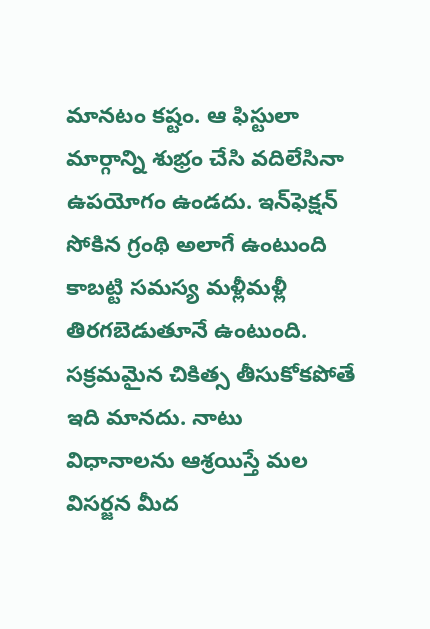మానటం కష్టం. ఆ ఫిస్టులా మార్గాన్ని శుభ్రం చేసి వదిలేసినా ఉపయోగం ఉండదు. ఇన్‌ఫెక్షన్‌ సోకిన గ్రంథి అలాగే ఉంటుంది కాబట్టి సమస్య మళ్లీమళ్లీ తిరగబెడుతూనే ఉంటుంది. సక్రమమైన చికిత్స తీసుకోకపోతే ఇది మానదు. నాటు విధానాలను ఆశ్రయిస్తే మల విసర్జన మీద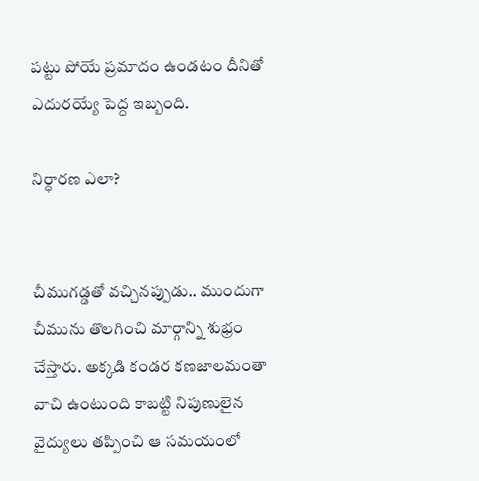పట్టు పోయే ప్రమాదం ఉండటం దీనితో ఎదురయ్యే పెద్ద ఇబ్బంది.

నిర్ధారణ ఎలా?


చీముగడ్డతో వచ్చినప్పుడు.. ముందుగా చీమును తొలగించి మార్గాన్ని శుభ్రం చేస్తారు. అక్కడి కండర కణజాలమంతా వాచి ఉంటుంది కాబట్టి నిపుణులైన వైద్యులు తప్పించి ఆ సమయంలో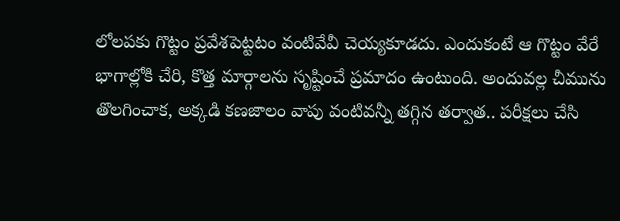లోలపకు గొట్టం ప్రవేశపెట్టటం వంటివేవీ చెయ్యకూడదు. ఎందుకంటే ఆ గొట్టం వేరే భాగాల్లోకి చేరి, కొత్త మార్గాలను సృష్టించే ప్రమాదం ఉంటుంది. అందువల్ల చీమును తొలగించాక, అక్కడి కణజాలం వాపు వంటివన్నీ తగ్గిన తర్వాత.. పరీక్షలు చేసి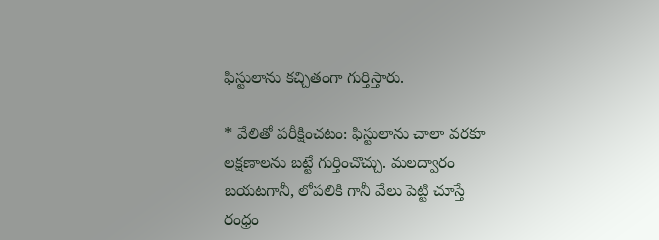ఫిస్టులాను కచ్చితంగా గుర్తిస్తారు.

* వేలితో పరీక్షించటం: ఫిస్టులాను చాలా వరకూ లక్షణాలను బట్టే గుర్తించొచ్చు. మలద్వారం బయటగానీ, లోపలికి గానీ వేలు పెట్టి చూస్తే రంధ్రం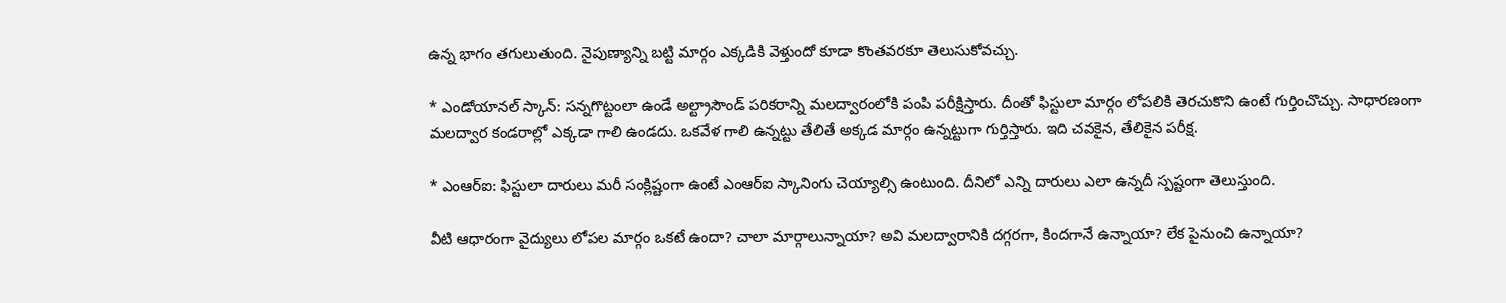ఉన్న భాగం తగులుతుంది. నైపుణ్యాన్ని బట్టి మార్గం ఎక్కడికి వెళ్తుందో కూడా కొంతవరకూ తెలుసుకోవచ్చు.

* ఎండోయానల్‌ స్కాన్‌: సన్నగొట్టంలా ఉండే అల్ట్రాసౌండ్‌ పరికరాన్ని మలద్వారంలోకి పంపి పరీక్షిస్తారు. దీంతో ఫిస్టులా మార్గం లోపలికి తెరచుకొని ఉంటే గుర్తించొచ్చు. సాధారణంగా మలద్వార కండరాల్లో ఎక్కడా గాలి ఉండదు. ఒకవేళ గాలి ఉన్నట్టు తేలితే అక్కడ మార్గం ఉన్నట్టుగా గుర్తిస్తారు. ఇది చవకైన, తేలికైన పరీక్ష.

* ఎంఆర్‌ఐ: ఫిస్టులా దారులు మరీ సంక్లిష్టంగా ఉంటే ఎంఆర్‌ఐ స్కానింగు చెయ్యాల్సి ఉంటుంది. దీనిలో ఎన్ని దారులు ఎలా ఉన్నదీ స్పష్టంగా తెలుస్తుంది.

వీటి ఆధారంగా వైద్యులు లోపల మార్గం ఒకటే ఉందా? చాలా మార్గాలున్నాయా? అవి మలద్వారానికి దగ్గరగా, కిందగానే ఉన్నాయా? లేక పైనుంచి ఉన్నాయా?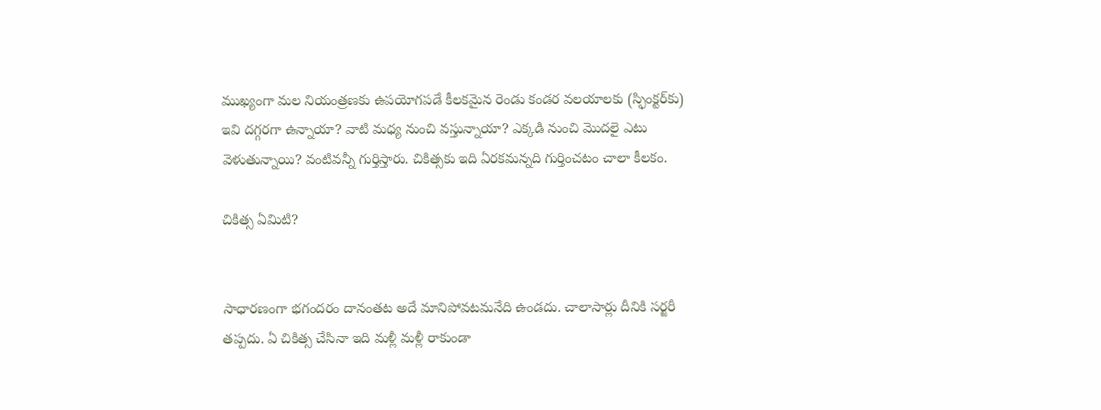ముఖ్యంగా మల నియంత్రణకు ఉపయోగపడే కీలకమైన రెండు కండర వలయాలకు (స్ఫింక్టర్‌కు) ఇవి దగ్గరగా ఉన్నాయా? వాటి మధ్య నుంచి వస్తున్నాయా? ఎక్కడి నుంచి మొదలై ఎటు వెళుతున్నాయి? వంటివన్నీ గుర్తిస్తారు. చికిత్సకు ఇది ఏరకమన్నది గుర్తించటం చాలా కీలకం.

చికిత్స ఏమిటి?


సాధారణంగా భగందరం దానంతట అదే మానిపోవటమనేది ఉండదు. చాలాసార్లు దీనికి సర్జరీ తప్పదు. ఏ చికిత్స చేసినా ఇది మళ్లీ మళ్లీ రాకుండా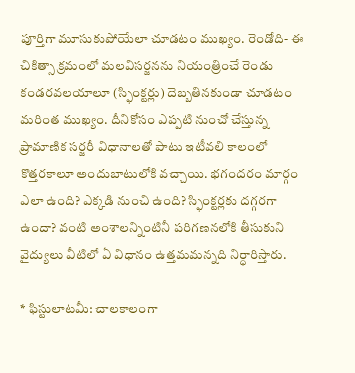పూర్తిగా మూసుకుపోయేలా చూడటం ముఖ్యం. రెండోది- ఈ చికిత్సా క్రమంలో మలవిసర్జనను నియంత్రించే రెండు కండరవలయాలూ (స్ఫింక్టర్లు) దెబ్బతినకుండా చూడటం మరింత ముఖ్యం. దీనికోసం ఎప్పటి నుంచో చేస్తున్న ప్రామాణిక సర్జరీ విధానాలతో పాటు ఇటీవలి కాలంలో కొత్తరకాలూ అందుబాటులోకి వచ్చాయి. భగందరం మార్గం ఎలా ఉంది? ఎక్కడి నుంచి ఉంది? స్ఫింక్టర్లకు దగ్గరగా ఉందా? వంటి అంశాలన్నింటినీ పరిగణనలోకి తీసుకుని వైద్యులు వీటిలో ఏ విధానం ఉత్తమమన్నది నిర్ధారిస్తారు.

* ఫిస్టులాటమీ: చాలకాలంగా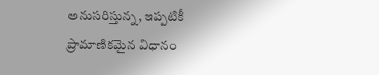అనుసరిస్తున్న, ఇప్పటికీ ప్రామాణికమైన విధానం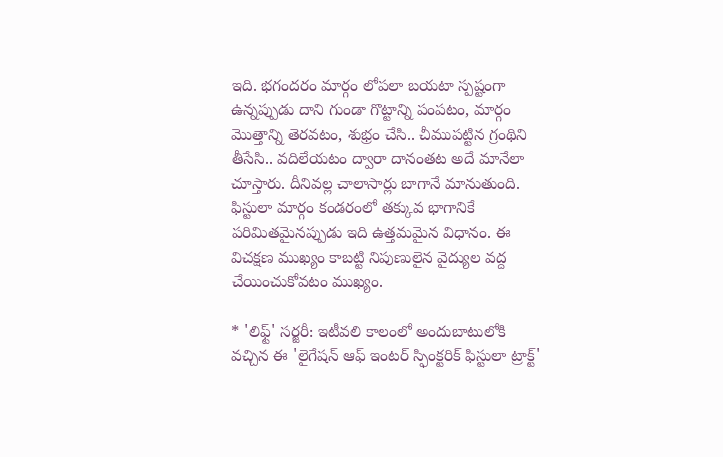ఇది. భగందరం మార్గం లోపలా బయటా స్పష్టంగా ఉన్నప్పుడు దాని గుండా గొట్టాన్ని పంపటం, మార్గం మొత్తాన్ని తెరవటం, శుభ్రం చేసి.. చీముపట్టిన గ్రంథిని తీసేసి.. వదిలేయటం ద్వారా దానంతట అదే మానేలా చూస్తారు. దీనివల్ల చాలాసార్లు బాగానే మానుతుంది. ఫిస్టులా మార్గం కండరంలో తక్కువ భాగానికే పరిమితమైనప్పుడు ఇది ఉత్తమమైన విధానం. ఈ విచక్షణ ముఖ్యం కాబట్టి నిపుణులైన వైద్యుల వద్ద చేయించుకోవటం ముఖ్యం.

* 'లిఫ్ట్‌' సర్జరీ: ఇటీవలి కాలంలో అందుబాటులోకి వచ్చిన ఈ 'లైగేషన్‌ ఆఫ్‌ ఇంటర్‌ స్ఫింక్టరిక్‌ ఫిస్టులా ట్రాక్ట్‌'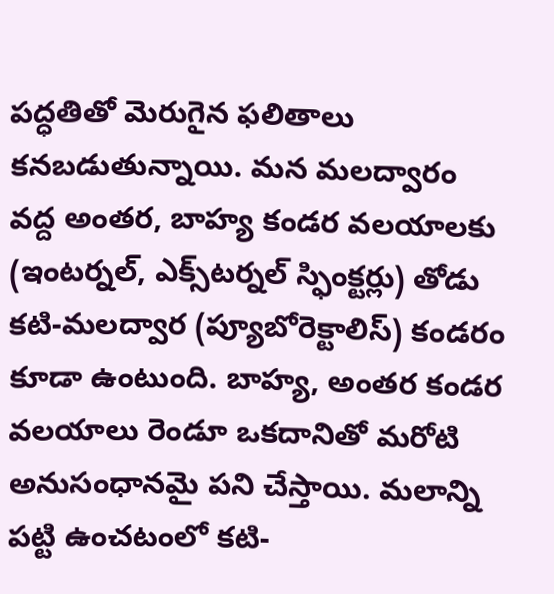పద్ధతితో మెరుగైన ఫలితాలు కనబడుతున్నాయి. మన మలద్వారం వద్ద అంతర, బాహ్య కండర వలయాలకు (ఇంటర్నల్‌, ఎక్స్‌టర్నల్‌ స్ఫింక్టర్లు) తోడు కటి-మలద్వార (ప్యూబోరెక్టాలిస్‌) కండరం కూడా ఉంటుంది. బాహ్య, అంతర కండర వలయాలు రెండూ ఒకదానితో మరోటి అనుసంధానమై పని చేస్తాయి. మలాన్ని పట్టి ఉంచటంలో కటి-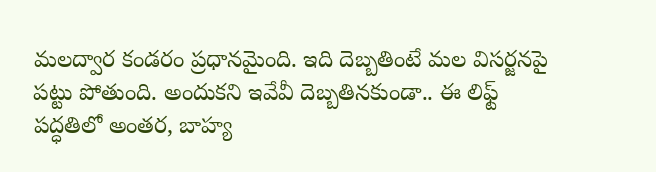మలద్వార కండరం ప్రధానమైంది. ఇది దెబ్బతింటే మల విసర్జనపై పట్టు పోతుంది. అందుకని ఇవేవీ దెబ్బతినకుండా.. ఈ లిఫ్ట్‌ పద్ధతిలో అంతర, బాహ్య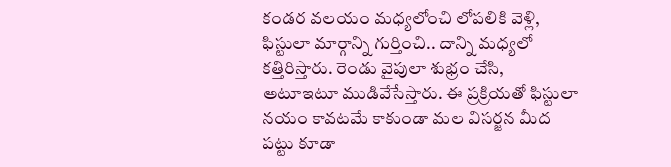కండర వలయం మధ్యలోంచి లోపలికి వెళ్లి, ఫిస్టులా మార్గాన్ని గుర్తించి.. దాన్ని మధ్యలో కత్తిరిస్తారు. రెండు వైపులా శుభ్రం చేసి, అటూఇటూ ముడివేసేస్తారు. ఈ ప్రక్రియతో ఫిస్టులా నయం కావటమే కాకుండా మల విసర్జన మీద పట్టు కూడా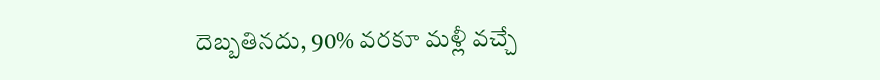దెబ్బతినదు, 90% వరకూ మళ్లీ వచ్చే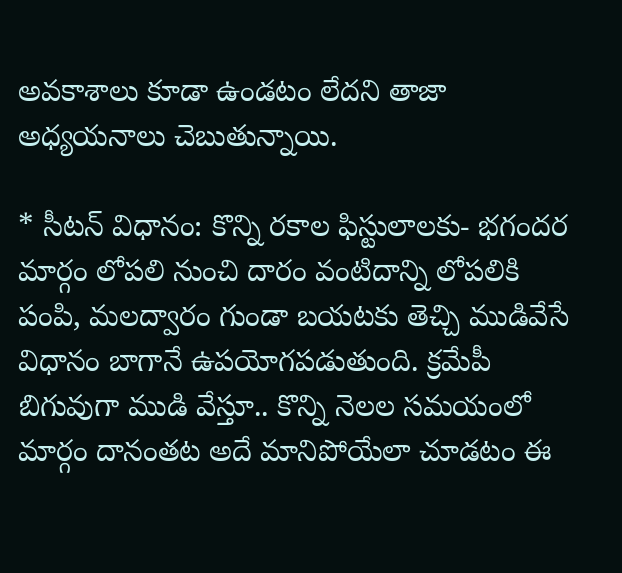అవకాశాలు కూడా ఉండటం లేదని తాజా అధ్యయనాలు చెబుతున్నాయి.

* సీటన్‌ విధానం: కొన్ని రకాల ఫిస్టులాలకు- భగందర మార్గం లోపలి నుంచి దారం వంటిదాన్ని లోపలికి పంపి, మలద్వారం గుండా బయటకు తెచ్చి ముడివేసే విధానం బాగానే ఉపయోగపడుతుంది. క్రమేపీ బిగువుగా ముడి వేస్తూ.. కొన్ని నెలల సమయంలో మార్గం దానంతట అదే మానిపోయేలా చూడటం ఈ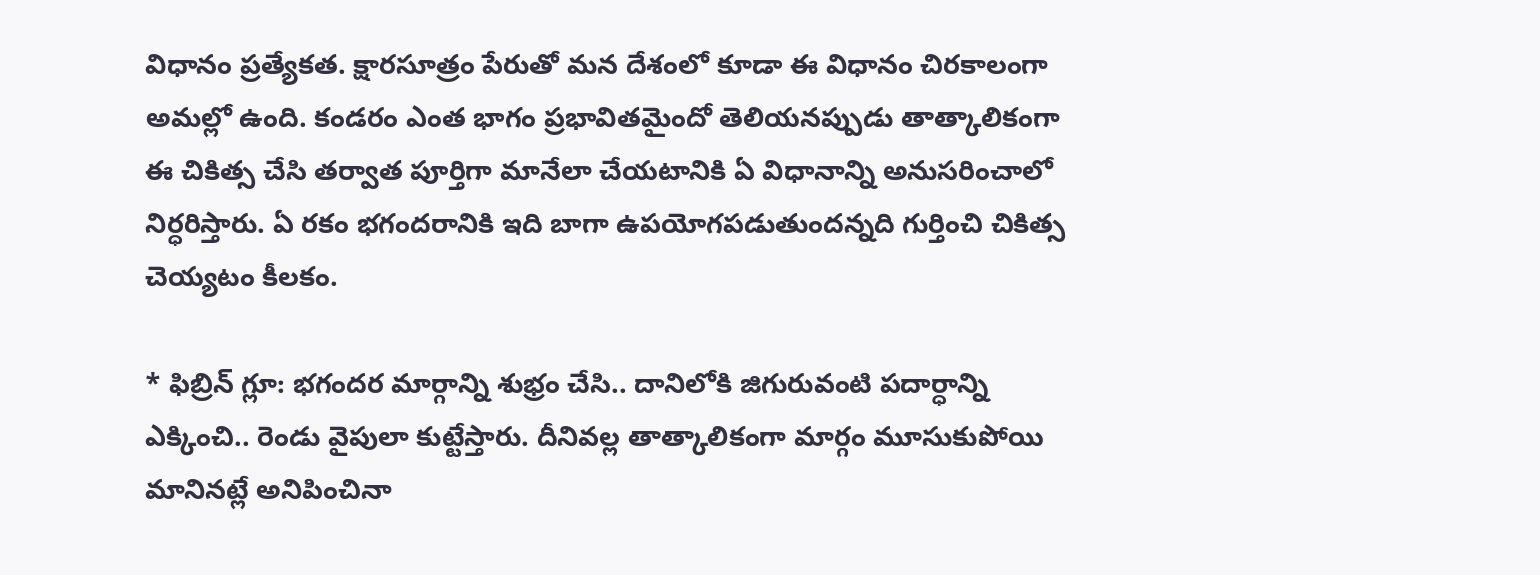విధానం ప్రత్యేకత. క్షారసూత్రం పేరుతో మన దేశంలో కూడా ఈ విధానం చిరకాలంగా అమల్లో ఉంది. కండరం ఎంత భాగం ప్రభావితమైందో తెలియనప్పుడు తాత్కాలికంగా ఈ చికిత్స చేసి తర్వాత పూర్తిగా మానేలా చేయటానికి ఏ విధానాన్ని అనుసరించాలో నిర్ధరిస్తారు. ఏ రకం భగందరానికి ఇది బాగా ఉపయోగపడుతుందన్నది గుర్తించి చికిత్స చెయ్యటం కీలకం.

* ఫిబ్రిన్‌ గ్లూ: భగందర మార్గాన్ని శుభ్రం చేసి.. దానిలోకి జిగురువంటి పదార్ధాన్ని ఎక్కించి.. రెండు వైపులా కుట్టేస్తారు. దీనివల్ల తాత్కాలికంగా మార్గం మూసుకుపోయి మానినట్లే అనిపించినా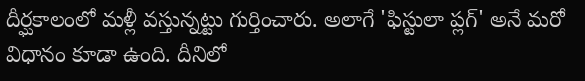దీర్ఘకాలంలో మళ్లీ వస్తున్నట్టు గుర్తించారు. అలాగే 'ఫిస్టులా ప్లగ్‌' అనే మరో విధానం కూడా ఉంది. దీనిలో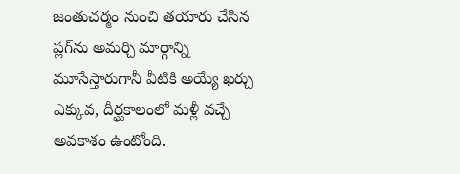జంతుచర్మం నుంచి తయారు చేసిన ప్లగ్‌ను అమర్చి మార్గాన్ని మూసేస్తారుగానీ వీటికి అయ్యే ఖర్చు ఎక్కువ, దీర్ఘకాలంలో మళ్లీ వచ్చే అవకాశం ఉంటోంది.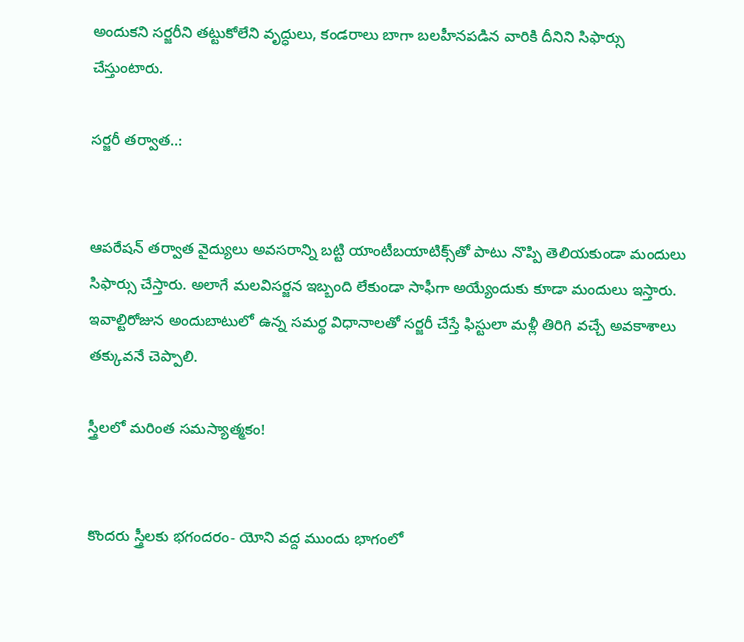అందుకని సర్జరీని తట్టుకోలేని వృద్ధులు, కండరాలు బాగా బలహీనపడిన వారికి దీనిని సిఫార్సు చేస్తుంటారు.

సర్జరీ తర్వాత..:


ఆపరేషన్‌ తర్వాత వైద్యులు అవసరాన్ని బట్టి యాంటీబయాటిక్స్‌తో పాటు నొప్పి తెలియకుండా మందులు సిఫార్సు చేస్తారు. అలాగే మలవిసర్జన ఇబ్బంది లేకుండా సాఫీగా అయ్యేందుకు కూడా మందులు ఇస్తారు. ఇవాల్టిరోజున అందుబాటులో ఉన్న సమర్థ విధానాలతో సర్జరీ చేస్తే ఫిస్టులా మళ్లీ తిరిగి వచ్చే అవకాశాలు తక్కువనే చెప్పాలి.

స్త్రీలలో మరింత సమస్యాత్మకం!


కొందరు స్త్రీలకు భగందరం- యోని వద్ద ముందు భాగంలో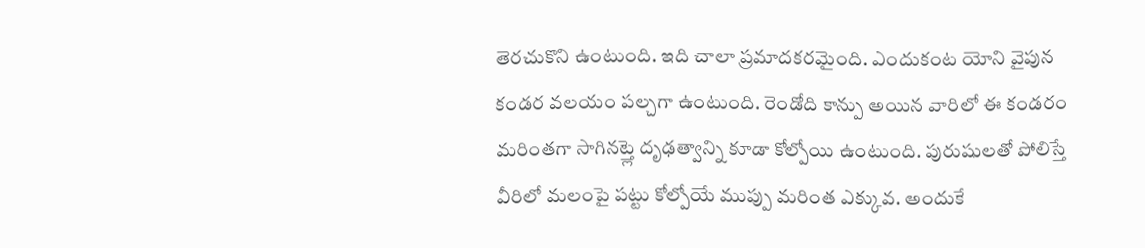తెరచుకొని ఉంటుంది. ఇది చాలా ప్రమాదకరమైంది. ఎందుకంట యోని వైపున కండర వలయం పల్చగా ఉంటుంది. రెండోది కాన్పు అయిన వారిలో ఈ కండరం మరింతగా సాగినట్త్లె దృఢత్వాన్ని కూడా కోల్పోయి ఉంటుంది. పురుషులతో పోలిస్తే వీరిలో మలంపై పట్టు కోల్పోయే ముప్పు మరింత ఎక్కువ. అందుకే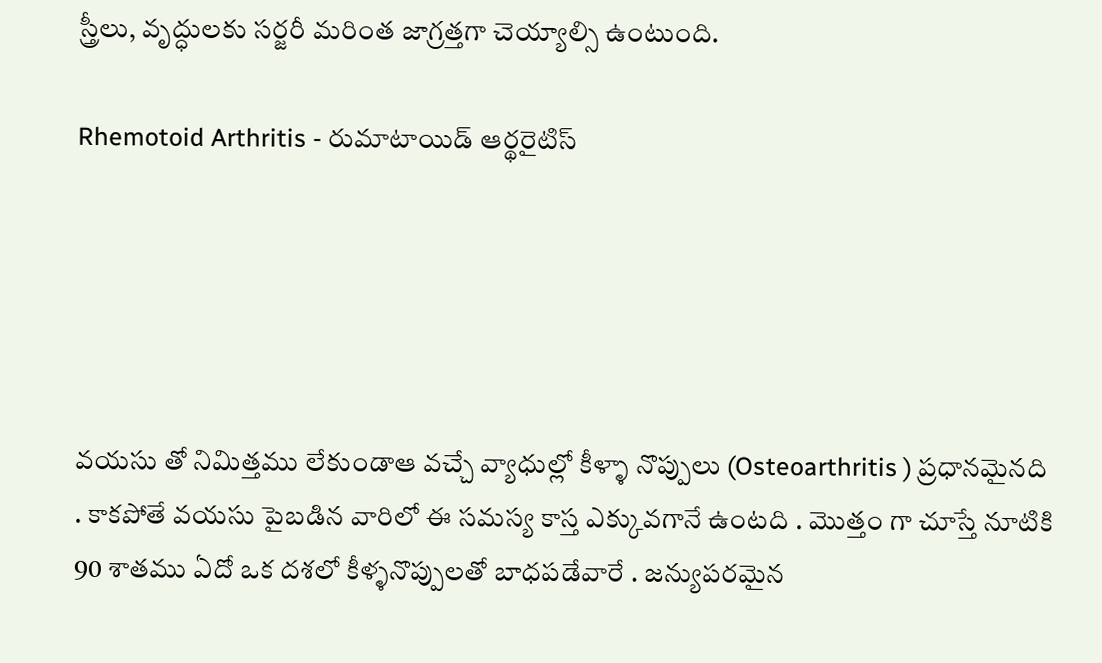స్త్రీలు, వృద్ధులకు సర్జరీ మరింత జాగ్రత్తగా చెయ్యాల్సి ఉంటుంది.

Rhemotoid Arthritis - రుమాటాయిడ్‌ ఆర్థరైటిస్





వయసు తో నిమిత్తము లేకుండాఆ వచ్చే వ్యాధుల్లో కీళ్ళా నొప్పులు (Osteoarthritis ) ప్రధానమైనది . కాకపోతే వయసు పైబడిన వారిలో ఈ సమస్య కాస్త ఎక్కువగానే ఉంటది . మొత్తం గా చూస్తే నూటికి 90 శాతము ఏదో ఒక దశలో కీళ్ళనొప్పులతో బాధపడేవారే . జన్యుపరమైన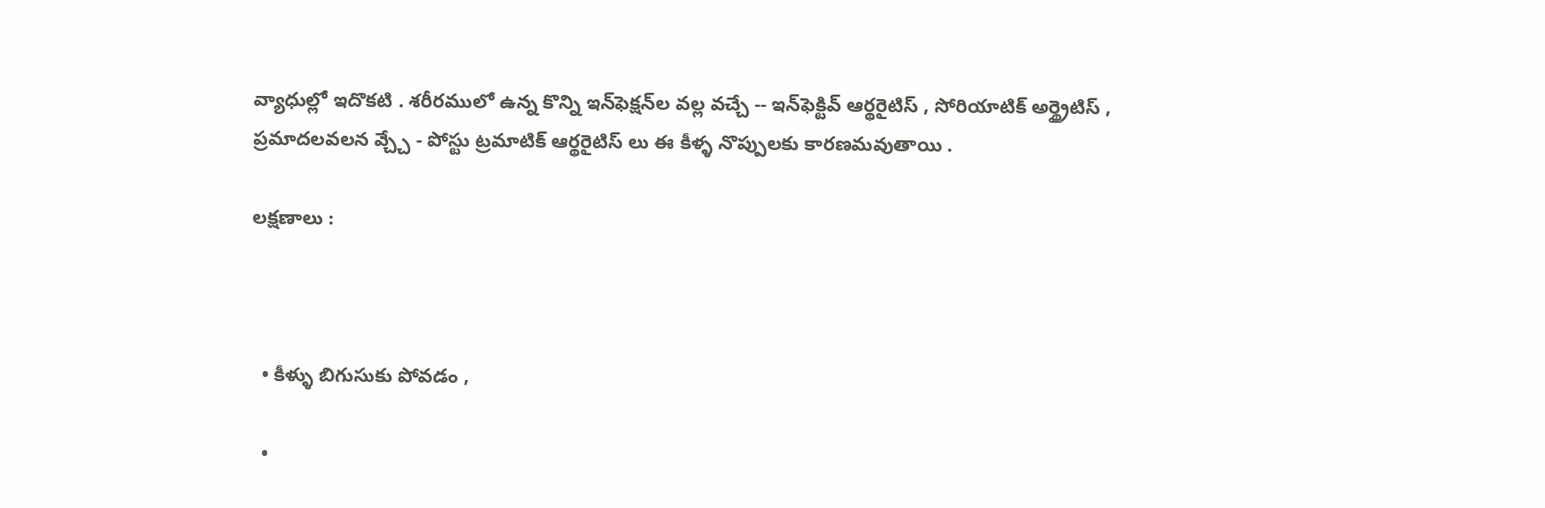వ్యాధుల్లో ఇదొకటి . శరీరములో ఉన్న కొన్ని ఇన్‌ఫెక్షన్‌ల వల్ల వచ్చే -- ఇన్‌ఫెక్టివ్ ఆర్థరైటిస్ , సోరియాటిక్ అర్థ్రైటిస్ , ప్రమాదలవలన వ్చ్చే - పోస్టు ట్రమాటిక్ ఆర్థరైటిస్ లు ఈ కీళ్ళ నొప్పులకు కారణమవుతాయి .

లక్షణాలు :



  • కీళ్ళు బిగుసుకు పోవడం ,

  •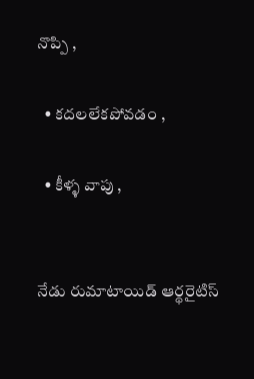నొప్పి ,

  • కదలలేకపోవడం ,

  • కీళ్ళ వాపు ,


నేడు రుమాటాయిడ్‌ ఆర్థరైటిస్‌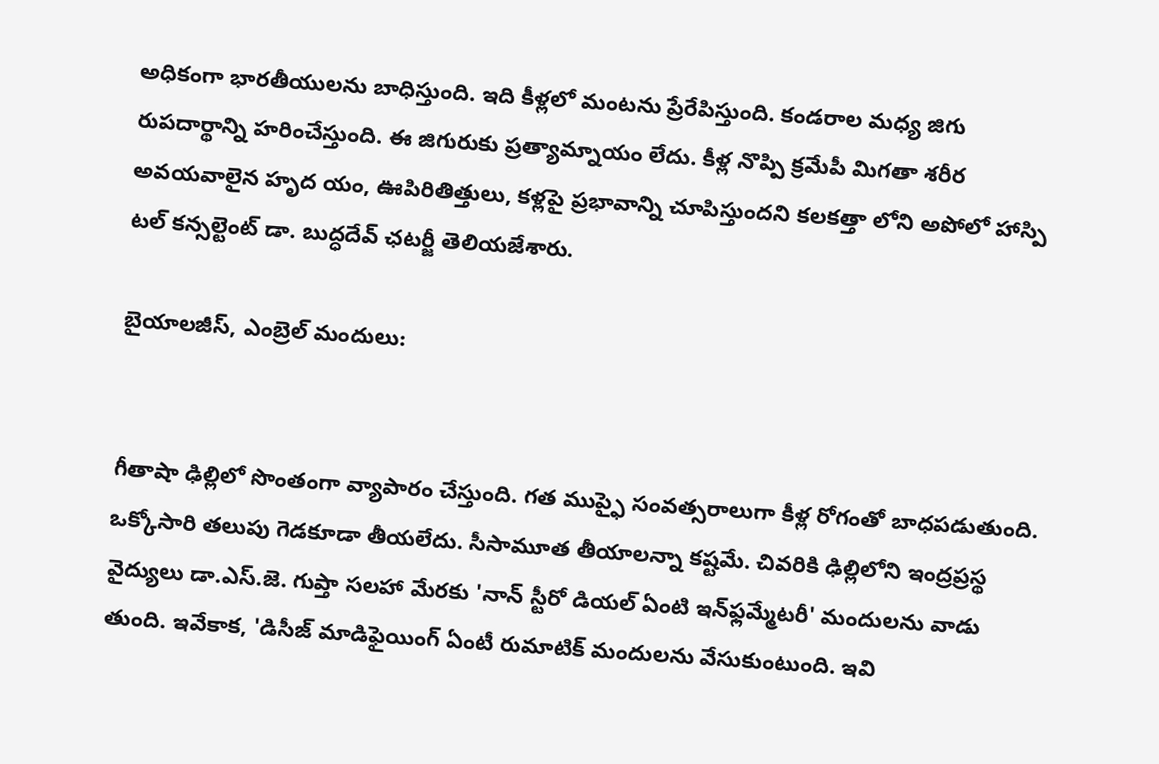అధికంగా భారతీయులను బాధిస్తుంది. ఇది కీళ్లలో మంటను ప్రేరేపిస్తుంది. కండరాల మధ్య జిగు రుపదార్థాన్ని హరించేస్తుంది. ఈ జిగురుకు ప్రత్యామ్నాయం లేదు. కీళ్ల నొప్పి క్రమేపీ మిగతా శరీర అవయవాలైన హృద యం, ఊపిరితిత్తులు, కళ్లపై ప్రభావాన్ని చూపిస్తుందని కలకత్తా లోని అపోలో హాస్పి టల్‌ కన్సల్టెంట్‌ డా. బుద్ధదేవ్‌ ఛటర్జీ తెలియజేశారు.

బైయాలజీస్‌, ఎంబ్రెల్‌ మందులు:


గీతాషా ఢిల్లిలో సొంతంగా వ్యాపారం చేస్తుంది. గత ముప్ఫై సంవత్సరాలుగా కీళ్ల రోగంతో బాధపడుతుంది. ఒక్కోసారి తలుపు గెడకూడా తీయలేదు. సీసామూత తీయాలన్నా కష్టమే. చివరికి ఢిల్లిలోని ఇంద్రప్రస్థ వైద్యులు డా.ఎస్‌.జె. గుప్తా సలహా మేరకు 'నాన్‌ స్టీరో డియల్‌ ఏంటి ఇన్‌ఫ్లమ్మేటరీ' మందులను వాడు తుంది. ఇవేకాక, 'డిసీజ్‌ మాడిఫైయింగ్‌ ఏంటీ రుమాటిక్‌ మందులను వేసుకుంటుంది. ఇవి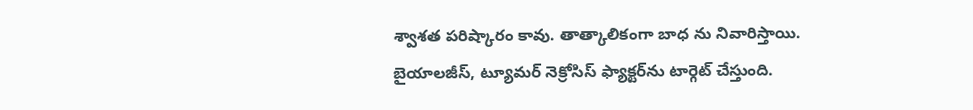శ్వాశత పరిష్కారం కావు. తాత్కాలికంగా బాధ ను నివారిస్తాయి. బైయాలజీస్‌, ట్యూమర్‌ నెక్రోసిస్‌ ఫ్యాక్టర్‌ను టార్గెట్‌ చేస్తుంది.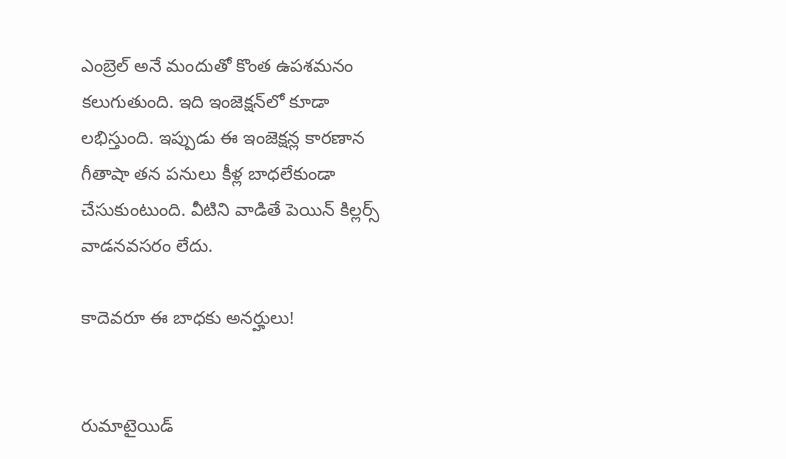ఎంబ్రెల్‌ అనే మందుతో కొంత ఉపశమనం కలుగుతుంది. ఇది ఇంజెక్షన్‌లో కూడా లభిస్తుంది. ఇప్పుడు ఈ ఇంజెక్షన్ల కారణాన గీతాషా తన పనులు కీళ్ల బాధలేకుండా చేసుకుంటుంది. వీటిని వాడితే పెయిన్‌ కిల్లర్స్‌ వాడనవసరం లేదు.

కాదెవరూ ఈ బాధకు అనర్హులు!


రుమాటైయిడ్‌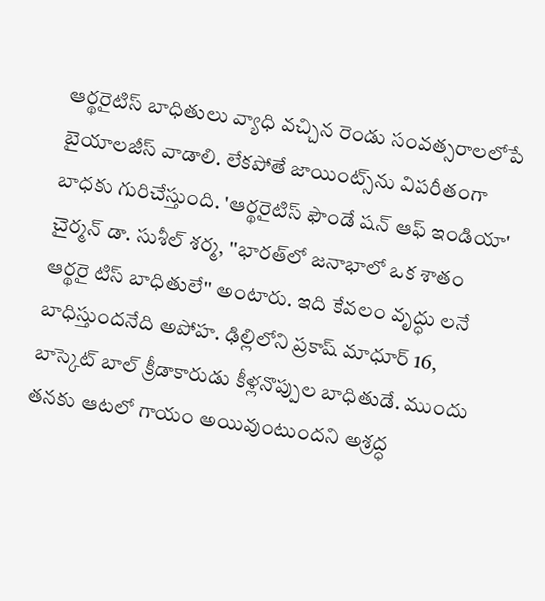ఆర్థరైటిస్‌ బాధితులు వ్యాధి వచ్చిన రెండు సంవత్సరాలలోపే బైయాలజీస్‌ వాడాలి. లేకపోతే జాయింట్స్‌ను విపరీతంగా బాధకు గురిచేస్తుంది. 'ఆర్థరైటిస్‌ ఫౌండే షన్‌ ఆఫ్‌ ఇండియా' చైర్మన్‌ డా. సుశీల్‌ శర్మ, ''భారత్‌లో జనాభాలో ఒక శాతం ఆర్థరై టిస్‌ బాధితులే'' అంటారు. ఇది కేవలం వృద్ధు లనే బాధిస్తుందనేది అపోహ. ఢిల్లిలోని ప్రకాష్‌ మాధూర్‌ 16, బాస్కెట్‌ బాల్‌ క్రీడాకారుడు కీళ్లనొప్పుల బాధితుడే. ముందు తనకు ఆటలో గాయం అయివుంటుందని అశ్రద్ధ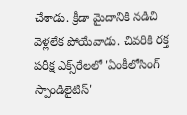చేశాడు. క్రీడా మైదానికి నడిచి వెళ్లలేక పోయేవాడు. చివరికి రక్త పరీక్ష ఎక్స్‌రేలలో 'ఏంకీలోసింగ్‌ స్పాండిలైటిస్‌'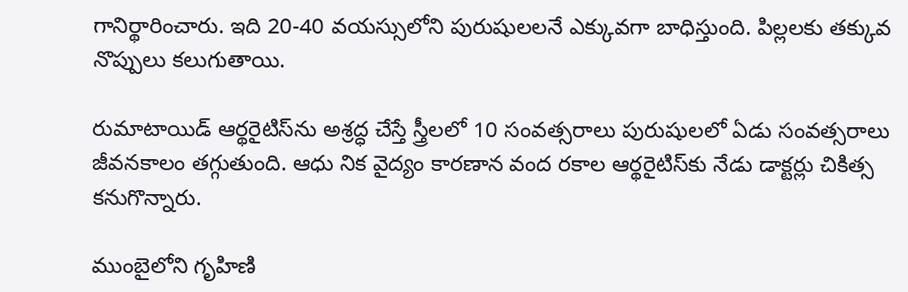గానిర్థారించారు. ఇది 20-40 వయస్సులోని పురుషులలనే ఎక్కువగా బాధిస్తుంది. పిల్లలకు తక్కువ నొప్పులు కలుగుతాయి.

రుమాటాయిడ్‌ ఆర్థరైటిస్‌ను అశ్రద్ధ చేస్తే స్త్రీలలో 10 సంవత్సరాలు పురుషులలో ఏడు సంవత్సరాలు జీవనకాలం తగ్గుతుంది. ఆధు నిక వైద్యం కారణాన వంద రకాల ఆర్థరైటిస్‌కు నేడు డాక్టర్లు చికిత్స కనుగొన్నారు.

ముంబైలోని గృహిణి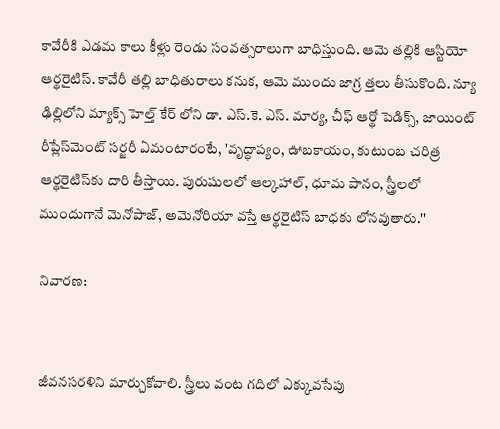కావేరీకి ఎడమ కాలు కీళ్లు రెండు సంవత్సరాలుగా బాధిస్తుంది. ఆమె తల్లికి ఆస్టియో ఆర్థరైటిస్‌. కావేరీ తల్లి బాధితురాలు కనుక, ఆమె ముందు జాగ్ర త్తలు తీసుకొంది. న్యూ ఢిల్లిలోని మ్యాక్స్‌ హెల్త్‌ కేర్‌ లోని డా. ఎస్‌.కె. ఎస్‌. మార్య, చీఫ్‌ ఆర్థో పెడిక్స్‌, జాయింట్‌ రీప్లేస్‌మెంట్‌ సర్జరీ ఏమంటారంటే, 'వృద్ధాప్యం, ఊబకా‌యం, కుటుంబ చరిత్ర ఆర్థరైటిస్‌కు దారి తీస్తాయి. పురుషులలో ఆల్కహాల్‌, ధూమ పానం, స్త్రీలలో ముందుగానే మెనోపాజ్‌, అమెనోరియా వస్తే ఆర్థరైటిస్‌ బాధకు లోనవుతారు.''

నివారణ:


జీవనసరళిని మార్చుకోవాలి. స్త్రీలు వంట గదిలో ఎక్కువసేపు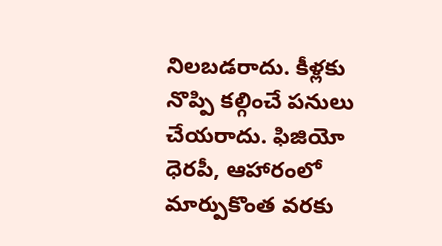నిలబడరాదు. కీళ్లకు నొప్పి కల్గించే పనులు చేయరాదు. ఫిజియో ధెరపీ, ఆహారంలో మార్పుకొంత వరకు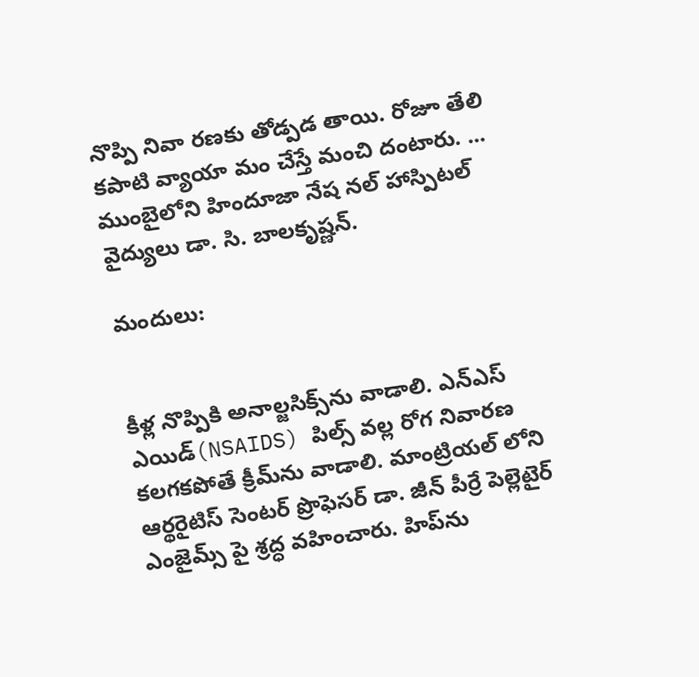నొప్పి నివా రణకు తోడ్పడ తాయి. రోజూ తేలి కపాటి వ్యాయా మం చేస్తే మంచి దంటారు. ... ముంబైలోని హిందూజా నేష నల్‌ హాస్పిటల్‌ వైద్యులు డా. సి. బాలకృష్ణన్‌.

మందులు:


కీళ్ల నొప్పికి అనాల్జసిక్స్‌ను వాడాలి. ఎన్‌ఎస్‌ ఎయిడ్‌(NSAIDS) పిల్స్‌ వల్ల రోగ నివారణ కలగకపోతే క్రీమ్‌ను వాడాలి. మాంట్రియల్‌ లోని ఆర్థరైటిస్‌ సెంటర్‌ ప్రొఫెసర్‌ డా. జీన్‌ పీర్రే పెల్లెటైర్‌ ఎంజైమ్స్‌ పై శ్రద్ధ వహించారు. హిప్‌ను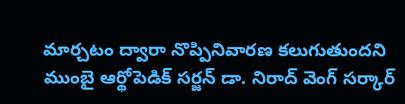మార్చటం ద్వారా నొప్పినివారణ కలుగుతుందని ముంబై ఆర్థోపెడిక్‌ సర్జన్‌ డా. నిరాద్‌ వెంగ్‌ సర్కార్‌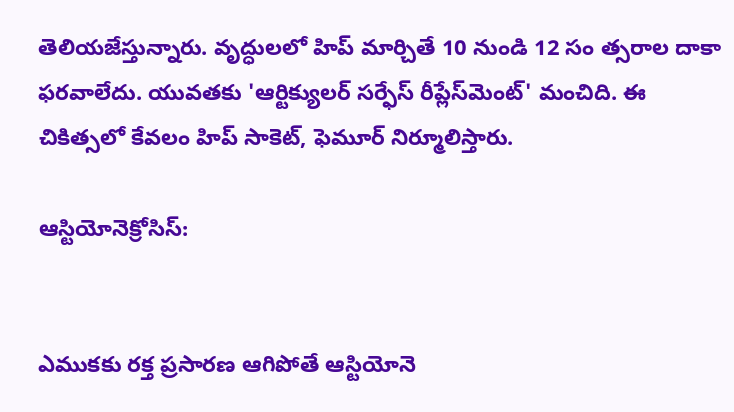తెలియజేస్తున్నారు. వృద్ధులలో హిప్‌ మార్చితే 10 నుండి 12 సం త్సరాల దాకా ఫరవాలేదు. యువతకు 'ఆర్టిక్యులర్‌ సర్ఫేస్‌ రీప్లేస్‌మెంట్‌' మంచిది. ఈ చికిత్సలో కేవలం హిప్‌ సాకెట్‌, ఫెమూర్‌ నిర్మూలిస్తారు.

ఆస్టియోనెక్రోసిస్‌:


ఎముకకు రక్త ప్రసారణ ఆగిపోతే ఆస్టియోనె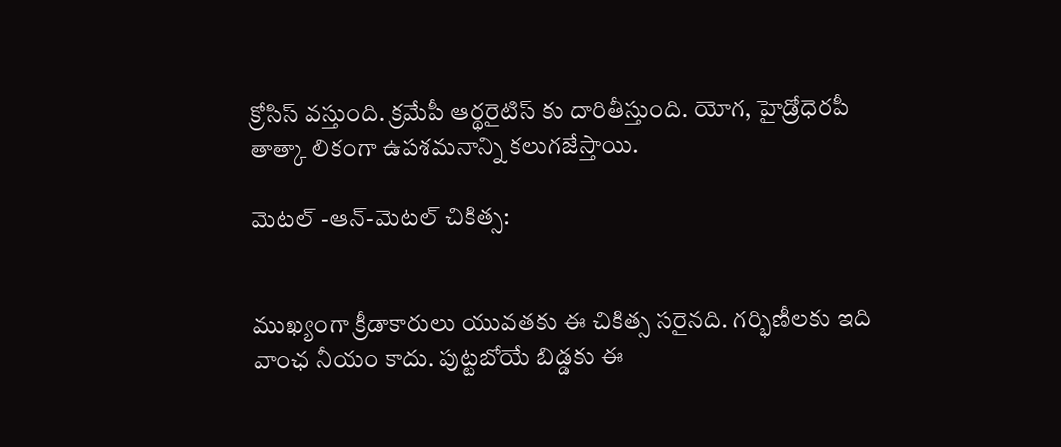క్రోసిస్‌ వస్తుంది. క్రమేపీ ఆర్థరైటిస్‌ కు దారితీస్తుంది. యోగ, హైడ్రోధెరపీ తాత్కా లికంగా ఉపశమనాన్ని కలుగజేస్తాయి.

మెటల్‌ -ఆన్‌-మెటల్‌ చికిత్స:


ముఖ్యంగా క్రీడాకారులు యువతకు ఈ చికిత్స సరైనది. గర్భిణీలకు ఇది వాంఛ నీయం కాదు. పుట్టబోయే బిడ్డకు ఈ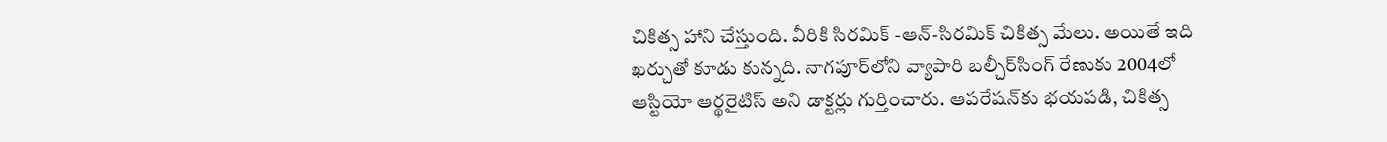చికిత్స హాని చేస్తుంది. వీరికి సిరమిక్‌ -ఆన్‌-సిరమిక్‌ చికిత్స మేలు. అయితే ఇది ఖర్చుతో కూడు కున్నది. నాగపూర్‌లోని వ్యాపారి బల్చీర్‌సింగ్‌ రేణుకు 2004లో ఆస్టియో ఆర్థరైటిస్‌ అని డాక్టర్లు గుర్తించారు. ఆపరేషన్‌కు భయపడి, చికిత్స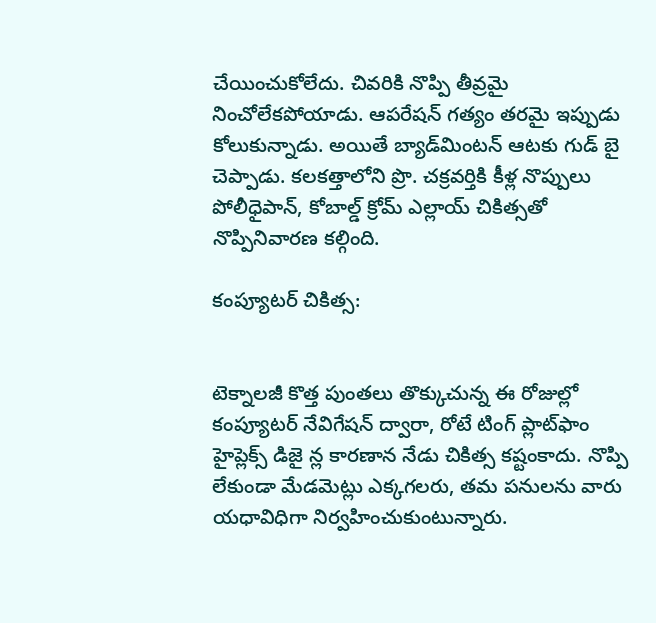చేయించుకోలేదు. చివరికి నొప్పి తీవ్రమై నించోలేకపోయాడు. ఆపరేషన్‌ గత్యం తరమై ఇప్పుడు కోలుకున్నాడు. అయితే బ్యాడ్‌మింటన్‌ ఆటకు గుడ్‌ బై చెప్పాడు. కలకత్తాలోని ప్రొ. చక్రవర్తికి కీళ్ల నొప్పులు పోలీధైపాన్‌, కోబాల్డ్‌ క్రోమ్‌ ఎల్లాయ్‌ చికిత్సతో నొప్పినివారణ కల్గింది.

కంప్యూటర్‌ చికిత్స:


టెక్నాలజీ కొత్త పుంతలు తొక్కుచున్న ఈ రోజుల్లో కంప్యూటర్‌ నేవిగేషన్‌ ద్వారా, రోటే టింగ్‌ ప్లాట్‌ఫాం హైప్లెక్స్‌ డిజై న్ల కారణాన నేడు చికిత్స కష్టంకాదు. నొప్పి లేకుండా మేడమెట్లు ఎక్కగలరు, తమ పనులను వారు యధావిధిగా నిర్వహించుకుంటున్నారు.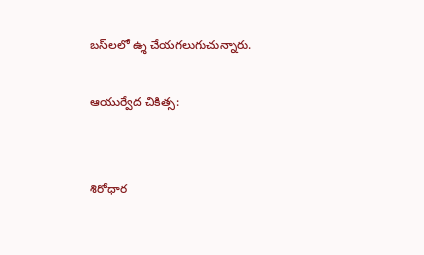బస్‌లలో ఉ్శ చేయగలుగుచున్నారు.

ఆయుర్వేద చికిత్స:


శిరోధార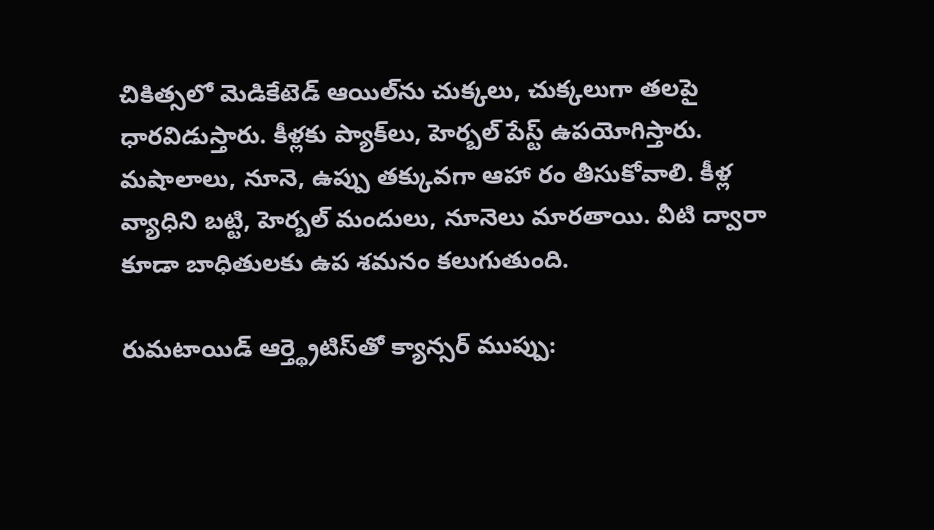చికిత్సలో మెడికేటెడ్‌ ఆయిల్‌ను చుక్కలు, చుక్కలుగా తలపై ధారవిడుస్తారు. కీళ్లకు ప్యాక్‌లు, హెర్బల్‌ పేస్ట్‌ ఉపయోగిస్తారు. మషాలాలు, నూనె, ఉప్పు తక్కువగా ఆహా రం తీసుకోవాలి. కీళ్ల వ్యాధిని బట్టి, హెర్బల్‌ మందులు, నూనెలు మారతాయి. వీటి ద్వారా కూడా బాధితులకు ఉప శమనం కలుగుతుంది.

రుమటాయిడ్‌ ఆర్త్థ్రెటిస్‌తో క్యాన్సర్‌ ముప్పు: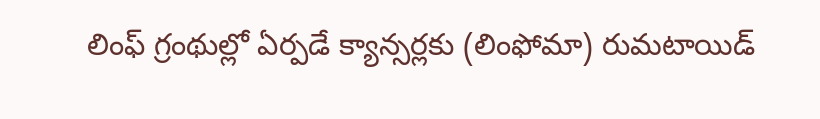లింఫ్‌ గ్రంథుల్లో ఏర్పడే క్యాన్సర్లకు (లింఫోమా) రుమటాయిడ్‌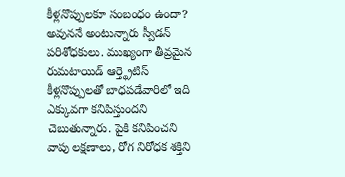కీళ్లనొప్పులకూ సంబంధం ఉందా? అవుననే అంటున్నారు స్వీడన్‌ పరిశోధకులు. ముఖ్యంగా తీవ్రమైన రుమటాయిడ్‌ ఆర్త్థ్రెటిస్‌ కీళ్లనొప్పులతో బాధపడేవారిలో ఇది ఎక్కువగా కనిపిస్తుందని చెబుతున్నారు. పైకి కనిపించని వాపు లక్షణాలు, రోగ నిరోధక శక్తిని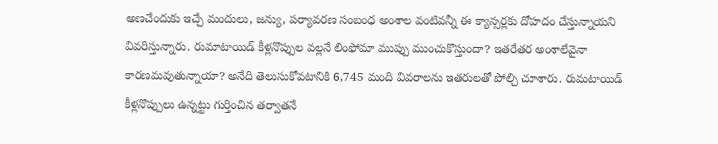అణచేందుకు ఇచ్చే మందులు, జన్యు, పర్యావరణ సంబంధ అంశాల వంటివన్నీ ఈ క్యాన్సర్లకు దోహదం చేస్తున్నాయని వివరిస్తున్నారు. రుమాటాయిడ్‌ కీళ్లనొప్పుల వల్లనే లింఫోమా ముప్పు ముంచుకొస్తుందా? ఇతరేతర అంశాలేవైనా కారణమవుతున్నాయా? అనేది తెలుసుకోవటానికి 6,745 మంది వివరాలను ఇతరులతో పోల్చి చూశారు. రుమటాయిడ్‌ కీళ్లనొప్పులు ఉన్నట్టు గుర్తించిన తర్వాతనే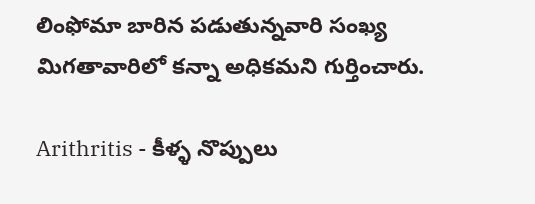లింఫోమా బారిన పడుతున్నవారి సంఖ్య మిగతావారిలో కన్నా అధికమని గుర్తించారు.

Arithritis - కీళ్ళ నొప్పులు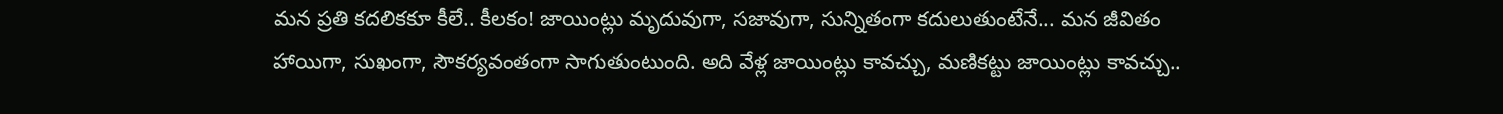మన ప్రతి కదలికకూ కీలే.. కీలకం! జాయింట్లు మృదువుగా, సజావుగా, సున్నితంగా కదులుతుంటేనే... మన జీవితం హాయిగా, సుఖంగా, సౌకర్యవంతంగా సాగుతుంటుంది. అది వేళ్ల జాయింట్లు కావచ్చు, మణికట్టు జాయింట్లు కావచ్చు..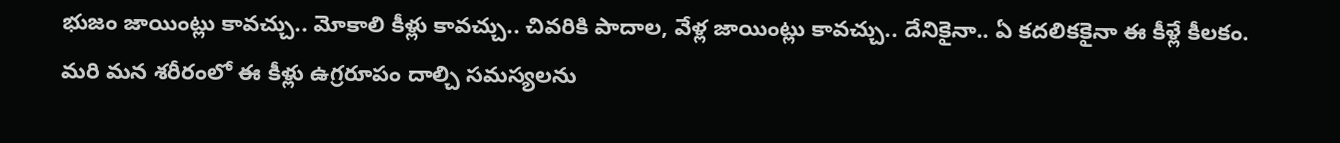భుజం జాయింట్లు కావచ్చు.. మోకాలి కీళ్లు కావచ్చు.. చివరికి పాదాల, వేళ్ల జాయింట్లు కావచ్చు.. దేనికైనా.. ఏ కదలికకైనా ఈ కీళ్లే కీలకం. మరి మన శరీరంలో ఈ కీళ్లు ఉగ్రరూపం దాల్చి సమస్యలను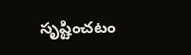సృష్టించటం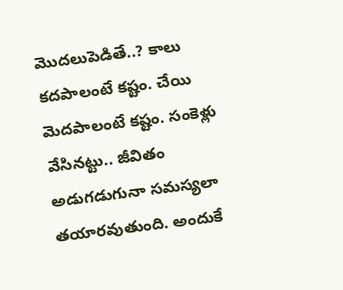మొదలుపెడితే..? కాలు కదపాలంటే కష్టం. చేయి మెదపాలంటే కష్టం. సంకెళ్లు వేసినట్టు.. జీవితం అడుగడుగునా సమస్యలా తయారవుతుంది. అందుకే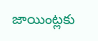జాయింట్లకు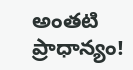అంతటి ప్రాధాన్యం!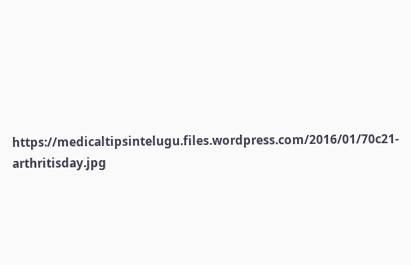https://medicaltipsintelugu.files.wordpress.com/2016/01/70c21-arthritisday.jpg